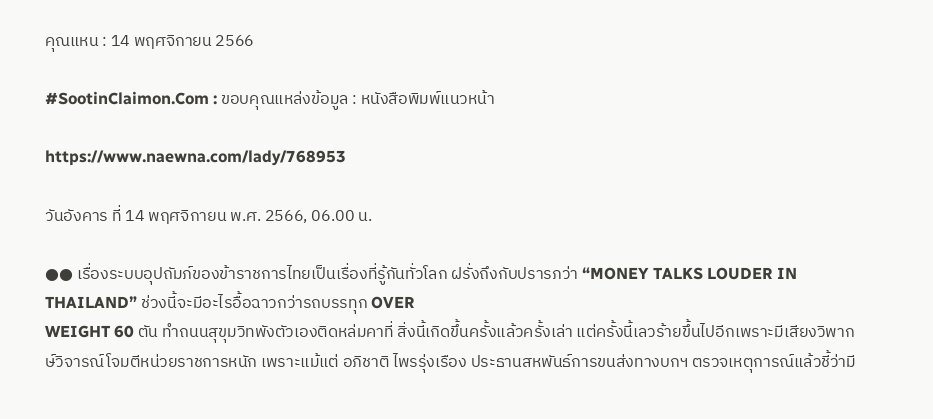คุณแหน : 14 พฤศจิกายน 2566

#SootinClaimon.Com : ขอบคุณแหล่งข้อมูล : หนังสือพิมพ์แนวหน้า

https://www.naewna.com/lady/768953

วันอังคาร ที่ 14 พฤศจิกายน พ.ศ. 2566, 06.00 น.

●● เรื่องระบบอุปถัมภ์ของข้าราชการไทยเป็นเรื่องที่รู้กันทั่วโลก ฝรั่งถึงกับปรารภว่า “MONEY TALKS LOUDER IN THAILAND” ช่วงนี้จะมีอะไรอื้อฉาวกว่ารถบรรทุก OVER
WEIGHT 60 ตัน ทำถนนสุขุมวิทพังตัวเองติดหล่มคาที่ สิ่งนี้เกิดขึ้นครั้งแล้วครั้งเล่า แต่ครั้งนี้เลวร้ายขึ้นไปอีกเพราะมีเสียงวิพากษ์วิจารณ์โจมตีหน่วยราชการหนัก เพราะแม้แต่ อภิชาติ ไพรรุ่งเรือง ประธานสหพันธ์การขนส่งทางบกฯ ตรวจเหตุการณ์แล้วชี้ว่ามี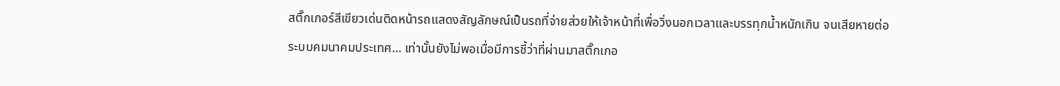สติ๊กเกอร์สีเขียวเด่นติดหน้ารถแสดงสัญลักษณ์เป็นรถที่จ่ายส่วยให้เจ้าหน้าที่เพื่อวิ่งนอกเวลาและบรรทุกน้ำหนักเกิน จนเสียหายต่อระบบคมนาคมประเทศ… เท่านั้นยังไม่พอเมื่อมีการชี้ว่าที่ผ่านมาสติ๊กเกอ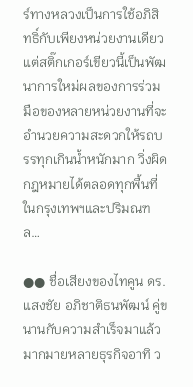ร์ทางหลวงเป็นการใช้อภิสิทธิ์กับเพียงหน่วยงานเดียวแต่สติ๊กเกอร์เขียวนี้เป็นพัฒนาการใหม่ผลของการร่วมมือของหลายหน่วยงานที่จะอำนวยความสะดวกให้รถบรรทุกเกินน้ำหนักมาก วิ่งผิดกฎหมายได้ตลอดทุกพื้นที่ในกรุงเทพฯและปริมณฑล…

●● ชื่อเสียงของไทคูน ดร.แสงชัย อภิชาติธนพัฒน์ คู่ขนานกับความสำเร็จมาแล้วมากมายหลายธุรกิจอาทิ ว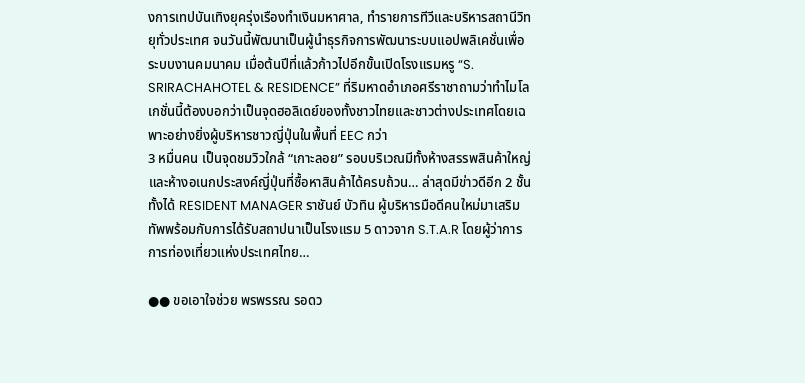งการเทปบันเทิงยุครุ่งเรืองทำเงินมหาศาล, ทำรายการทีวีและบริหารสถานีวิทยุทั่วประเทศ จนวันนี้พัฒนาเป็นผู้นำธุรกิจการพัฒนาระบบแอปพลิเคชั่นเพื่อระบบงานคมนาคม เมื่อต้นปีที่แล้วก้าวไปอีกขั้นเปิดโรงแรมหรู “S. SRIRACHAHOTEL & RESIDENCE” ที่ริมหาดอำเภอศรีราชาถามว่าทำไมโลเกชั่นนี้ต้องบอกว่าเป็นจุดฮอลิเดย์ของทั้งชาวไทยและชาวต่างประเทศโดยเฉพาะอย่างยิ่งผู้บริหารชาวญี่ปุ่นในพื้นที่ EEC กว่า
3 หมื่นคน เป็นจุดชมวิวใกล้ “เกาะลอย” รอบบริเวณมีทั้งห้างสรรพสินค้าใหญ่และห้างอเนกประสงค์ญี่ปุ่นที่ซื้อหาสินค้าได้ครบถ้วน… ล่าสุดมีข่าวดีอีก 2 ชั้นทั้งได้ RESIDENT MANAGER ราชันย์ บัวทิน ผู้บริหารมือดีคนใหม่มาเสริมทัพพร้อมกับการได้รับสถาปนาเป็นโรงแรม 5 ดาวจาก S.T.A.R โดยผู้ว่าการการท่องเที่ยวแห่งประเทศไทย…

●● ขอเอาใจช่วย พรพรรณ รอดว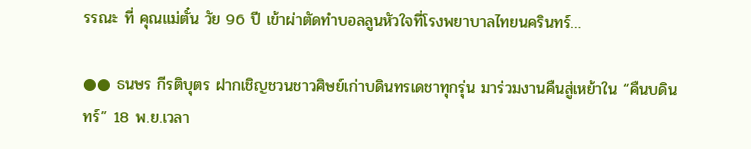รรณะ ที่ คุณแม่ตั๋น วัย 96 ปี เข้าผ่าตัดทำบอลลูนหัวใจที่โรงพยาบาลไทยนครินทร์…

●● ธนษร กีรติบุตร ฝากเชิญชวนชาวศิษย์เก่าบดินทรเดชาทุกรุ่น มาร่วมงานคืนสู่เหย้าใน “คืนบดินทร์” 18 พ.ย.เวลา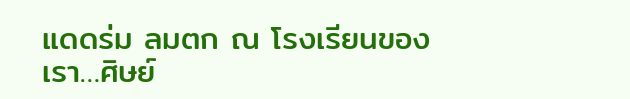แดดร่ม ลมตก ณ โรงเรียนของเรา…ศิษย์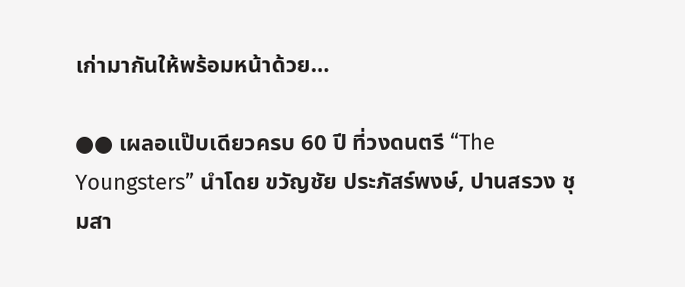เก่ามากันให้พร้อมหน้าด้วย…

●● เผลอแป๊บเดียวครบ 60 ปี ที่วงดนตรี “The Youngsters” นำโดย ขวัญชัย ประภัสร์พงษ์, ปานสรวง ชุมสา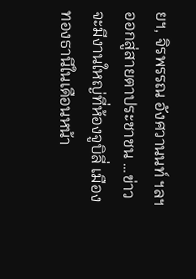ยฯ, จิรพรรณ อังศวานนท์ ฯลฯ ออกสู่สายตาประชาชน …ข่าวจะมีงานใหญ่ที่ห้องจูบิลี่ เมืองทองธานีในเดือนหน้า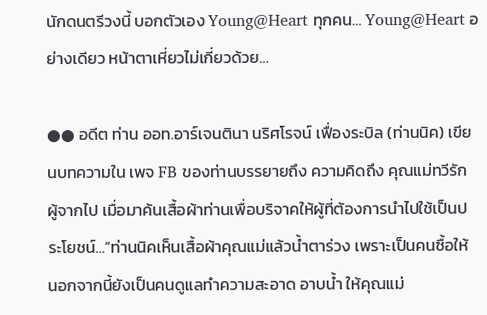นักดนตรีวงนี้ บอกตัวเอง Young@Heart ทุกคน… Young@Heart อย่างเดียว หน้าตาเหี่ยวไม่เกี่ยวด้วย…

●● อดีต ท่าน ออท.อาร์เจนตินา นริศโรจน์ เฟื่องระบิล (ท่านนิค) เขียนบทความใน เพจ FB ของท่านบรรยายถึง ความคิดถึง คุณแม่ทวีรัก ผู้จากไป เมื่อมาค้นเสื้อผ้าท่านเพื่อบริจาคให้ผู้ที่ต้องการนำไปใช้เป็นประโยชน์…“ท่านนิคเห็นเสื้อผ้าคุณแม่แล้วน้ำตาร่วง เพราะเป็นคนซื้อให้ นอกจากนี้ยังเป็นคนดูแลทำความสะอาด อาบน้ำ ให้คุณแม่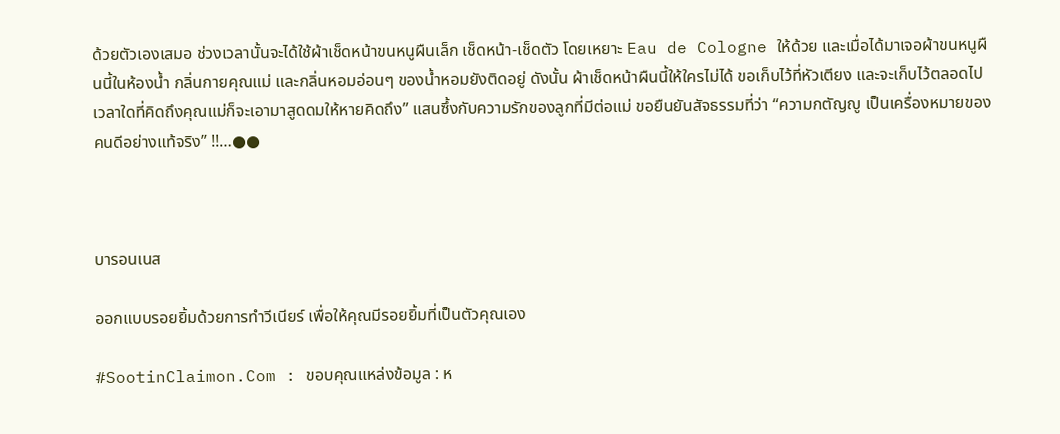ด้วยตัวเองเสมอ ช่วงเวลานั้นจะได้ใช้ผ้าเช็ดหน้าขนหนูผืนเล็ก เช็ดหน้า-เช็ดตัว โดยเหยาะ Eau de Cologne ให้ด้วย และเมื่อได้มาเจอผ้าขนหนูผืนนี้ในห้องน้ำ กลิ่นกายคุณแม่ และกลิ่นหอมอ่อนๆ ของน้ำหอมยังติดอยู่ ดังนั้น ผ้าเช็ดหน้าผืนนี้ให้ใครไม่ได้ ขอเก็บไว้ที่หัวเตียง และจะเก็บไว้ตลอดไป เวลาใดที่คิดถึงคุณแม่ก็จะเอามาสูดดมให้หายคิดถึง” แสนซึ้งกับความรักของลูกที่มีต่อแม่ ขอยืนยันสัจธรรมที่ว่า “ความกตัญญู เป็นเครื่องหมายของคนดีอย่างแท้จริง” !!…●●



บารอนเนส

ออกแบบรอยยิ้มด้วยการทำวีเนียร์ เพื่อให้คุณมีรอยยิ้มที่เป็นตัวคุณเอง

#SootinClaimon.Com : ขอบคุณแหล่งข้อมูล : ห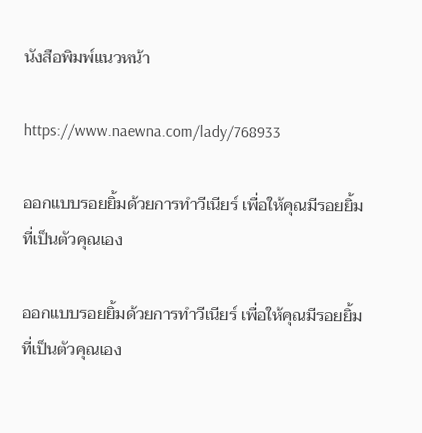นังสือพิมพ์แนวหน้า

https://www.naewna.com/lady/768933

ออกแบบรอยยิ้มด้วยการทำวีเนียร์ เพื่อให้คุณมีรอยยิ้มที่เป็นตัวคุณเอง

ออกแบบรอยยิ้มด้วยการทำวีเนียร์ เพื่อให้คุณมีรอยยิ้มที่เป็นตัวคุณเอง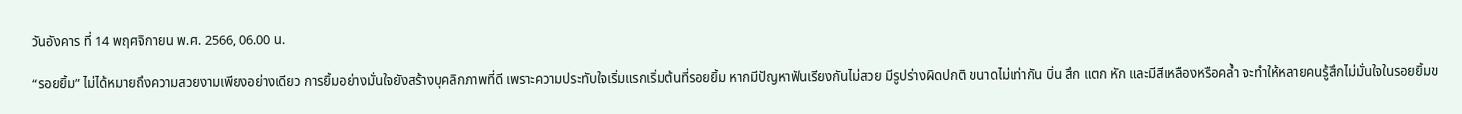วันอังคาร ที่ 14 พฤศจิกายน พ.ศ. 2566, 06.00 น.

“รอยยิ้ม” ไม่ได้หมายถึงความสวยงามเพียงอย่างเดียว การยิ้มอย่างมั่นใจยังสร้างบุคลิกภาพที่ดี เพราะความประทับใจเริ่มแรกเริ่มต้นที่รอยยิ้ม หากมีปัญหาฟันเรียงกันไม่สวย มีรูปร่างผิดปกติ ขนาดไม่เท่ากัน บิ่น สึก แตก หัก และมีสีเหลืองหรือคล้ำ จะทำให้หลายคนรู้สึกไม่มั่นใจในรอยยิ้มข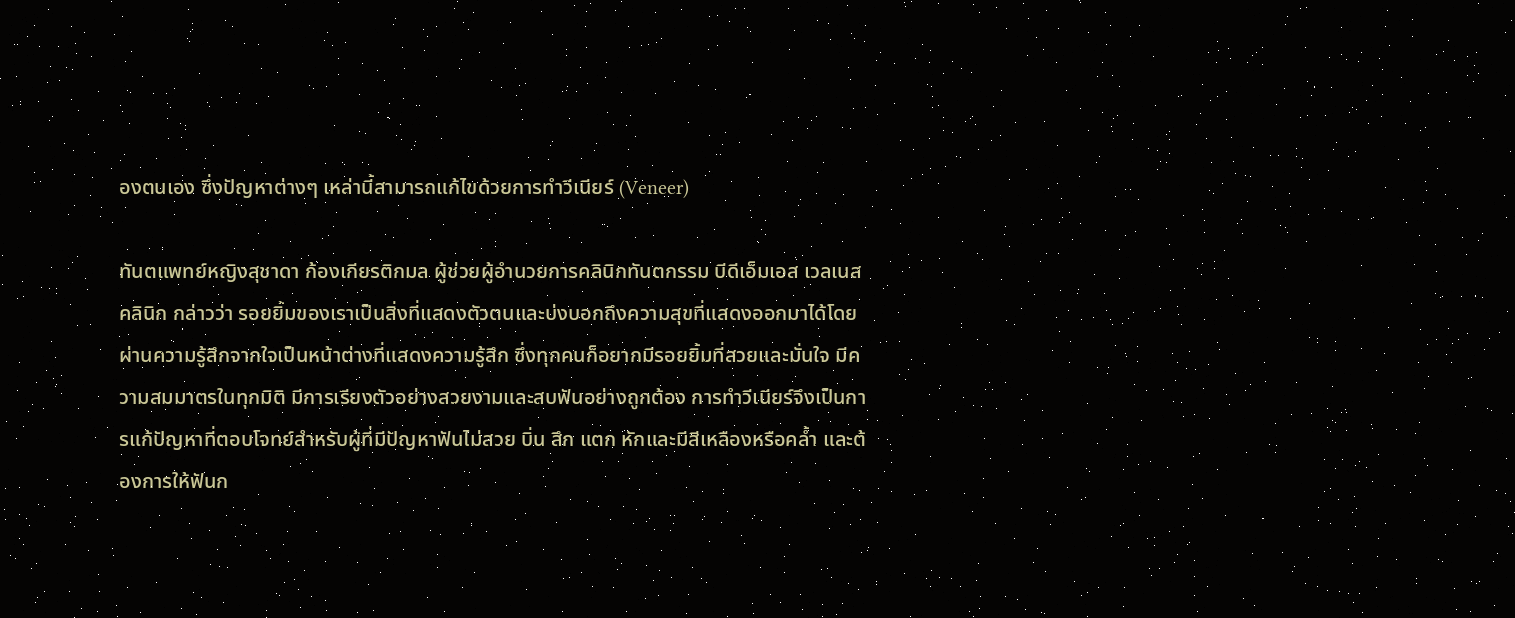องตนเอง ซึ่งปัญหาต่างๆ เหล่านี้สามารถแก้ไขด้วยการทำวีเนียร์ (Veneer)

ทันตแพทย์หญิงสุชาดา ก้องเกียรติกมล ผู้ช่วยผู้อำนวยการคลินิกทันตกรรม บีดีเอ็มเอส เวลเนส คลินิก กล่าวว่า รอยยิ้มของเราเป็นสิ่งที่แสดงตัวตนและบ่งบอกถึงความสุขที่แสดงออกมาได้โดยผ่านความรู้สึกจากใจเป็นหน้าต่างที่แสดงความรู้สึก ซึ่งทุกคนก็อยากมีรอยยิ้มที่สวยและมั่นใจ มีความสมมาตรในทุกมิติ มีการเรียงตัวอย่างสวยงามและสบฟันอย่างถูกต้อง การทำวีเนียร์จึงเป็นการแก้ปัญหาที่ตอบโจทย์สำหรับผู้ที่มีปัญหาฟันไม่สวย บิ่น สึก แตก หักและมีสีเหลืองหรือคล้ำ และต้องการให้ฟันก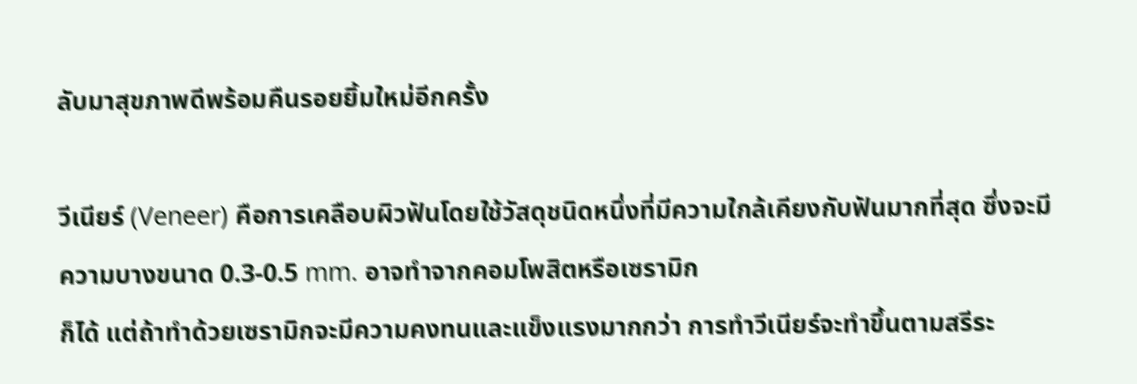ลับมาสุขภาพดีพร้อมคืนรอยยิ้มใหม่อีกครั้ง

วีเนียร์ (Veneer) คือการเคลือบผิวฟันโดยใช้วัสดุชนิดหนึ่งที่มีความใกล้เคียงกับฟันมากที่สุด ซึ่งจะมีความบางขนาด 0.3-0.5 mm. อาจทำจากคอมโพสิตหรือเซรามิก
ก็ได้ แต่ถ้าทำด้วยเซรามิกจะมีความคงทนและแข็งแรงมากกว่า การทำวีเนียร์จะทำขึ้นตามสรีระ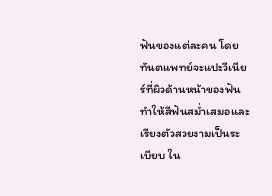ฟันของแต่ละคน โดยทันตแพทย์จะแปะวีเนียร์ที่ผิวด้านหน้าของฟัน ทำให้สีฟันสม่ำเสมอและเรียงตัวสวยงามเป็นระเบียบ ใน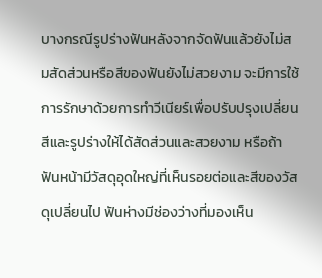บางกรณีรูปร่างฟันหลังจากจัดฟันแล้วยังไม่สมสัดส่วนหรือสีของฟันยังไม่สวยงาม จะมีการใช้การรักษาด้วยการทำวีเนียร์เพื่อปรับปรุงเปลี่ยนสีและรูปร่างให้ได้สัดส่วนและสวยงาม หรือถ้าฟันหน้ามีวัสดุอุดใหญ่ที่เห็นรอยต่อและสีของวัสดุเปลี่ยนไป ฟันห่างมีช่องว่างที่มองเห็น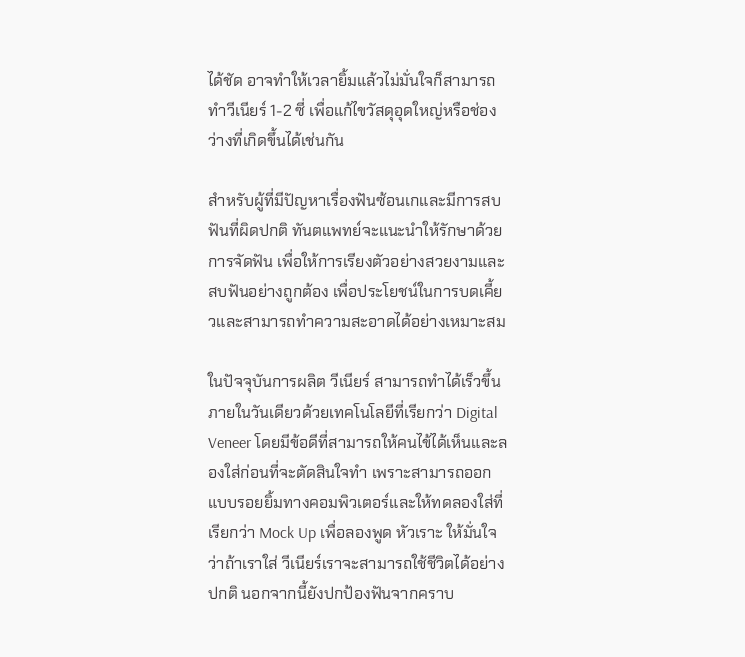ได้ชัด อาจทำให้เวลายิ้มแล้วไม่มั่นใจก็สามารถทำวีเนียร์ 1-2 ซี่ เพื่อแก้ไขวัสดุอุดใหญ่หรือช่องว่างที่เกิดขึ้นได้เช่นกัน

สำหรับผู้ที่มีปัญหาเรื่องฟันซ้อนเกและมีการสบฟันที่ผิดปกติ ทันตแพทย์จะแนะนำให้รักษาด้วยการจัดฟัน เพื่อให้การเรียงตัวอย่างสวยงามและสบฟันอย่างถูกต้อง เพื่อประโยชน์ในการบดเคี้ยวและสามารถทำความสะอาดได้อย่างเหมาะสม

ในปัจจุบันการผลิต วีเนียร์ สามารถทำได้เร็วขึ้นภายในวันเดียวด้วยเทคโนโลยีที่เรียกว่า Digital Veneer โดยมีข้อดีที่สามารถให้คนไข้ได้เห็นและลองใส่ก่อนที่จะตัดสินใจทำ เพราะสามารถออกแบบรอยยิ้มทางคอมพิวเตอร์และให้ทดลองใส่ที่เรียกว่า Mock Up เพื่อลองพูด หัวเราะ ให้มั่นใจว่าถ้าเราใส่ วีเนียร์เราจะสามารถใช้ชีวิตได้อย่างปกติ นอกจากนี้ยังปกป้องฟันจากคราบ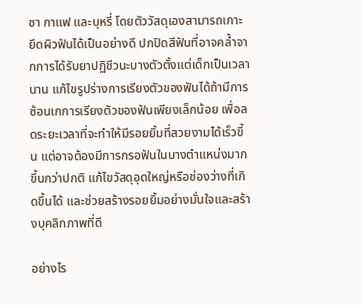ชา กาแฟ และบุหรี่ โดยตัววัสดุเองสามารถเกาะยึดผิวฟันได้เป็นอย่างดี ปกปิดสีฟันที่อาจคล้ำจากการได้รับยาปฏิชีวนะบางตัวตั้งแต่เด็กเป็นเวลานาน แก้ไขรูปร่างการเรียงตัวของฟันได้ถ้ามีการซ้อนเกการเรียงตัวของฟันเพียงเล็กน้อย เพื่อลดระยะเวลาที่จะทำให้มีรอยยิ้มที่สวยงามได้เร็วขึ้น แต่อาจต้องมีการกรอฟันในบางตำแหน่งมากขึ้นกว่าปกติ แก้ไขวัสดุอุดใหญ่หรือช่องว่างที่เกิดขึ้นได้ และช่วยสร้างรอยยิ้มอย่างมั่นใจและสร้างบุคลิกภาพที่ดี

อย่างไร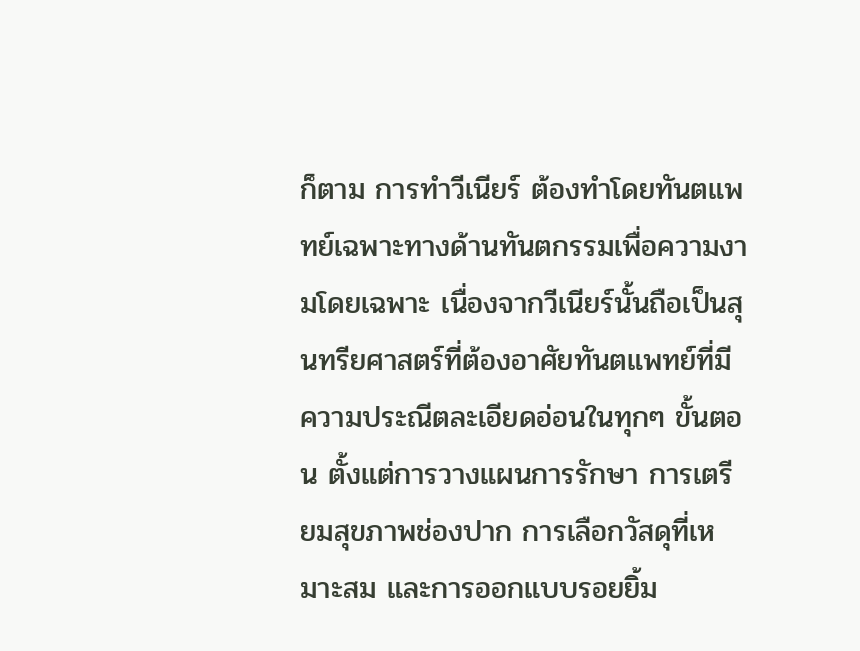ก็ตาม การทำวีเนียร์ ต้องทำโดยทันตแพทย์เฉพาะทางด้านทันตกรรมเพื่อความงามโดยเฉพาะ เนื่องจากวีเนียร์นั้นถือเป็นสุนทรียศาสตร์ที่ต้องอาศัยทันตแพทย์ที่มีความประณีตละเอียดอ่อนในทุกๆ ขั้นตอน ตั้งแต่การวางแผนการรักษา การเตรียมสุขภาพช่องปาก การเลือกวัสดุที่เหมาะสม และการออกแบบรอยยิ้ม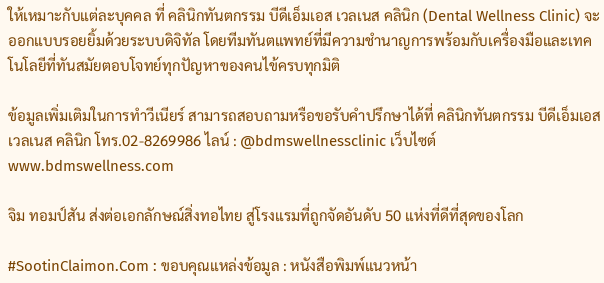ให้เหมาะกับแต่ละบุคคล ที่ คลินิกทันตกรรม บีดีเอ็มเอส เวลเนส คลินิก (Dental Wellness Clinic) จะออกแบบรอยยิ้มด้วยระบบดิจิทัล โดยทีมทันตแพทย์ที่มีความชำนาญการพร้อมกับเครื่องมือและเทคโนโลยีที่ทันสมัยตอบโจทย์ทุกปัญหาของคนไข้ครบทุกมิติ

ข้อมูลเพิ่มเติมในการทำวีเนียร์ สามารถสอบถามหรือขอรับคำปรึกษาได้ที่ คลินิกทันตกรรม บีดีเอ็มเอส เวลเนส คลินิก โทร.02-8269986 ไลน์ : @bdmswellnessclinic เว็บไซต์ www.bdmswellness.com

จิม ทอมป์สัน ส่งต่อเอกลักษณ์สิ่งทอไทย สู่โรงแรมที่ถูกจัดอันดับ 50 แห่งที่ดีที่สุดของโลก

#SootinClaimon.Com : ขอบคุณแหล่งข้อมูล : หนังสือพิมพ์แนวหน้า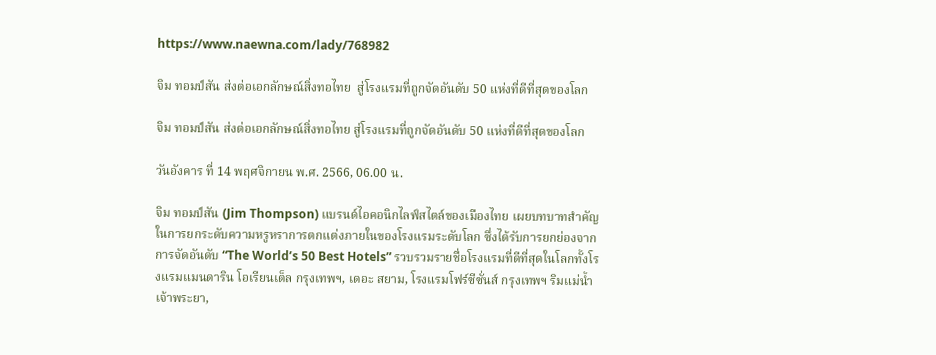https://www.naewna.com/lady/768982

จิม ทอมป์สัน ส่งต่อเอกลักษณ์สิ่งทอไทย  สู่โรงแรมที่ถูกจัดอันดับ 50 แห่งที่ดีที่สุดของโลก

จิม ทอมป์สัน ส่งต่อเอกลักษณ์สิ่งทอไทย สู่โรงแรมที่ถูกจัดอันดับ 50 แห่งที่ดีที่สุดของโลก

วันอังคาร ที่ 14 พฤศจิกายน พ.ศ. 2566, 06.00 น.

จิม ทอมป์สัน (Jim Thompson) แบรนด์ไอคอนิกไลฟ์สไตล์ของเมืองไทย เผยบทบาทสำคัญในการยกระดับความหรูหราการตกแต่งภายในของโรงแรมระดับโลก ซึ่งได้รับการยกย่องจากการจัดอันดับ “The World’s 50 Best Hotels” รวบรวมรายชื่อโรงแรมที่ดีที่สุดในโลกทั้งโรงแรมแมนดาริน โอเรียนเต็ล กรุงเทพฯ, เดอะ สยาม, โรงแรมโฟร์ซีซั่นส์ กรุงเทพฯ ริมแม่น้ำเจ้าพระยา,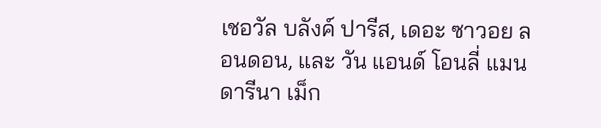เชอวัล บลังค์ ปารีส, เดอะ ซาวอย ลอนดอน, และ วัน แอนด์ โอนลี่ แมนดารีนา เม็ก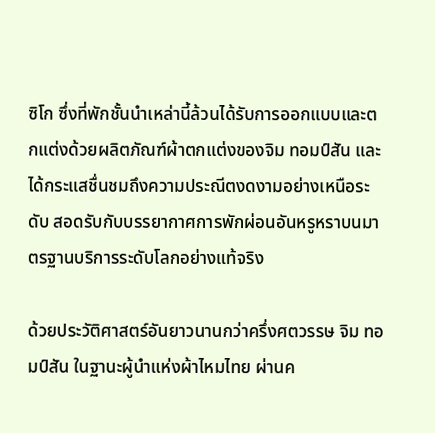ซิโก ซึ่งที่พักชั้นนำเหล่านี้ล้วนได้รับการออกแบบและตกแต่งด้วยผลิตภัณฑ์ผ้าตกแต่งของจิม ทอมป์สัน และได้กระแสชื่นชมถึงความประณีตงดงามอย่างเหนือระดับ สอดรับกับบรรยากาศการพักผ่อนอันหรูหราบนมาตรฐานบริการระดับโลกอย่างแท้จริง

ด้วยประวัติศาสตร์อันยาวนานกว่าครึ่งศตวรรษ จิม ทอมป์สัน ในฐานะผู้นำแห่งผ้าไหมไทย ผ่านค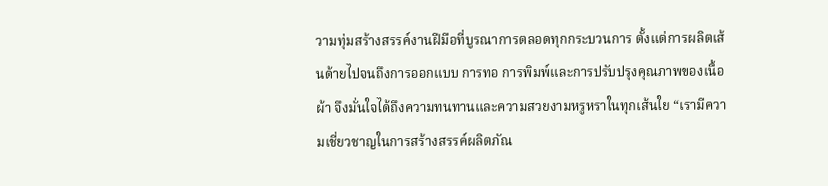วามทุ่มสร้างสรรค์งานฝีมือที่บูรณาการตลอดทุกกระบวนการ ตั้งแต่การผลิตเส้นด้ายไปจนถึงการออกแบบ การทอ การพิมพ์และการปรับปรุงคุณภาพของเนื้อผ้า จึงมั่นใจได้ถึงความทนทานและความสวยงามหรูหราในทุกเส้นใย “เรามีความเชี่ยวชาญในการสร้างสรรค์ผลิตภัณ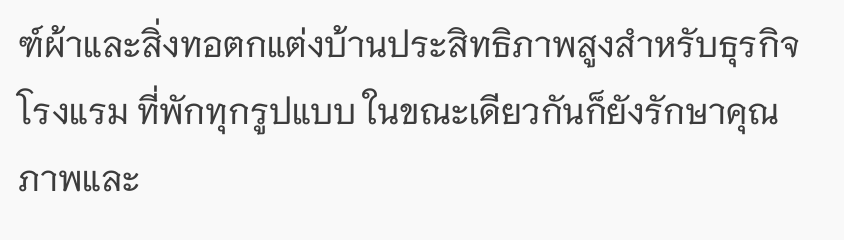ฑ์ผ้าและสิ่งทอตกแต่งบ้านประสิทธิภาพสูงสำหรับธุรกิจโรงแรม ที่พักทุกรูปแบบ ในขณะเดียวกันก็ยังรักษาคุณภาพและ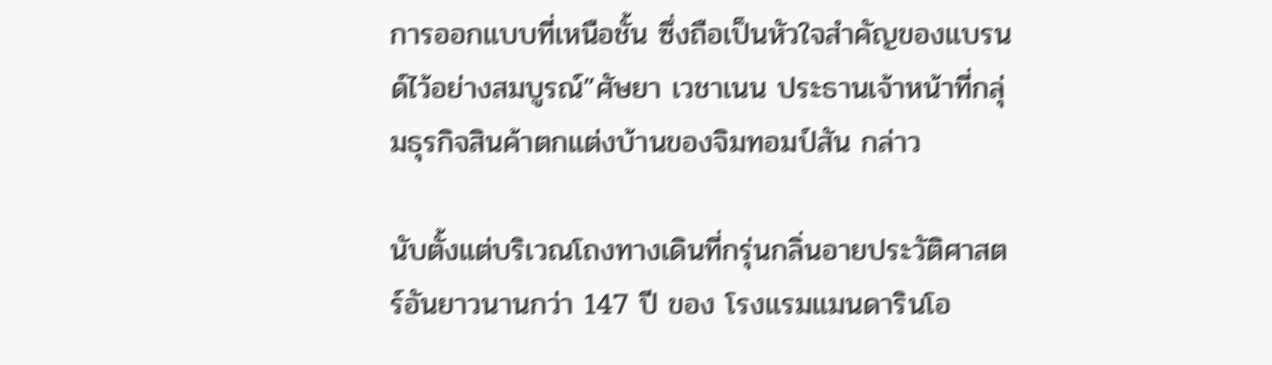การออกแบบที่เหนือชั้น ซึ่งถือเป็นหัวใจสำคัญของแบรนด์ไว้อย่างสมบูรณ์”ศัษยา เวชาเนน ประธานเจ้าหน้าที่กลุ่มธุรกิจสินค้าตกแต่งบ้านของจิมทอมป์สัน กล่าว

นับตั้งแต่บริเวณโถงทางเดินที่กรุ่นกลิ่นอายประวัติศาสตร์อันยาวนานกว่า 147 ปี ของ โรงแรมแมนดารินโอ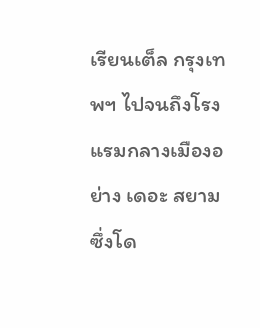เรียนเต็ล กรุงเทพฯ ไปจนถึงโรงแรมกลางเมืองอย่าง เดอะ สยาม ซึ่งโด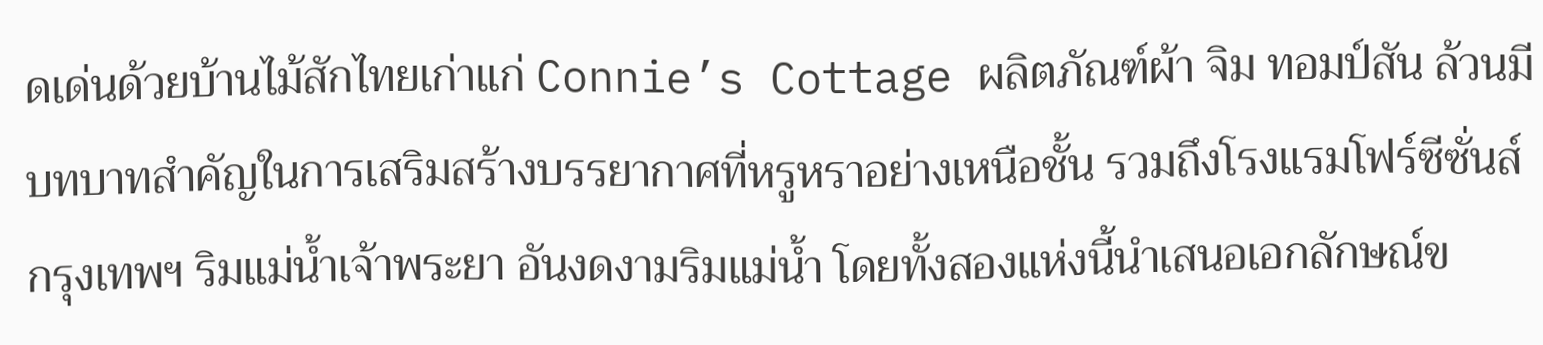ดเด่นด้วยบ้านไม้สักไทยเก่าแก่ Connie’s Cottage ผลิตภัณฑ์ผ้า จิม ทอมป์สัน ล้วนมีบทบาทสำคัญในการเสริมสร้างบรรยากาศที่หรูหราอย่างเหนือชั้น รวมถึงโรงแรมโฟร์ซีซั่นส์ กรุงเทพฯ ริมแม่น้ำเจ้าพระยา อันงดงามริมแม่น้ำ โดยทั้งสองแห่งนี้นำเสนอเอกลักษณ์ข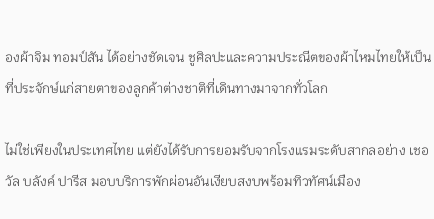องผ้าจิม ทอมป์สัน ได้อย่างชัดเจน ชูศิลปะและความประณีตของผ้าไหมไทยให้เป็นที่ประจักษ์แก่สายตาของลูกค้าต่างชาติที่เดินทางมาจากทั่วโลก

ไม่ใช่เพียงในประเทศไทย แต่ยังได้รับการยอมรับจากโรงแรมระดับสากลอย่าง เชอวัล บลังค์ ปารีส มอบบริการพักผ่อนอันเงียบสงบพร้อมทิวทัศน์เมือง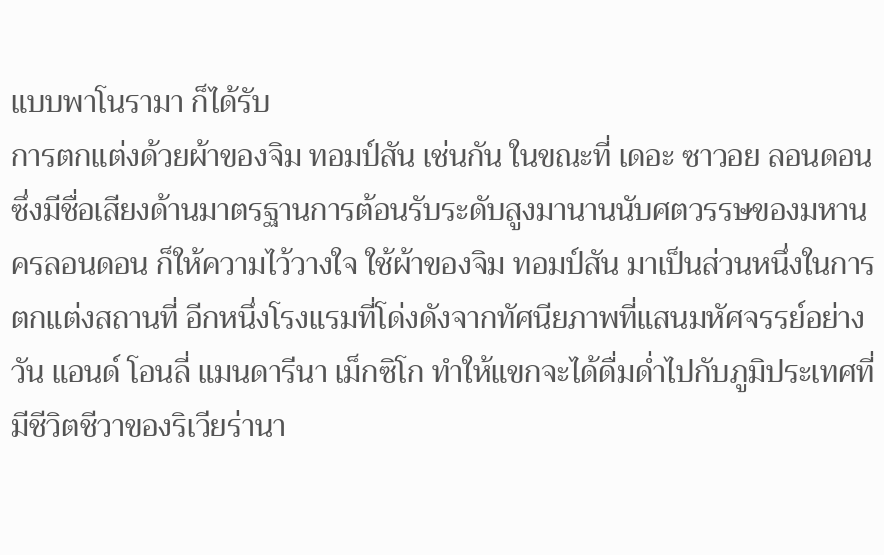แบบพาโนรามา ก็ได้รับ
การตกแต่งด้วยผ้าของจิม ทอมป์สัน เช่นกัน ในขณะที่ เดอะ ซาวอย ลอนดอน ซึ่งมีชื่อเสียงด้านมาตรฐานการต้อนรับระดับสูงมานานนับศตวรรษของมหานครลอนดอน ก็ให้ความไว้วางใจ ใช้ผ้าของจิม ทอมป์สัน มาเป็นส่วนหนึ่งในการตกแต่งสถานที่ อีกหนึ่งโรงแรมที่โด่งดังจากทัศนียภาพที่แสนมหัศจรรย์อย่าง วัน แอนด์ โอนลี่ แมนดารีนา เม็กซิโก ทำให้แขกจะได้ดื่มด่ำไปกับภูมิประเทศที่มีชีวิตชีวาของริเวียร่านา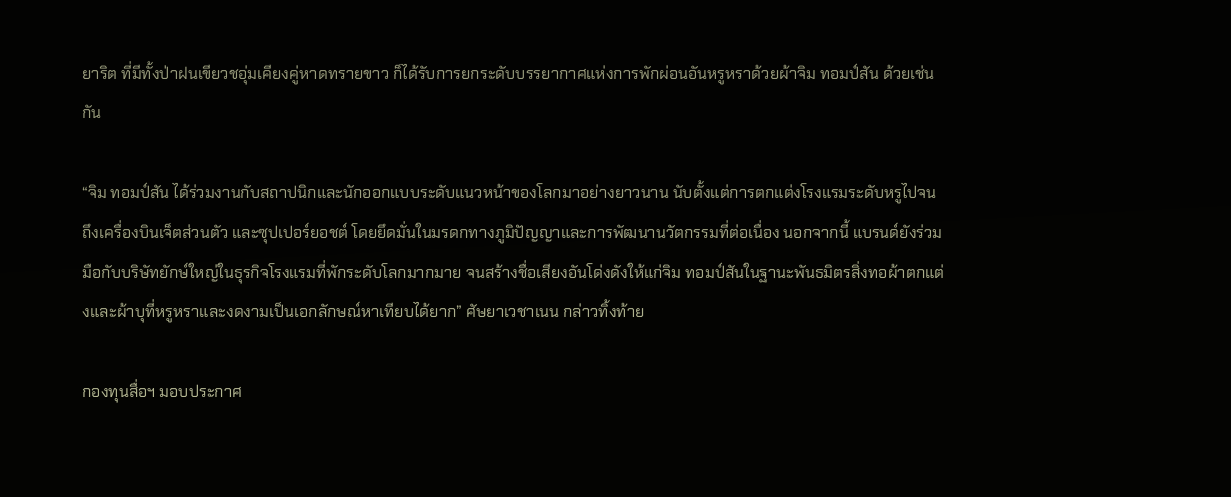ยาริต ที่มีทั้งป่าฝนเขียวชอุ่มเคียงคู่หาดทรายขาว ก็ได้รับการยกระดับบรรยากาศแห่งการพักผ่อนอันหรูหราด้วยผ้าจิม ทอมป์สัน ด้วยเช่นกัน

“จิม ทอมป์สัน ได้ร่วมงานกับสถาปนิกและนักออกแบบระดับแนวหน้าของโลกมาอย่างยาวนาน นับตั้งแต่การตกแต่งโรงแรมระดับหรูไปจนถึงเครื่องบินเจ็ตส่วนตัว และซุปเปอร์ยอชต์ โดยยึดมั่นในมรดกทางภูมิปัญญาและการพัฒนานวัตกรรมที่ต่อเนื่อง นอกจากนี้ แบรนด์ยังร่วมมือกับบริษัทยักษ์ใหญ่ในธุรกิจโรงแรมที่พักระดับโลกมากมาย จนสร้างชื่อเสียงอันโด่งดังให้แก่จิม ทอมป์สันในฐานะพันธมิตรสิ่งทอผ้าตกแต่งและผ้าบุที่หรูหราและงดงามเป็นเอกลักษณ์หาเทียบได้ยาก” ศัษยาเวชาเนน กล่าวทิ้งท้าย

กองทุนสื่อฯ มอบประกาศ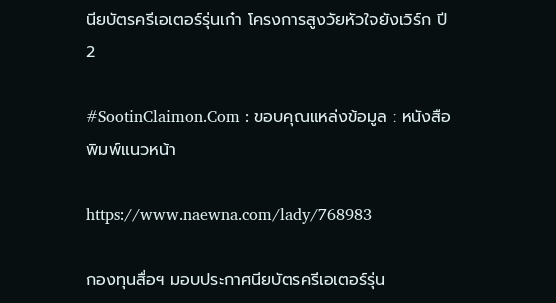นียบัตรครีเอเตอร์รุ่นเก๋า โครงการสูงวัยหัวใจยังเวิร์ก ปี 2

#SootinClaimon.Com : ขอบคุณแหล่งข้อมูล : หนังสือพิมพ์แนวหน้า

https://www.naewna.com/lady/768983

กองทุนสื่อฯ มอบประกาศนียบัตรครีเอเตอร์รุ่น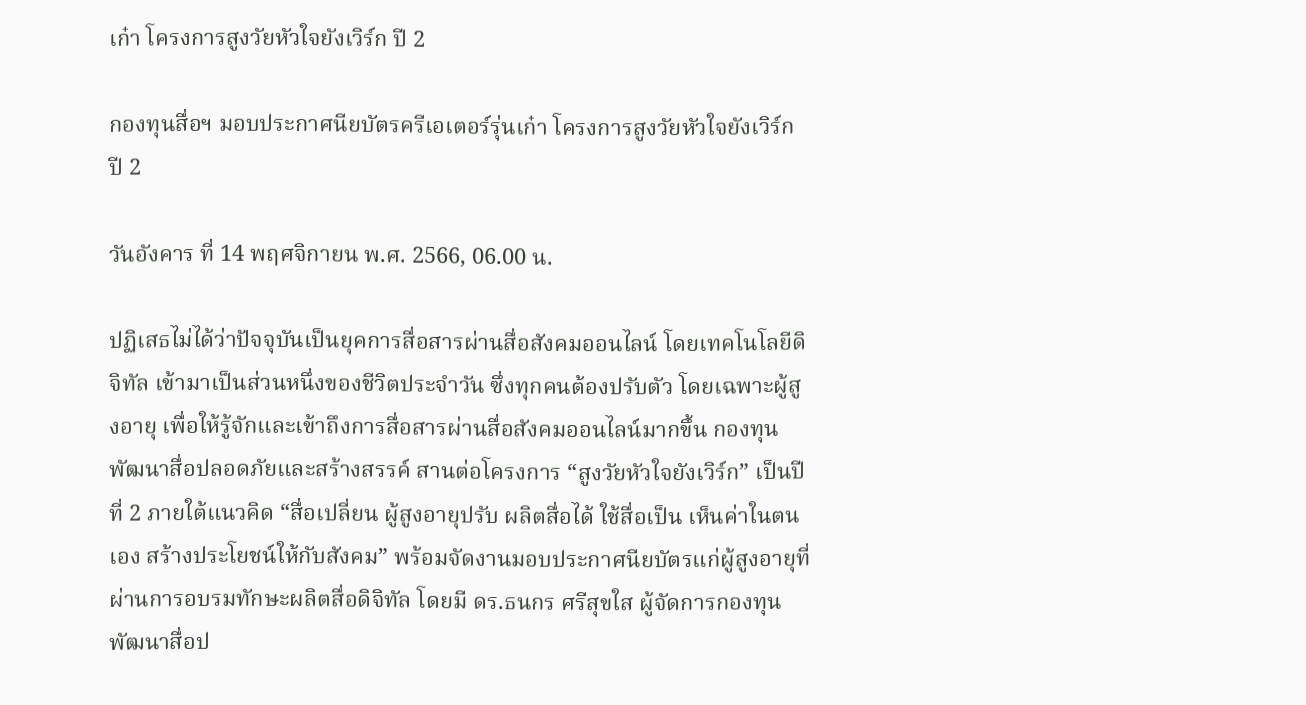เก๋า โครงการสูงวัยหัวใจยังเวิร์ก ปี 2

กองทุนสื่อฯ มอบประกาศนียบัตรครีเอเตอร์รุ่นเก๋า โครงการสูงวัยหัวใจยังเวิร์ก ปี 2

วันอังคาร ที่ 14 พฤศจิกายน พ.ศ. 2566, 06.00 น.

ปฏิเสธไม่ได้ว่าปัจจุบันเป็นยุคการสื่อสารผ่านสื่อสังคมออนไลน์ โดยเทคโนโลยีดิจิทัล เข้ามาเป็นส่วนหนึ่งของชีวิตประจำวัน ซึ่งทุกคนต้องปรับตัว โดยเฉพาะผู้สูงอายุ เพื่อให้รู้จักและเข้าถึงการสื่อสารผ่านสื่อสังคมออนไลน์มากขึ้น กองทุนพัฒนาสื่อปลอดภัยและสร้างสรรค์ สานต่อโครงการ “สูงวัยหัวใจยังเวิร์ก” เป็นปีที่ 2 ภายใต้แนวคิด “สื่อเปลี่ยน ผู้สูงอายุปรับ ผลิตสื่อได้ ใช้สื่อเป็น เห็นค่าในตนเอง สร้างประโยชน์ให้กับสังคม” พร้อมจัดงานมอบประกาศนียบัตรแก่ผู้สูงอายุที่ผ่านการอบรมทักษะผลิตสื่อดิจิทัล โดยมี ดร.ธนกร ศรีสุขใส ผู้จัดการกองทุนพัฒนาสื่อป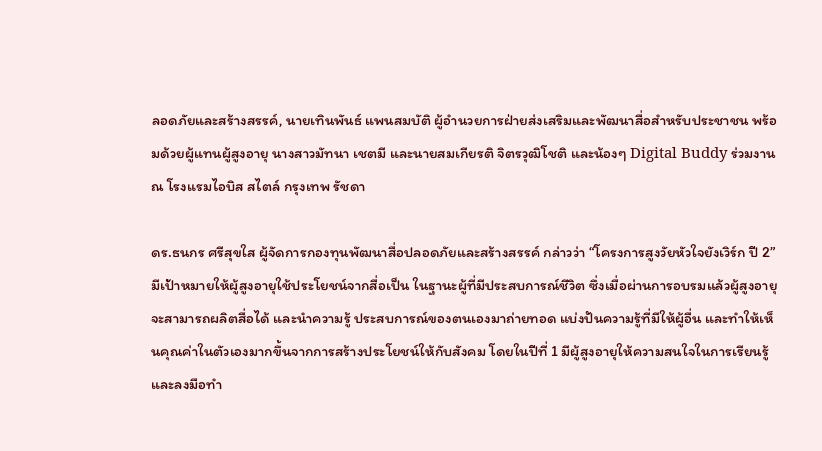ลอดภัยและสร้างสรรค์, นายเทินพันธ์ แพนสมบัติ ผู้อำนวยการฝ่ายส่งเสริมและพัฒนาสื่อสำหรับประชาชน พร้อมด้วยผู้แทนผู้สูงอายุ นางสาวมัทนา เชตมี และนายสมเกียรติ จิตรวุฒิโชติ และน้องๆ Digital Buddy ร่วมงาน ณ โรงแรมไอบิส สไตล์ กรุงเทพ รัชดา

ดร.ธนกร ศรีสุขใส ผู้จัดการกองทุนพัฒนาสื่อปลอดภัยและสร้างสรรค์ กล่าวว่า “โครงการสูงวัยหัวใจยังเวิร์ก ปี 2” มีเป้าหมายให้ผู้สูงอายุใช้ประโยชน์จากสื่อเป็น ในฐานะผู้ที่มีประสบการณ์ชีวิต ซึ่งเมื่อผ่านการอบรมแล้วผู้สูงอายุจะสามารถผลิตสื่อได้ และนำความรู้ ประสบการณ์ของตนเองมาถ่ายทอด แบ่งปันความรู้ที่มีให้ผู้อื่น และทำให้เห็นคุณค่าในตัวเองมากขึ้นจากการสร้างประโยชน์ให้กับสังคม โดยในปีที่ 1 มีผู้สูงอายุให้ความสนใจในการเรียนรู้และลงมือทำ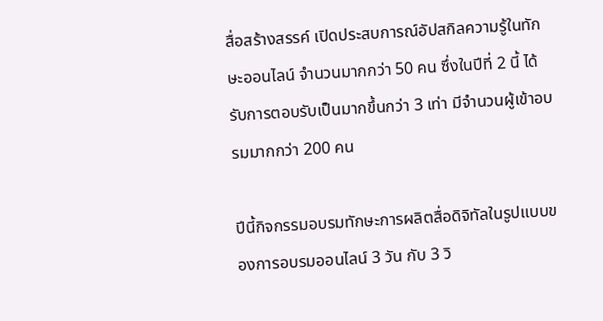สื่อสร้างสรรค์ เปิดประสบการณ์อัปสกิลความรู้ในทักษะออนไลน์ จำนวนมากกว่า 50 คน ซึ่งในปีที่ 2 นี้ ได้รับการตอบรับเป็นมากขึ้นกว่า 3 เท่า มีจำนวนผู้เข้าอบรมมากกว่า 200 คน

ปีนี้กิจกรรมอบรมทักษะการผลิตสื่อดิจิทัลในรูปแบบของการอบรมออนไลน์ 3 วัน กับ 3 วิ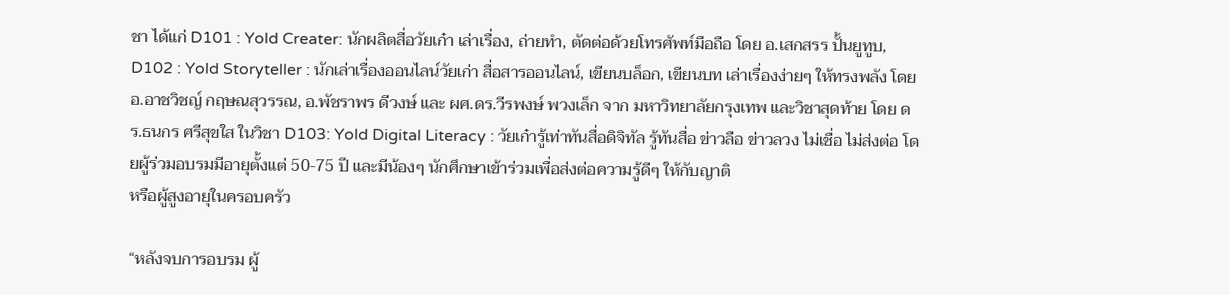ชา ได้แก่ D101 : Yold Creater: นักผลิตสื่อวัยเก๋า เล่าเรื่อง, ถ่ายทำ, ตัดต่อด้วยโทรศัพท์มือถือ โดย อ.เสกสรร ปั้นยูทูบ, D102 : Yold Storyteller : นักเล่าเรื่องออนไลน์วัยเก่า สื่อสารออนไลน์, เขียนบล็อก, เขียนบท เล่าเรื่องง่ายๆ ให้ทรงพลัง โดย อ.อาชวิชญ์ กฤษณสุวรรณ, อ.พัชราพร ดีวงษ์ และ ผศ.ดร.วีรพงษ์ พวงเล็ก จาก มหาวิทยาลัยกรุงเทพ และวิชาสุดท้าย โดย ดร.ธนกร ศรีสุขใส ในวิชา D103: Yold Digital Literacy : วัยเก๋ารู้เท่าทันสื่อดิจิทัล รู้ทันสื่อ ข่าวลือ ข่าวลวง ไม่เชื่อ ไม่ส่งต่อ โดยผู้ร่วมอบรมมีอายุตั้งแต่ 50-75 ปี และมีน้องๆ นักศึกษาเข้าร่วมเพื่อส่งต่อความรู้ดีๆ ให้กับญาติ
หรือผู้สูงอายุในครอบครัว

“หลังจบการอบรม ผู้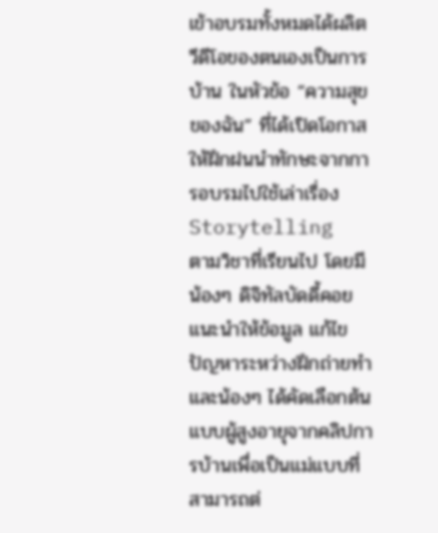เข้าอบรมทั้งหมดได้ผลิตวีดีโอของตนเองเป็นการบ้าน ในหัวข้อ “ความสุขของฉัน” ที่ได้เปิดโอกาสให้ฝึกฝนนำทักษะจากการอบรมไปใช้เล่าเรื่อง Storytelling
ตามวิชาที่เรียนไป โดยมีน้องๆ ดิจิทัลบัดดี้คอยแนะนำให้ข้อมูล แก้ไขปัญหาระหว่างฝึกถ่ายทำ และน้องๆ ได้คัดเลือกต้นแบบผู้สูงอายุจากคลิปการบ้านเพื่อเป็นแม่แบบที่สามารถต่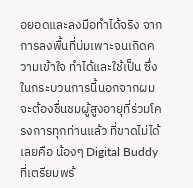อยอดและลงมือทำได้จริง จากการลงพื้นที่บ่มเพาะจนเกิดความเข้าใจ ทำได้และใช้เป็น ซึ่งในกระบวนการนี้นอกจากผมจะต้องชื่นชมผู้สูงอายุที่ร่วมโครงการทุกท่านแล้ว ที่ขาดไม่ได้เลยคือ น้องๆ Digital Buddy ที่เตรียมพร้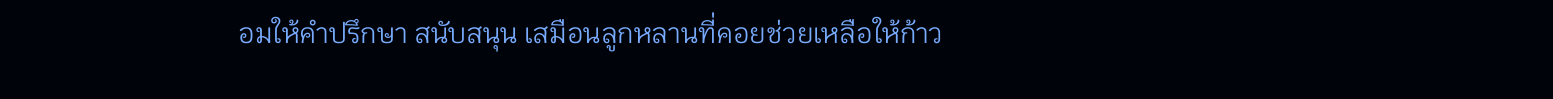อมให้คำปรึกษา สนับสนุน เสมือนลูกหลานที่คอยช่วยเหลือให้ก้าว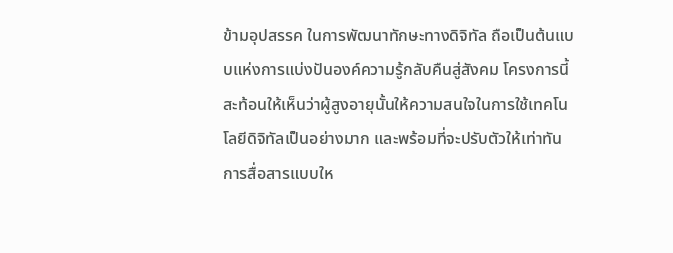ข้ามอุปสรรค ในการพัฒนาทักษะทางดิจิทัล ถือเป็นต้นแบบแห่งการแบ่งปันองค์ความรู้กลับคืนสู่สังคม โครงการนี้สะท้อนให้เห็นว่าผู้สูงอายุนั้นให้ความสนใจในการใช้เทคโนโลยีดิจิทัลเป็นอย่างมาก และพร้อมที่จะปรับตัวให้เท่าทันการสื่อสารแบบให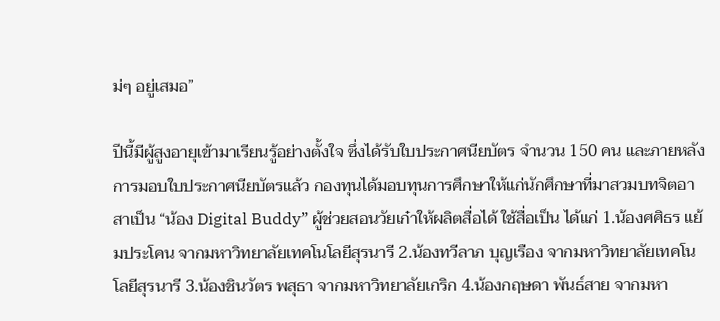ม่ๆ อยู่เสมอ”

ปีนี้มีผู้สูงอายุเข้ามาเรียนรู้อย่างตั้งใจ ซึ่งได้รับใบประกาศนียบัตร จำนวน 150 คน และภายหลังการมอบใบประกาศนียบัตรแล้ว กองทุนได้มอบทุนการศึกษาให้แก่นักศึกษาที่มาสวมบทจิตอาสาเป็น “น้อง Digital Buddy” ผู้ช่วยสอนวัยเก๋าให้ผลิตสื่อได้ ใช้สื่อเป็น ได้แก่ 1.น้องศศิธร แย้มประโคน จากมหาวิทยาลัยเทคโนโลยีสุรนารี 2.น้องทวีลาภ บุญเรือง จากมหาวิทยาลัยเทคโนโลยีสุรนารี 3.น้องชินวัตร พสุธา จากมหาวิทยาลัยเกริก 4.น้องกฤษดา พันธ์สาย จากมหา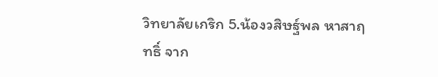วิทยาลัยเกริก 5.น้องวสิษฐ์พล หาสาฤทธิ์ จาก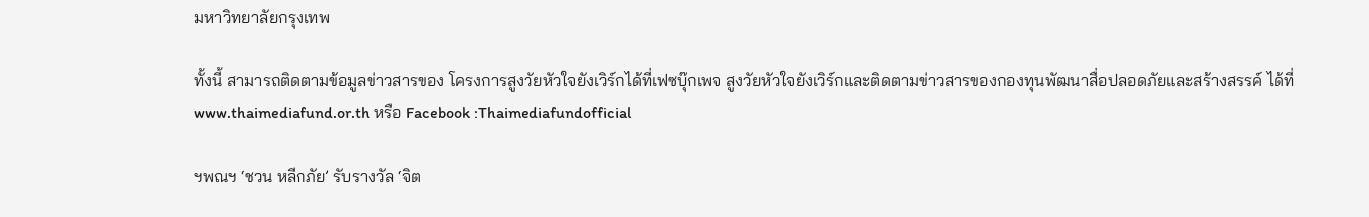มหาวิทยาลัยกรุงเทพ

ทั้งนี้ สามารถติดตามข้อมูลข่าวสารของ โครงการสูงวัยหัวใจยังเวิร์กได้ที่เฟซบุ๊กเพจ สูงวัยหัวใจยังเวิร์กและติดตามข่าวสารของกองทุนพัฒนาสื่อปลอดภัยและสร้างสรรค์ ได้ที่ www.thaimediafund.or.th หรือ Facebook :Thaimediafundofficial

ฯพณฯ ‘ชวน หลีกภัย’ รับรางวัล ‘จิต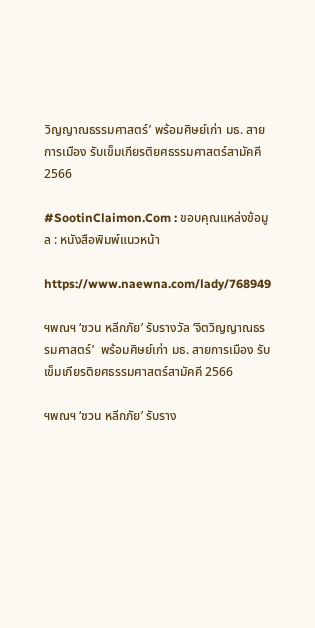วิญญาณธรรมศาสตร์’ พร้อมศิษย์เก่า มธ. สายการเมือง รับเข็มเกียรติยศธรรมศาสตร์สามัคคี 2566

#SootinClaimon.Com : ขอบคุณแหล่งข้อมูล : หนังสือพิมพ์แนวหน้า

https://www.naewna.com/lady/768949

ฯพณฯ ‘ชวน หลีกภัย’ รับรางวัล ‘จิตวิญญาณธรรมศาสตร์’  พร้อมศิษย์เก่า มธ. สายการเมือง รับเข็มเกียรติยศธรรมศาสตร์สามัคคี 2566

ฯพณฯ ‘ชวน หลีกภัย’ รับราง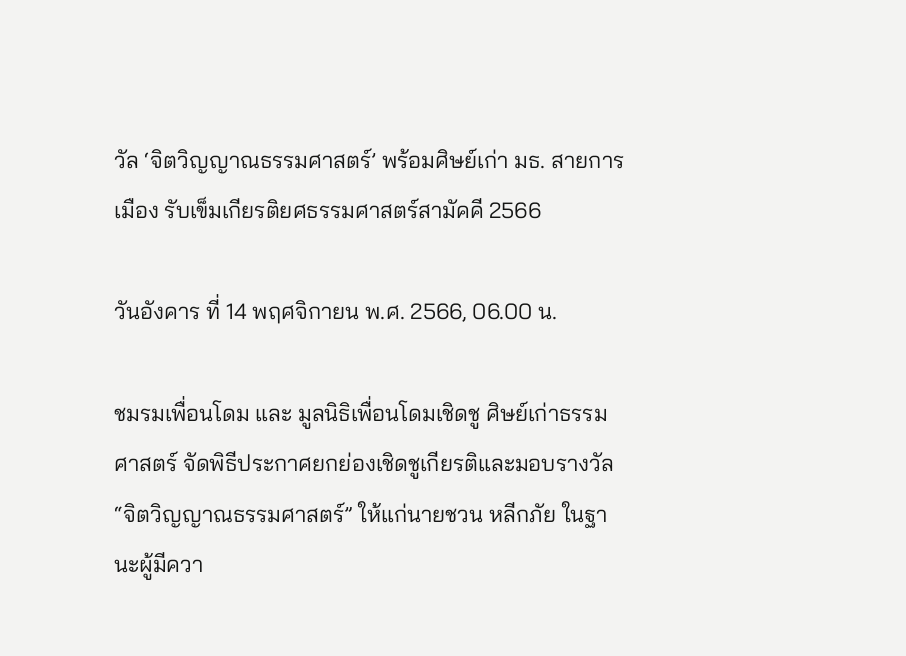วัล ‘จิตวิญญาณธรรมศาสตร์’ พร้อมศิษย์เก่า มธ. สายการเมือง รับเข็มเกียรติยศธรรมศาสตร์สามัคคี 2566

วันอังคาร ที่ 14 พฤศจิกายน พ.ศ. 2566, 06.00 น.

ชมรมเพื่อนโดม และ มูลนิธิเพื่อนโดมเชิดชู ศิษย์เก่าธรรมศาสตร์ จัดพิธีประกาศยกย่องเชิดชูเกียรติและมอบรางวัล “จิตวิญญาณธรรมศาสตร์” ให้แก่นายชวน หลีกภัย ในฐานะผู้มีควา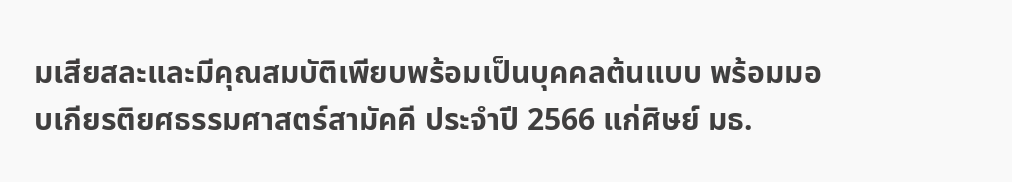มเสียสละและมีคุณสมบัติเพียบพร้อมเป็นบุคคลต้นแบบ พร้อมมอบเกียรติยศธรรมศาสตร์สามัคคี ประจำปี 2566 แก่ศิษย์ มธ.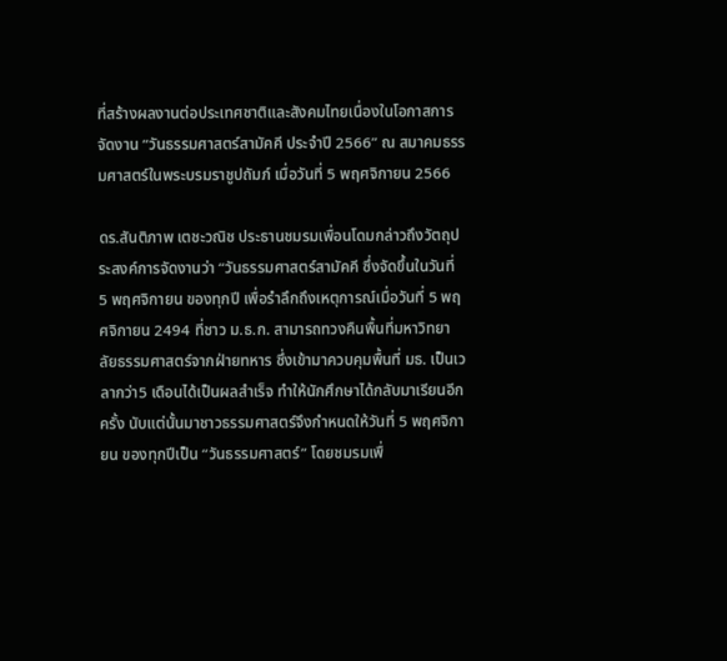ที่สร้างผลงานต่อประเทศชาติและสังคมไทยเนื่องในโอกาสการจัดงาน “วันธรรมศาสตร์สามัคคี ประจำปี 2566” ณ สมาคมธรรมศาสตร์ในพระบรมราชูปถัมภ์ เมื่อวันที่ 5 พฤศจิกายน 2566

ดร.สันติภาพ เตชะวณิช ประธานชมรมเพื่อนโดมกล่าวถึงวัตถุประสงค์การจัดงานว่า “วันธรรมศาสตร์สามัคคี ซึ่งจัดขึ้นในวันที่ 5 พฤศจิกายน ของทุกปี เพื่อรำลึกถึงเหตุการณ์เมื่อวันที่ 5 พฤศจิกายน 2494 ที่ชาว ม.ธ.ก. สามารถทวงคืนพื้นที่มหาวิทยาลัยธรรมศาสตร์จากฝ่ายทหาร ซึ่งเข้ามาควบคุมพื้นที่ มธ. เป็นเวลากว่า5 เดือนได้เป็นผลสำเร็จ ทำให้นักศึกษาได้กลับมาเรียนอีกครั้ง นับแต่นั้นมาชาวธรรมศาสตร์จึงกำหนดให้วันที่ 5 พฤศจิกายน ของทุกปีเป็น “วันธรรมศาสตร์” โดยชมรมเพื่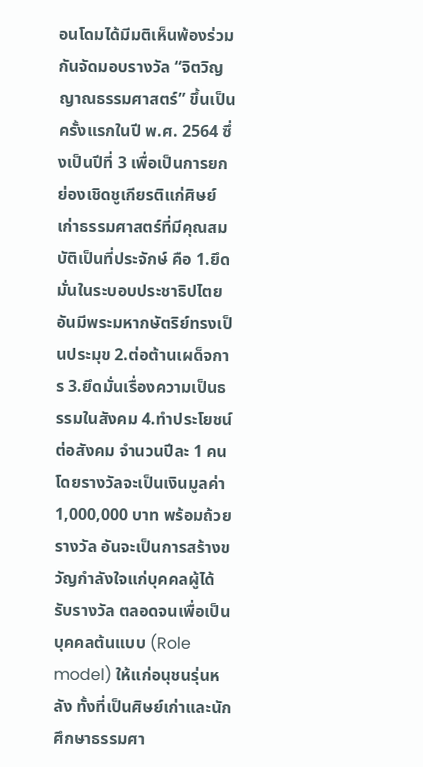อนโดมได้มีมติเห็นพ้องร่วมกันจัดมอบรางวัล “จิตวิญญาณธรรมศาสตร์” ขึ้นเป็นครั้งแรกในปี พ.ศ. 2564 ซึ่งเป็นปีที่ 3 เพื่อเป็นการยกย่องเชิดชูเกียรติแก่ศิษย์เก่าธรรมศาสตร์ที่มีคุณสมบัติเป็นที่ประจักษ์ คือ 1.ยึดมั่นในระบอบประชาธิปไตยอันมีพระมหากษัตริย์ทรงเป็นประมุข 2.ต่อต้านเผด็จการ 3.ยึดมั่นเรื่องความเป็นธรรมในสังคม 4.ทำประโยชน์ต่อสังคม จำนวนปีละ 1 คน โดยรางวัลจะเป็นเงินมูลค่า 1,000,000 บาท พร้อมถ้วยรางวัล อันจะเป็นการสร้างขวัญกำลังใจแก่บุคคลผู้ได้รับรางวัล ตลอดจนเพื่อเป็นบุคคลต้นแบบ (Role model) ให้แก่อนุชนรุ่นหลัง ทั้งที่เป็นศิษย์เก่าและนักศึกษาธรรมศา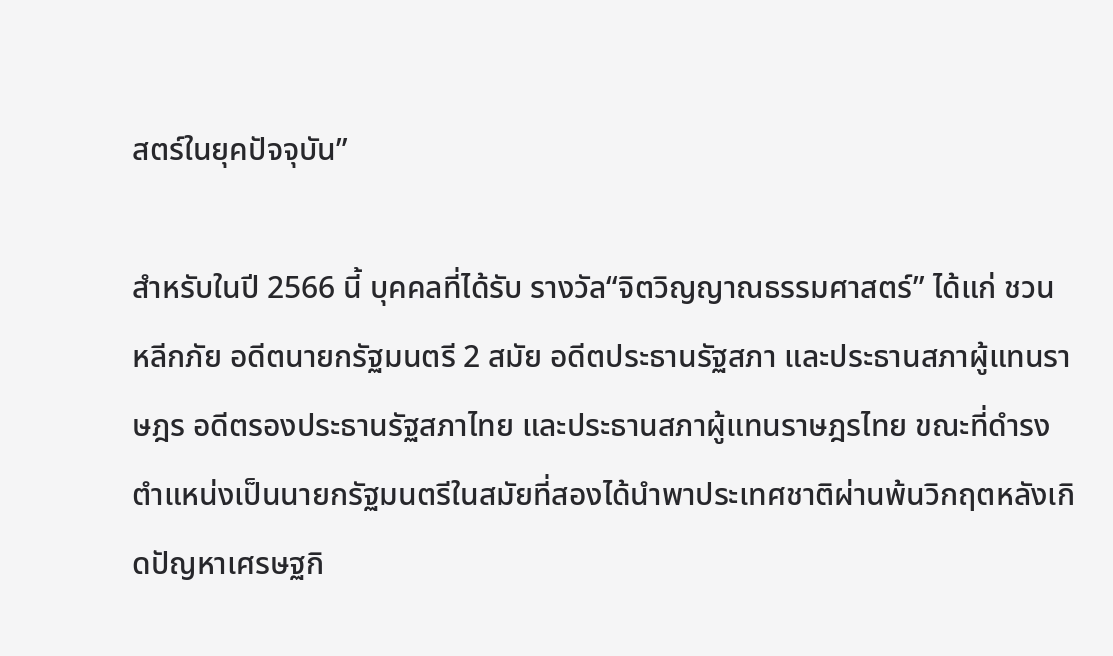สตร์ในยุคปัจจุบัน”

สำหรับในปี 2566 นี้ บุคคลที่ได้รับ รางวัล“จิตวิญญาณธรรมศาสตร์” ได้แก่ ชวน หลีกภัย อดีตนายกรัฐมนตรี 2 สมัย อดีตประธานรัฐสภา และประธานสภาผู้แทนราษฎร อดีตรองประธานรัฐสภาไทย และประธานสภาผู้แทนราษฎรไทย ขณะที่ดำรงตำแหน่งเป็นนายกรัฐมนตรีในสมัยที่สองได้นำพาประเทศชาติผ่านพ้นวิกฤตหลังเกิดปัญหาเศรษฐกิ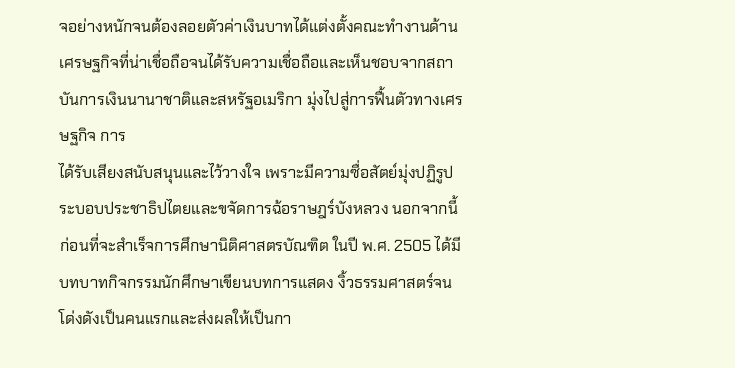จอย่างหนักจนต้องลอยตัวค่าเงินบาทได้แต่งตั้งคณะทำงานด้านเศรษฐกิจที่น่าเชื่อถือจนได้รับความเชื่อถือและเห็นชอบจากสถาบันการเงินนานาชาติและสหรัฐอเมริกา มุ่งไปสู่การฟื้นตัวทางเศรษฐกิจ การ
ได้รับเสียงสนับสนุนและไว้วางใจ เพราะมีความซื่อสัตย์มุ่งปฏิรูประบอบประชาธิปไตยและขจัดการฉ้อราษฎร์บังหลวง นอกจากนี้ ก่อนที่จะสำเร็จการศึกษานิติศาสตรบัณฑิต ในปี พ.ศ. 2505 ได้มีบทบาทกิจกรรมนักศึกษาเขียนบทการแสดง งิ้วธรรมศาสตร์จนโด่งดังเป็นคนแรกและส่งผลให้เป็นกา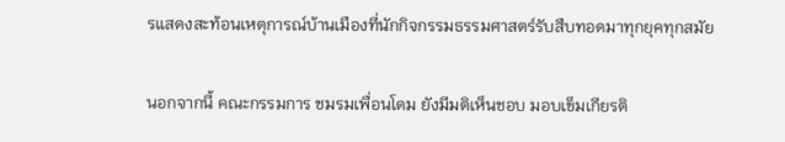รแสดงสะท้อนเหตุการณ์บ้านเมืองที่นักกิจกรรมธรรมศาสตร์รับสืบทอดมาทุกยุคทุกสมัย

นอกจากนี้ คณะกรรมการ ชมรมเพื่อนโดม ยังมีมติเห็นชอบ มอบเข็มเกียรติ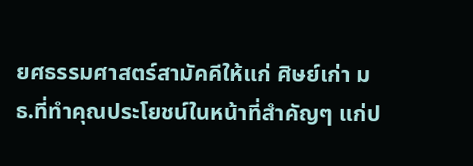ยศธรรมศาสตร์สามัคคีให้แก่ ศิษย์เก่า มธ.ที่ทำคุณประโยชน์ในหน้าที่สำคัญๆ แก่ป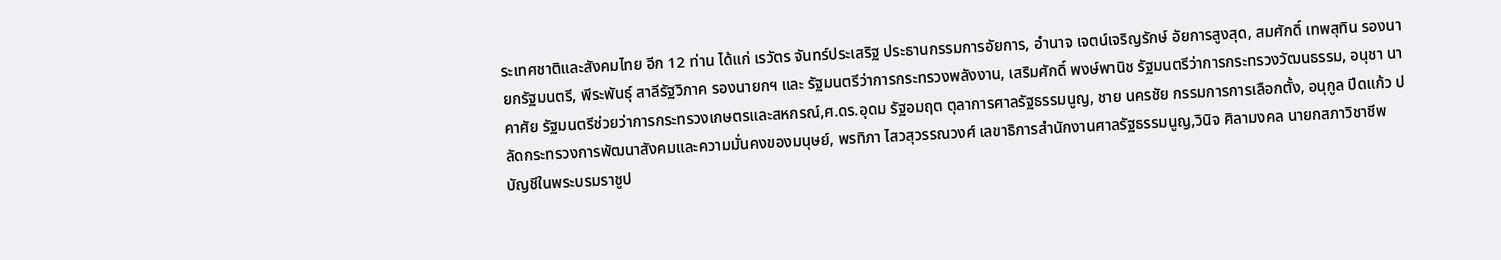ระเทศชาติและสังคมไทย อีก 12 ท่าน ได้แก่ เรวัตร จันทร์ประเสริฐ ประธานกรรมการอัยการ, อำนาจ เจตน์เจริญรักษ์ อัยการสูงสุด, สมศักดิ์ เทพสุทิน รองนายกรัฐมนตรี, พีระพันธุ์ สาลีรัฐวิภาค รองนายกฯ และ รัฐมนตรีว่าการกระทรวงพลังงาน, เสริมศักดิ์ พงษ์พานิช รัฐมนตรีว่าการกระทรวงวัฒนธรรม, อนุชา นาคาศัย รัฐมนตรีช่วยว่าการกระทรวงเกษตรและสหกรณ์,ศ.ดร.อุดม รัฐอมฤต ตุลาการศาลรัฐธรรมนูญ, ชาย นครชัย กรรมการการเลือกตั้ง, อนุกูล ปีดแก้ว ปลัดกระทรวงการพัฒนาสังคมและความมั่นคงของมนุษย์, พรทิภา ไสวสุวรรณวงศ์ เลขาธิการสำนักงานศาลรัฐธรรมนูญ,วินิจ ศิลามงคล นายกสภาวิชาชีพบัญชีในพระบรมราชูป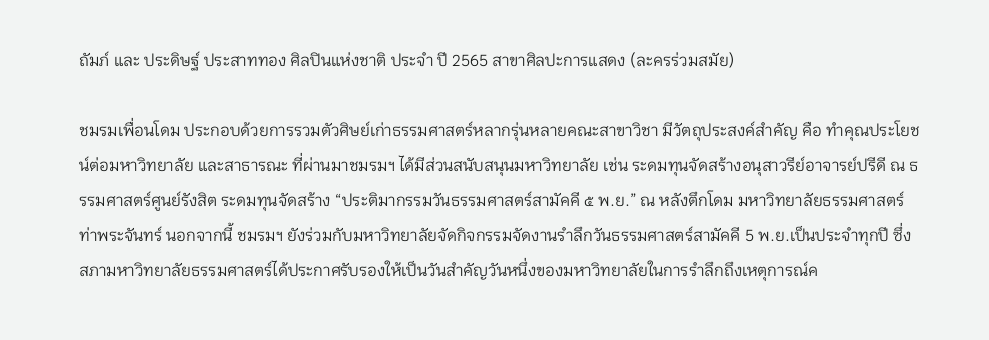ถัมภ์ และ ประดิษฐ์ ประสาททอง ศิลปินแห่งชาติ ประจำ ปี 2565 สาขาศิลปะการแสดง (ละครร่วมสมัย)

ชมรมเพื่อนโดม ประกอบด้วยการรวมตัวศิษย์เก่าธรรมศาสตร์หลากรุ่นหลายคณะสาขาวิชา มีวัตถุประสงค์สำคัญ คือ ทำคุณประโยชน์ต่อมหาวิทยาลัย และสาธารณะ ที่ผ่านมาชมรมฯ ได้มีส่วนสนับสนุนมหาวิทยาลัย เช่น ระดมทุนจัดสร้างอนุสาวรีย์อาจารย์ปรีดี ณ ธรรมศาสตร์ศูนย์รังสิต ระดมทุนจัดสร้าง “ประติมากรรมวันธรรมศาสตร์สามัคคี ๕ พ.ย.” ณ หลังตึกโดม มหาวิทยาลัยธรรมศาสตร์ ท่าพระจันทร์ นอกจากนี้ ชมรมฯ ยังร่วมกับมหาวิทยาลัยจัดกิจกรรมจัดงานรำลึกวันธรรมศาสตร์สามัคคี 5 พ.ย.เป็นประจำทุกปี ซึ่งสภามหาวิทยาลัยธรรมศาสตร์ได้ประกาศรับรองให้เป็นวันสำคัญวันหนึ่งของมหาวิทยาลัยในการรำลึกถึงเหตุการณ์ค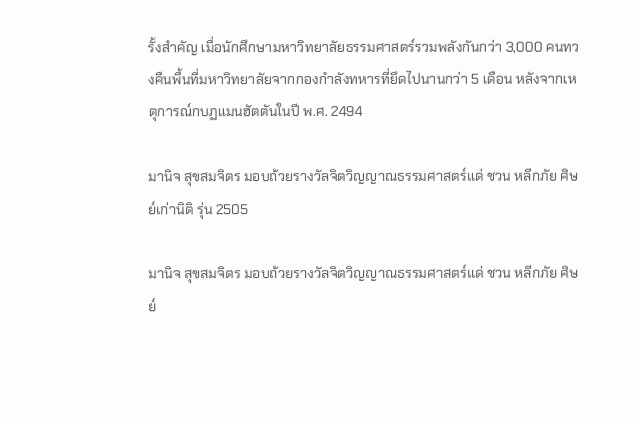รั้งสำคัญ เมื่อนักศึกษามหาวิทยาลัยธรรมศาสตร์รวมพลังกันกว่า 3,000 คนทวงคืนพื้นที่มหาวิทยาลัยจากกองกำลังทหารที่ยึดไปนานกว่า 5 เดือน หลังจากเหตุการณ์กบฏแมนฮัตตันในปี พ.ศ. 2494

มานิจ สุขสมจิตร มอบถ้วยรางวัลจิตวิญญาณธรรมศาสตร์แด่ ชวน หลีกภัย ศิษย์เก่านิติ รุ่น 2505

มานิจ สุขสมจิตร มอบถ้วยรางวัลจิตวิญญาณธรรมศาสตร์แด่ ชวน หลีกภัย ศิษย์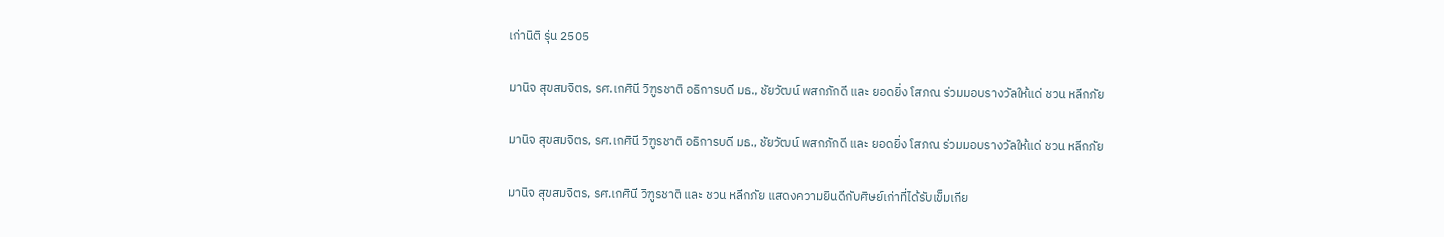เก่านิติ รุ่น 2505

มานิจ สุขสมจิตร, รศ.เกศินี วิฑูรชาติ อธิการบดี มธ., ชัยวัฒน์ พสกภักดี และ ยอดยิ่ง โสภณ ร่วมมอบรางวัลให้แด่ ชวน หลีกภัย

มานิจ สุขสมจิตร, รศ.เกศินี วิฑูรชาติ อธิการบดี มธ., ชัยวัฒน์ พสกภักดี และ ยอดยิ่ง โสภณ ร่วมมอบรางวัลให้แด่ ชวน หลีกภัย

มานิจ สุขสมจิตร, รศ.เกศินี วิฑูรชาติ และ ชวน หลีกภัย แสดงความยินดีกับศิษย์เก่าที่ได้รับเข็มเกีย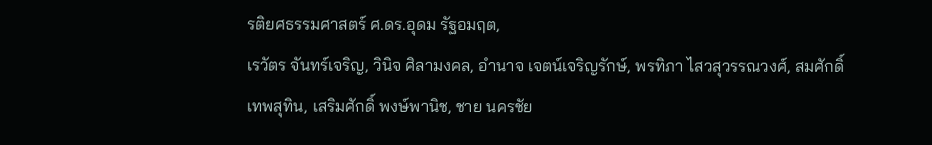รติยศธรรมศาสตร์ ศ.ดร.อุดม รัฐอมฤต,
เรวัตร จันทร์เจริญ, วินิจ ศิลามงคล, อำนาจ เจตน์เจริญรักษ์, พรทิภา ไสวสุวรรณวงศ์, สมศักดิ์ เทพสุทิน, เสริมศักดิ์ พงษ์พานิช, ชาย นครชัย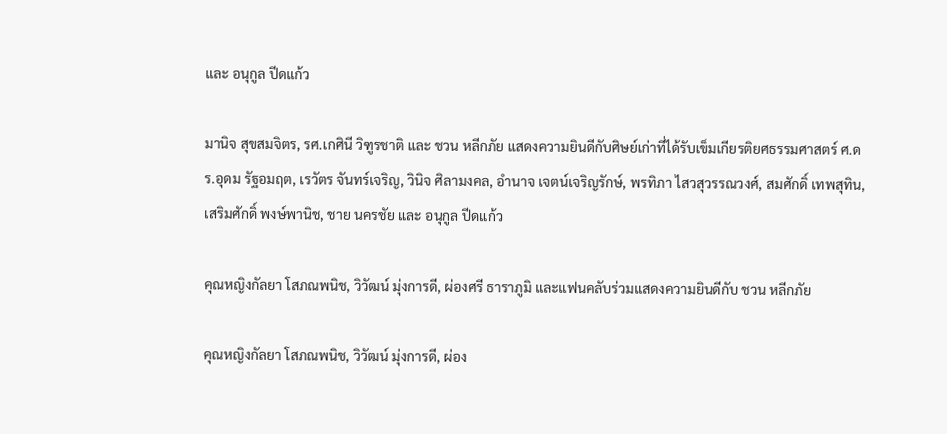และ อนุกูล ปีดแก้ว

มานิจ สุขสมจิตร, รศ.เกศินี วิฑูรชาติ และ ชวน หลีกภัย แสดงความยินดีกับศิษย์เก่าที่ได้รับเข็มเกียรติยศธรรมศาสตร์ ศ.ดร.อุดม รัฐอมฤต, เรวัตร จันทร์เจริญ, วินิจ ศิลามงคล, อำนาจ เจตน์เจริญรักษ์, พรทิภา ไสวสุวรรณวงศ์, สมศักดิ์ เทพสุทิน, เสริมศักดิ์ พงษ์พานิช, ชาย นครชัย และ อนุกูล ปีดแก้ว

คุณหญิงกัลยา โสภณพนิช, วิวัฒน์ มุ่งการดี, ผ่องศรี ธาราภูมิ และแฟนคลับร่วมแสดงความยินดีกับ ชวน หลีกภัย

คุณหญิงกัลยา โสภณพนิช, วิวัฒน์ มุ่งการดี, ผ่อง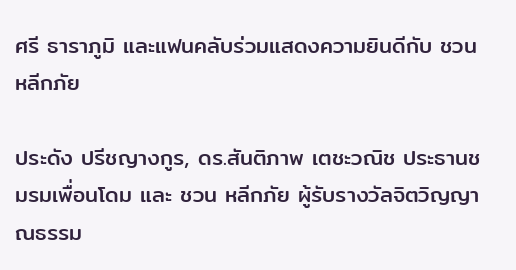ศรี ธาราภูมิ และแฟนคลับร่วมแสดงความยินดีกับ ชวน หลีกภัย

ประดัง ปรีชญางกูร, ดร.สันติภาพ เตชะวณิช ประธานชมรมเพื่อนโดม และ ชวน หลีกภัย ผู้รับรางวัลจิตวิญญาณธรรม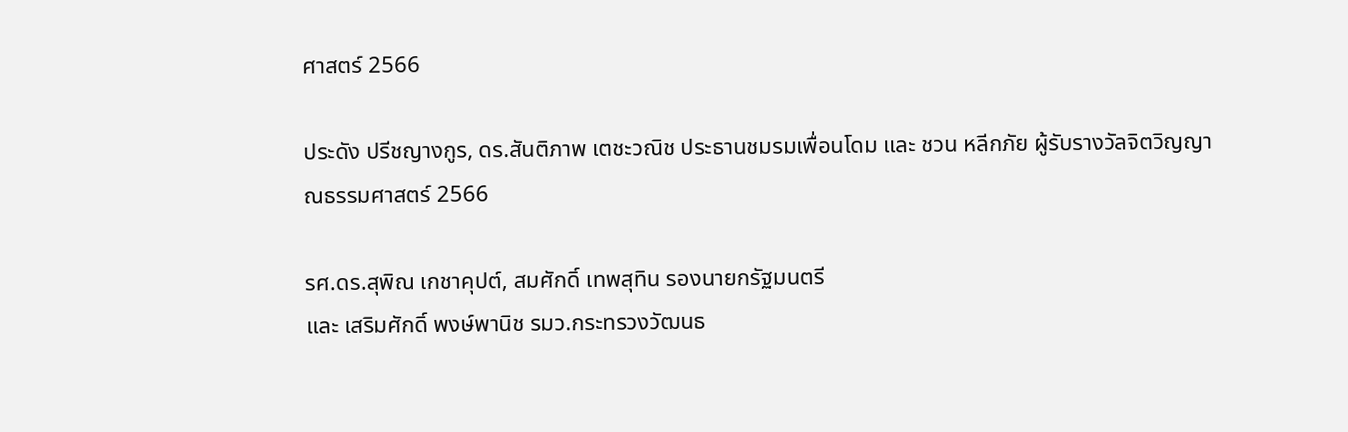ศาสตร์ 2566

ประดัง ปรีชญางกูร, ดร.สันติภาพ เตชะวณิช ประธานชมรมเพื่อนโดม และ ชวน หลีกภัย ผู้รับรางวัลจิตวิญญาณธรรมศาสตร์ 2566

รศ.ดร.สุพิณ เกชาคุปต์, สมศักดิ์ เทพสุทิน รองนายกรัฐมนตรี
และ เสริมศักดิ์ พงษ์พานิช รมว.กระทรวงวัฒนธ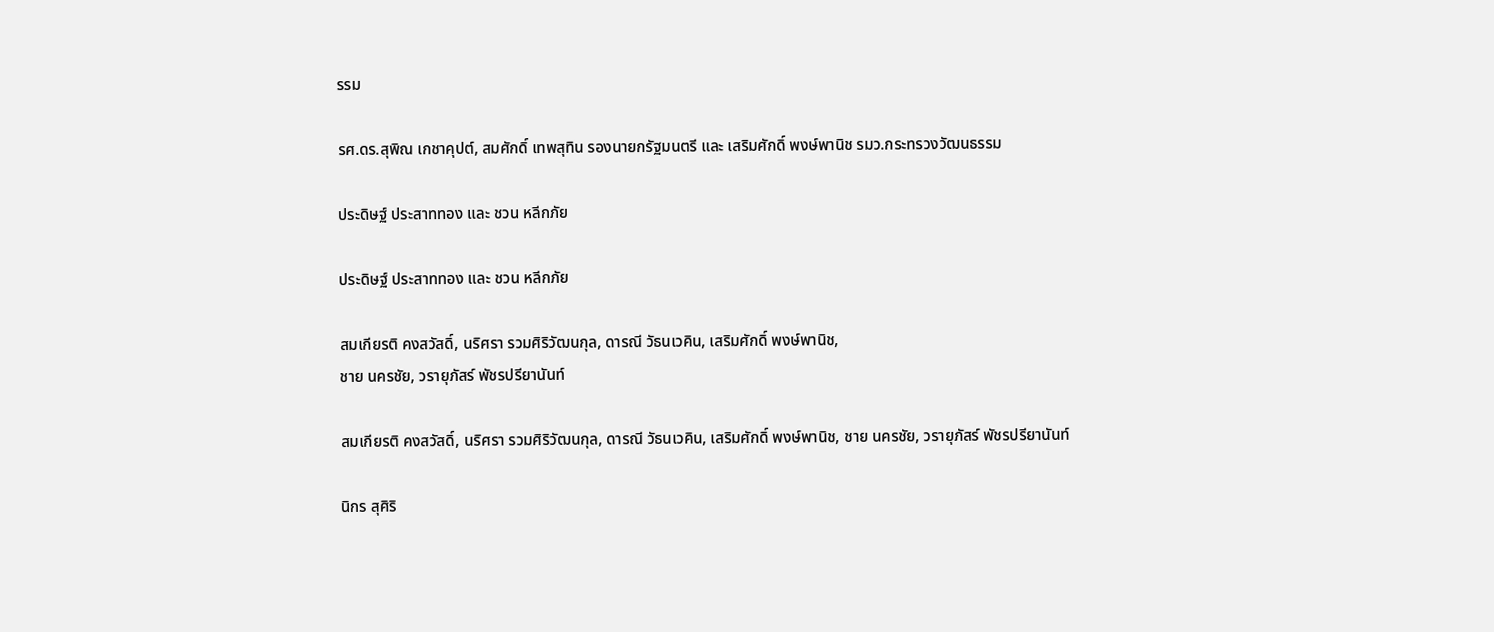รรม

รศ.ดร.สุพิณ เกชาคุปต์, สมศักดิ์ เทพสุทิน รองนายกรัฐมนตรี และ เสริมศักดิ์ พงษ์พานิช รมว.กระทรวงวัฒนธรรม

ประดิษฐ์ ประสาททอง และ ชวน หลีกภัย

ประดิษฐ์ ประสาททอง และ ชวน หลีกภัย

สมเกียรติ คงสวัสดิ์, นริศรา รวมศิริวัฒนกุล, ดารณี วัธนเวคิน, เสริมศักดิ์ พงษ์พานิช,
ชาย นครชัย, วรายุภัสร์ พัชรปรียานันท์

สมเกียรติ คงสวัสดิ์, นริศรา รวมศิริวัฒนกุล, ดารณี วัธนเวคิน, เสริมศักดิ์ พงษ์พานิช, ชาย นครชัย, วรายุภัสร์ พัชรปรียานันท์

นิกร สุศิริ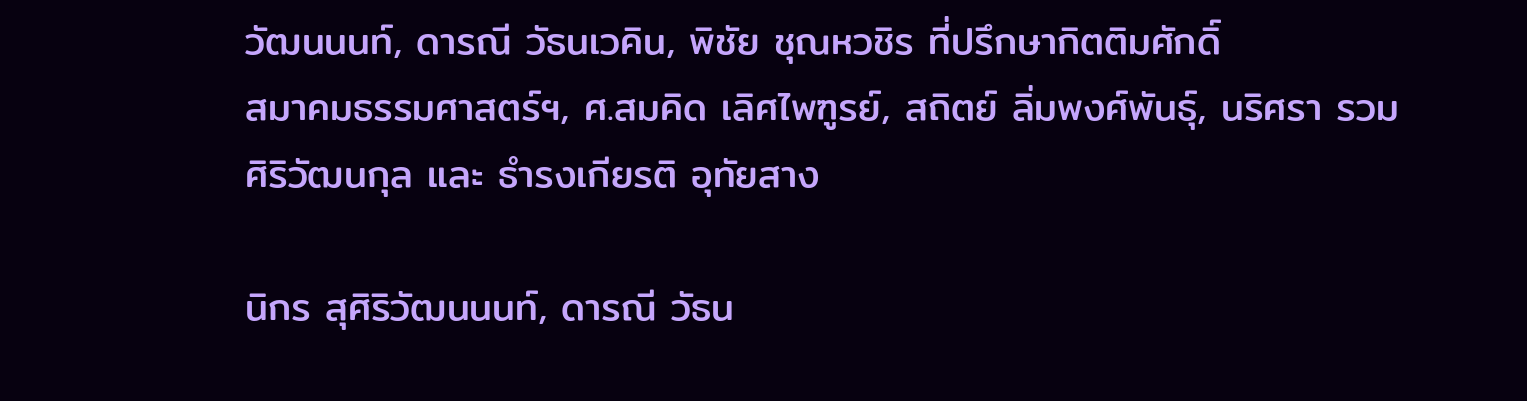วัฒนนนท์, ดารณี วัธนเวคิน, พิชัย ชุณหวชิร ที่ปรึกษากิตติมศักดิ์
สมาคมธรรมศาสตร์ฯ, ศ.สมคิด เลิศไพฑูรย์, สถิตย์ ลิ่มพงศ์พันธุ์, นริศรา รวมศิริวัฒนกุล และ ธำรงเกียรติ อุทัยสาง

นิกร สุศิริวัฒนนนท์, ดารณี วัธน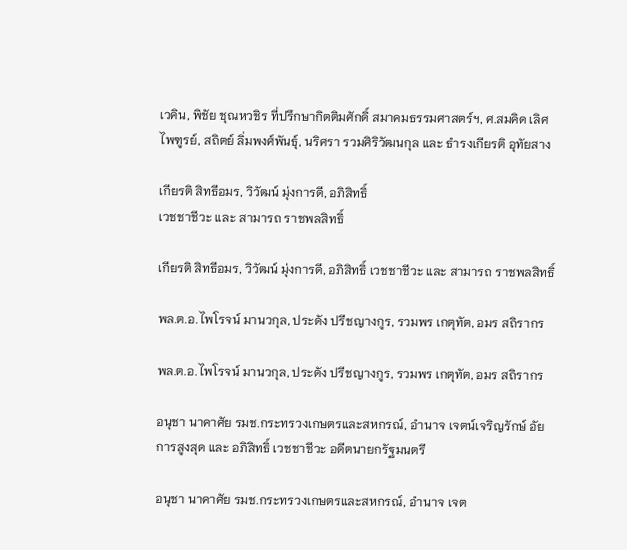เวคิน, พิชัย ชุณหวชิร ที่ปรึกษากิตติมศักดิ์ สมาคมธรรมศาสตร์ฯ, ศ.สมคิด เลิศไพฑูรย์, สถิตย์ ลิ่มพงศ์พันธุ์, นริศรา รวมศิริวัฒนกุล และ ธำรงเกียรติ อุทัยสาง

เกียรติ สิทธีอมร, วิวัฒน์ มุ่งการดี, อภิสิทธิ์
เวชชาชีวะ และ สามารถ ราชพลสิทธิ์

เกียรติ สิทธีอมร, วิวัฒน์ มุ่งการดี, อภิสิทธิ์ เวชชาชีวะ และ สามารถ ราชพลสิทธิ์

พล.ต.อ.ไพโรจน์ มานวกุล, ประดัง ปรีชญางกูร, รวมพร เกตุทัต, อมร สถิรากร

พล.ต.อ.ไพโรจน์ มานวกุล, ประดัง ปรีชญางกูร, รวมพร เกตุทัต, อมร สถิรากร

อนุชา นาคาศัย รมช.กระทรวงเกษตรและสหกรณ์, อำนาจ เจตน์เจริญรักษ์ อัยการสูงสุด และ อภิสิทธิ์ เวชชาชีวะ อดีตนายกรัฐมนตรี

อนุชา นาคาศัย รมช.กระทรวงเกษตรและสหกรณ์, อำนาจ เจต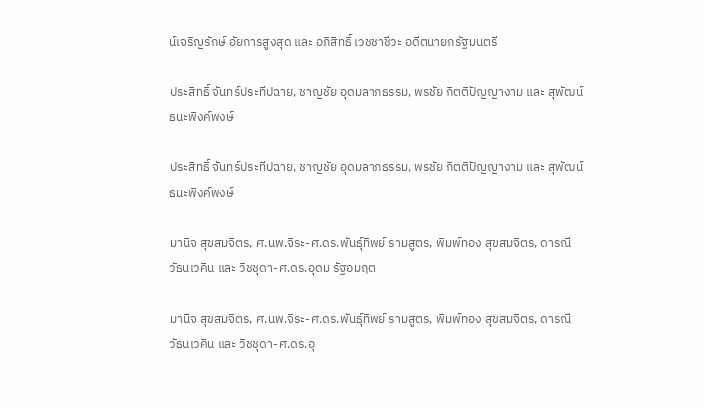น์เจริญรักษ์ อัยการสูงสุด และ อภิสิทธิ์ เวชชาชีวะ อดีตนายกรัฐมนตรี

ประสิทธิ์ จันทร์ประทีปฉาย, ชาญชัย อุดมลาภธรรม, พรชัย กิตติปัญญางาม และ สุพัฒน์ ธนะพิงค์พงษ์

ประสิทธิ์ จันทร์ประทีปฉาย, ชาญชัย อุดมลาภธรรม, พรชัย กิตติปัญญางาม และ สุพัฒน์ ธนะพิงค์พงษ์

มานิจ สุขสมจิตร, ศ.นพ.จิระ-ศ.ดร.พันธุ์ทิพย์ รามสูตร, พิมพ์ทอง สุขสมจิตร, ดารณี วัธนเวคิน และ วิชชุดา-ศ.ดร.อุดม รัฐอมฤต

มานิจ สุขสมจิตร, ศ.นพ.จิระ-ศ.ดร.พันธุ์ทิพย์ รามสูตร, พิมพ์ทอง สุขสมจิตร, ดารณี วัธนเวคิน และ วิชชุดา-ศ.ดร.อุ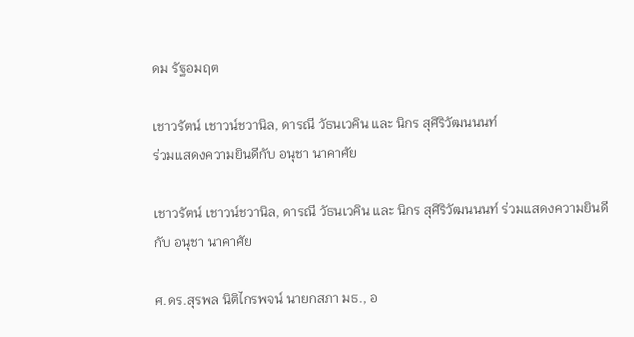ดม รัฐอมฤต

เชาวรัตน์ เชาวน์ชวานิล, ดารณี วัธนเวคิน และ นิกร สุศิริวัฒนนนท์
ร่วมแสดงความยินดีกับ อนุชา นาคาศัย

เชาวรัตน์ เชาวน์ชวานิล, ดารณี วัธนเวคิน และ นิกร สุศิริวัฒนนนท์ ร่วมแสดงความยินดีกับ อนุชา นาคาศัย

ศ.ดร.สุรพล นิติไกรพจน์ นายกสภา มธ., อ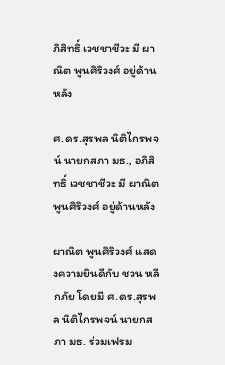ภิสิทธิ์ เวชชาชีวะ มี ผาณิต พูนศิริวงศ์ อยู่ด้านหลัง

ศ.ดร.สุรพล นิติไกรพจน์ นายกสภา มธ., อภิสิทธิ์ เวชชาชีวะ มี ผาณิต พูนศิริวงศ์ อยู่ด้านหลัง

ผาณิต พูนศิริวงศ์ แสดงความยินดีกับ ชวน หลีกภัย โดยมี ศ.ดร.สุรพล นิติไกรพจน์ นายกสภา มธ. ร่วมเฟรม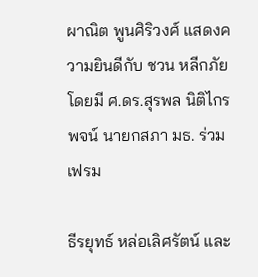ผาณิต พูนศิริวงศ์ แสดงความยินดีกับ ชวน หลีกภัย โดยมี ศ.ดร.สุรพล นิติไกรพจน์ นายกสภา มธ. ร่วมเฟรม

ธีรยุทธ์ หล่อเลิศรัตน์ และ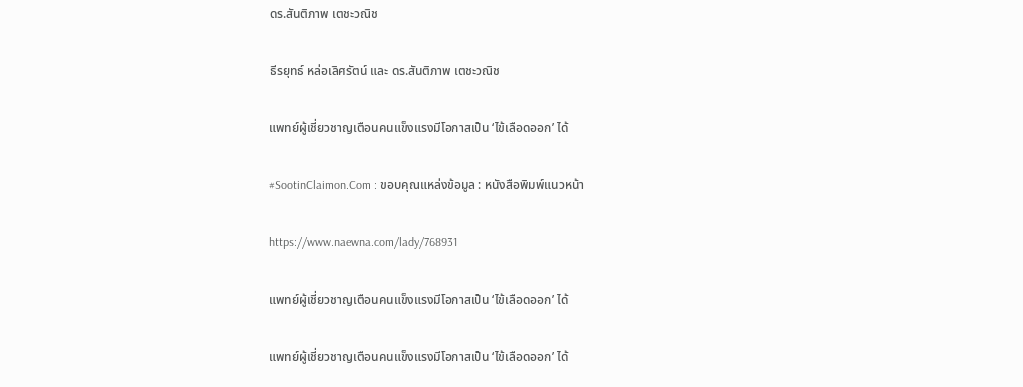ดร.สันติภาพ เตชะวณิช

ธีรยุทธ์ หล่อเลิศรัตน์ และ ดร.สันติภาพ เตชะวณิช

แพทย์ผู้เชี่ยวชาญเตือนคนแข็งแรงมีโอกาสเป็น ‘ไข้เลือดออก’ ได้

#SootinClaimon.Com : ขอบคุณแหล่งข้อมูล : หนังสือพิมพ์แนวหน้า

https://www.naewna.com/lady/768931

แพทย์ผู้เชี่ยวชาญเตือนคนแข็งแรงมีโอกาสเป็น ‘ไข้เลือดออก’ ได้

แพทย์ผู้เชี่ยวชาญเตือนคนแข็งแรงมีโอกาสเป็น ‘ไข้เลือดออก’ ได้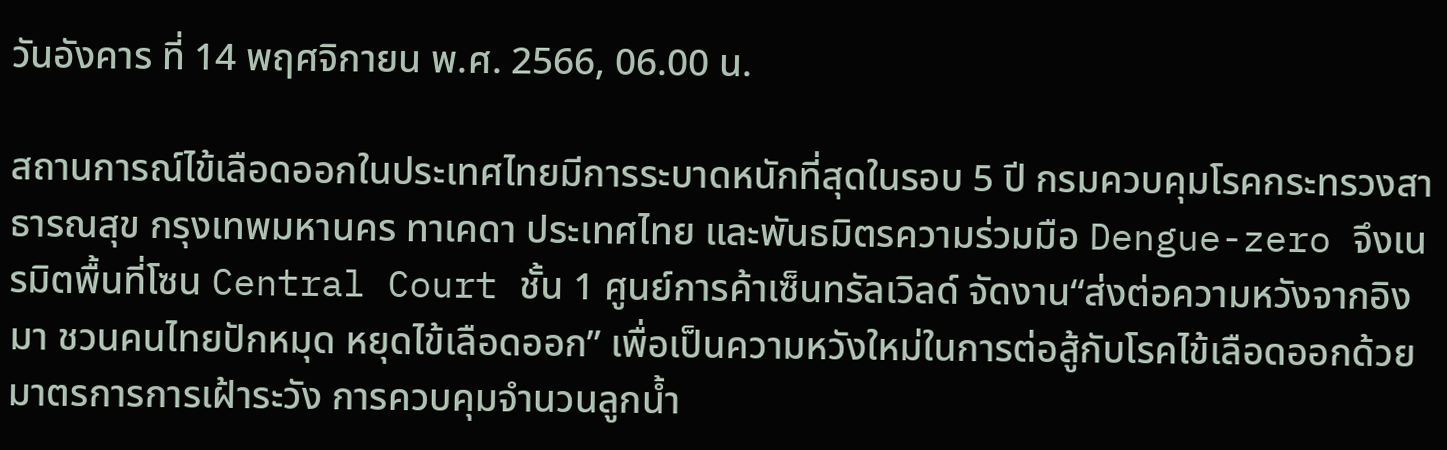วันอังคาร ที่ 14 พฤศจิกายน พ.ศ. 2566, 06.00 น.

สถานการณ์ไข้เลือดออกในประเทศไทยมีการระบาดหนักที่สุดในรอบ 5 ปี กรมควบคุมโรคกระทรวงสาธารณสุข กรุงเทพมหานคร ทาเคดา ประเทศไทย และพันธมิตรความร่วมมือ Dengue-zero จึงเนรมิตพื้นที่โซน Central Court ชั้น 1 ศูนย์การค้าเซ็นทรัลเวิลด์ จัดงาน“ส่งต่อความหวังจากอิงมา ชวนคนไทยปักหมุด หยุดไข้เลือดออก” เพื่อเป็นความหวังใหม่ในการต่อสู้กับโรคไข้เลือดออกด้วยมาตรการการเฝ้าระวัง การควบคุมจำนวนลูกน้ำ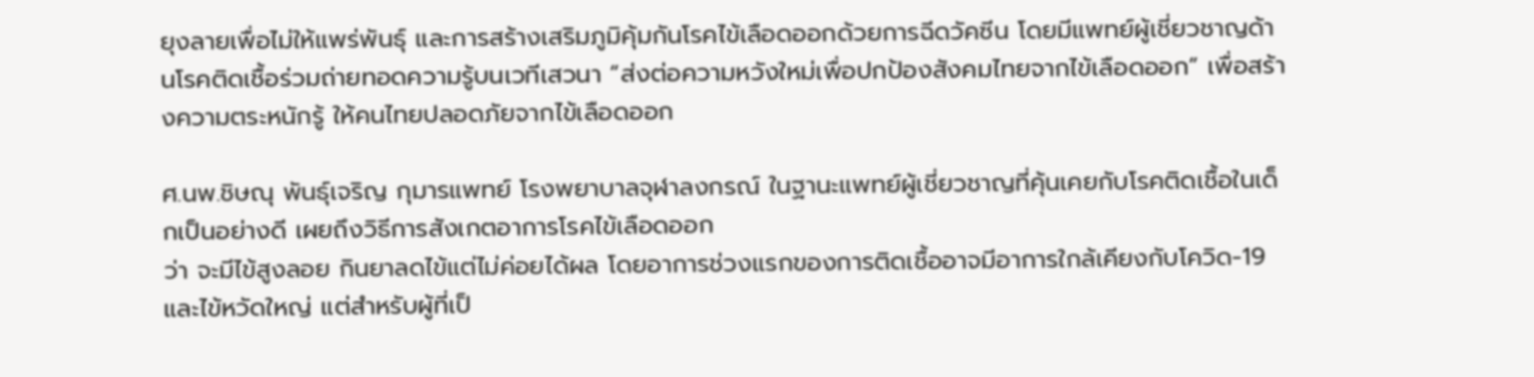ยุงลายเพื่อไม่ให้แพร่พันธุ์ และการสร้างเสริมภูมิคุ้มกันโรคไข้เลือดออกด้วยการฉีดวัคซีน โดยมีแพทย์ผู้เชี่ยวชาญด้านโรคติดเชื้อร่วมถ่ายทอดความรู้บนเวทีเสวนา “ส่งต่อความหวังใหม่เพื่อปกป้องสังคมไทยจากไข้เลือดออก” เพื่อสร้างความตระหนักรู้ ให้คนไทยปลอดภัยจากไข้เลือดออก

ศ.นพ.ชิษณุ พันธุ์เจริญ กุมารแพทย์ โรงพยาบาลจุฬาลงกรณ์ ในฐานะแพทย์ผู้เชี่ยวชาญที่คุ้นเคยกับโรคติดเชื้อในเด็กเป็นอย่างดี เผยถึงวิธีการสังเกตอาการโรคไข้เลือดออก
ว่า จะมีไข้สูงลอย กินยาลดไข้แต่ไม่ค่อยได้ผล โดยอาการช่วงแรกของการติดเชื้ออาจมีอาการใกล้เคียงกับโควิด-19 และไข้หวัดใหญ่ แต่สำหรับผู้ที่เป็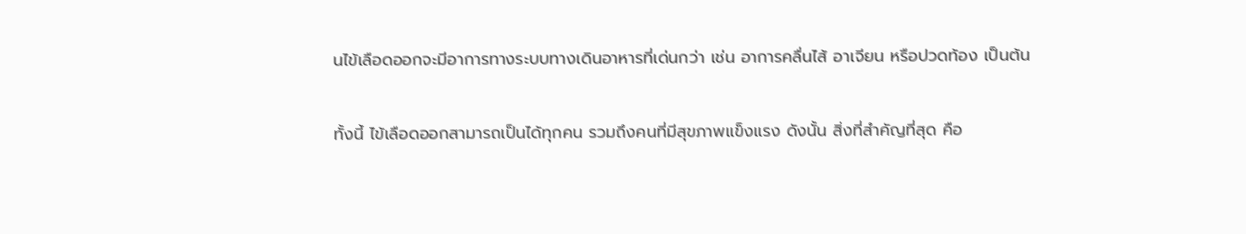นไข้เลือดออกจะมีอาการทางระบบทางเดินอาหารที่เด่นกว่า เช่น อาการคลื่นไส้ อาเจียน หรือปวดท้อง เป็นต้น

ทั้งนี้ ไข้เลือดออกสามารถเป็นได้ทุกคน รวมถึงคนที่มีสุขภาพแข็งแรง ดังนั้น สิ่งที่สำคัญที่สุด คือ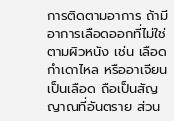การติดตามอาการ ถ้ามีอาการเลือดออกที่ไม่ใช่ตามผิวหนัง เช่น เลือดกำเดาไหล หรืออาเจียนเป็นเลือด ถือเป็นสัญญาณที่อันตราย ส่วน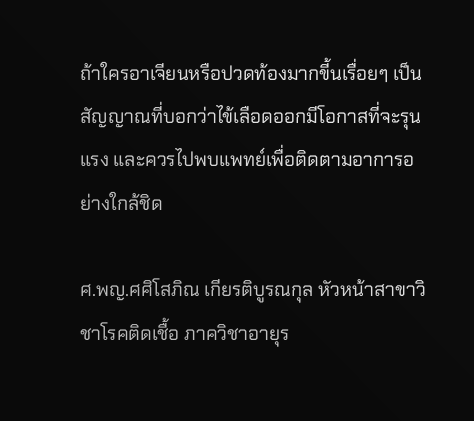ถ้าใครอาเจียนหรือปวดท้องมากขี้นเรื่อยๆ เป็นสัญญาณที่บอกว่าไข้เลือดออกมีโอกาสที่จะรุนแรง และควรไปพบแพทย์เพื่อติดตามอาการอย่างใกล้ชิด

ศ.พญ.ศศิโสภิณ เกียรติบูรณกุล หัวหน้าสาขาวิชาโรคติดเชื้อ ภาควิชาอายุร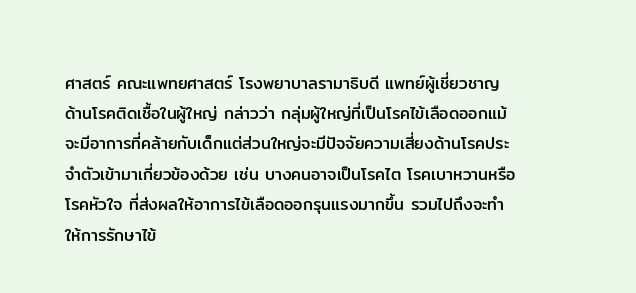ศาสตร์ คณะแพทยศาสตร์ โรงพยาบาลรามาธิบดี แพทย์ผู้เชี่ยวชาญด้านโรคติดเชื้อในผู้ใหญ่ กล่าวว่า กลุ่มผู้ใหญ่ที่เป็นโรคไข้เลือดออกแม้จะมีอาการที่คล้ายกับเด็กแต่ส่วนใหญ่จะมีปัจจัยความเสี่ยงด้านโรคประจำตัวเข้ามาเกี่ยวข้องด้วย เช่น บางคนอาจเป็นโรคไต โรคเบาหวานหรือโรคหัวใจ ที่ส่งผลให้อาการไข้เลือดออกรุนแรงมากขึ้น รวมไปถึงจะทำให้การรักษาไข้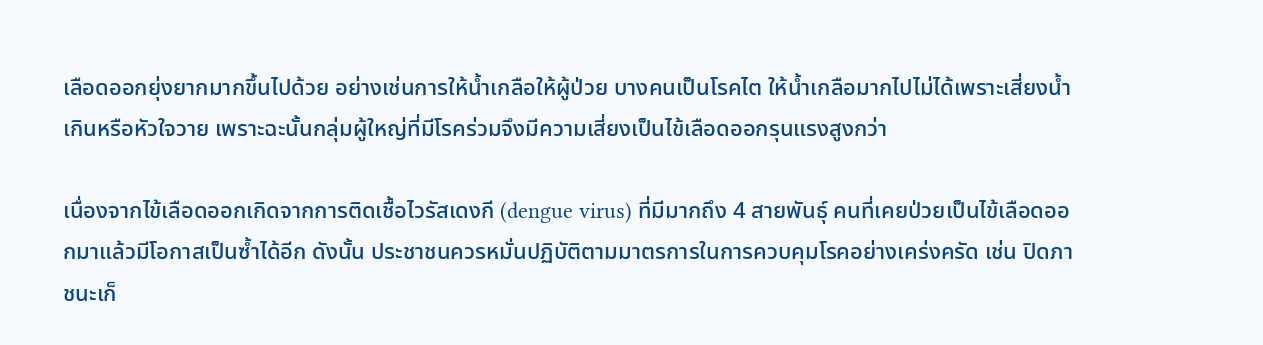เลือดออกยุ่งยากมากขึ้นไปด้วย อย่างเช่นการให้น้ำเกลือให้ผู้ป่วย บางคนเป็นโรคไต ให้น้ำเกลือมากไปไม่ได้เพราะเสี่ยงน้ำเกินหรือหัวใจวาย เพราะฉะนั้นกลุ่มผู้ใหญ่ที่มีโรคร่วมจึงมีความเสี่ยงเป็นไข้เลือดออกรุนแรงสูงกว่า

เนื่องจากไข้เลือดออกเกิดจากการติดเชื้อไวรัสเดงกี (dengue virus) ที่มีมากถึง 4 สายพันธุ์ คนที่เคยป่วยเป็นไข้เลือดออกมาแล้วมีโอกาสเป็นซ้ำได้อีก ดังนั้น ประชาชนควรหมั่นปฏิบัติตามมาตรการในการควบคุมโรคอย่างเคร่งครัด เช่น ปิดภาชนะเก็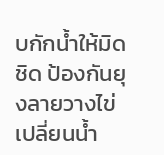บกักน้ำให้มิดชิด ป้องกันยุงลายวางไข่ เปลี่ยนน้ำ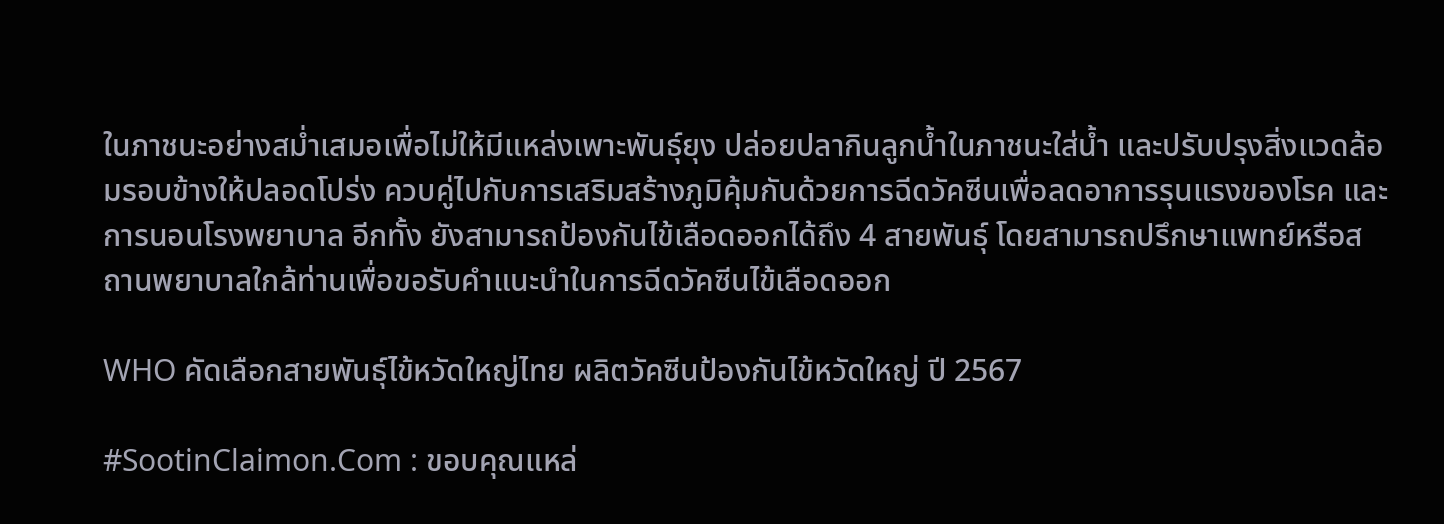ในภาชนะอย่างสม่ำเสมอเพื่อไม่ให้มีแหล่งเพาะพันธุ์ยุง ปล่อยปลากินลูกน้ำในภาชนะใส่น้ำ และปรับปรุงสิ่งแวดล้อมรอบข้างให้ปลอดโปร่ง ควบคู่ไปกับการเสริมสร้างภูมิคุ้มกันด้วยการฉีดวัคซีนเพื่อลดอาการรุนแรงของโรค และการนอนโรงพยาบาล อีกทั้ง ยังสามารถป้องกันไข้เลือดออกได้ถึง 4 สายพันธุ์ โดยสามารถปรึกษาแพทย์หรือสถานพยาบาลใกล้ท่านเพื่อขอรับคำแนะนำในการฉีดวัคซีนไข้เลือดออก

WHO คัดเลือกสายพันธุ์ไข้หวัดใหญ่ไทย ผลิตวัคซีนป้องกันไข้หวัดใหญ่ ปี 2567

#SootinClaimon.Com : ขอบคุณแหล่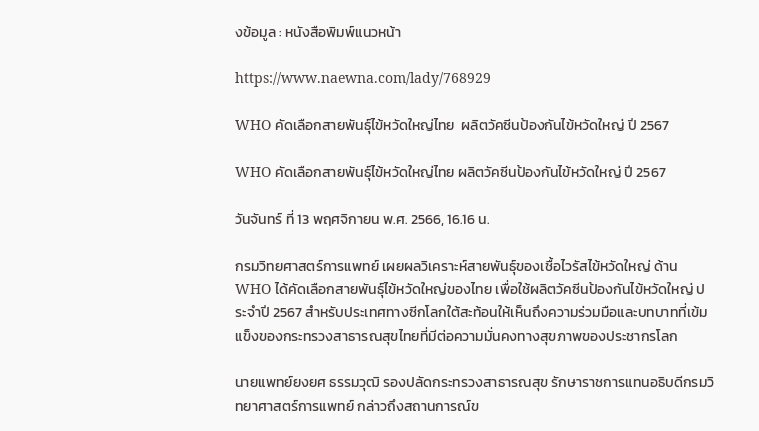งข้อมูล : หนังสือพิมพ์แนวหน้า

https://www.naewna.com/lady/768929

WHO คัดเลือกสายพันธุ์ไข้หวัดใหญ่ไทย  ผลิตวัคซีนป้องกันไข้หวัดใหญ่ ปี 2567

WHO คัดเลือกสายพันธุ์ไข้หวัดใหญ่ไทย ผลิตวัคซีนป้องกันไข้หวัดใหญ่ ปี 2567

วันจันทร์ ที่ 13 พฤศจิกายน พ.ศ. 2566, 16.16 น.

กรมวิทยศาสตร์การแพทย์ เผยผลวิเคราะห์สายพันธุ์ของเชื้อไวรัสไข้หวัดใหญ่ ด้าน WHO ได้คัดเลือกสายพันธุ์ไข้หวัดใหญ่ของไทย เพื่อใช้ผลิตวัคซีนป้องกันไข้หวัดใหญ่ ประจำปี 2567 สำหรับประเทศทางซีกโลกใต้สะท้อนให้เห็นถึงความร่วมมือและบทบาทที่เข้มแข็งของกระทรวงสาธารณสุขไทยที่มีต่อความมั่นคงทางสุขภาพของประชากรโลก

นายแพทย์ยงยศ ธรรมวุฒิ รองปลัดกระทรวงสาธารณสุข รักษาราชการแทนอธิบดีกรมวิทยาศาสตร์การแพทย์ กล่าวถึงสถานการณ์ข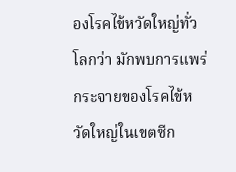องโรคไข้หวัดใหญ่ทั่วโลกว่า มักพบการแพร่กระจายของโรคไข้หวัดใหญ่ในเขตซีก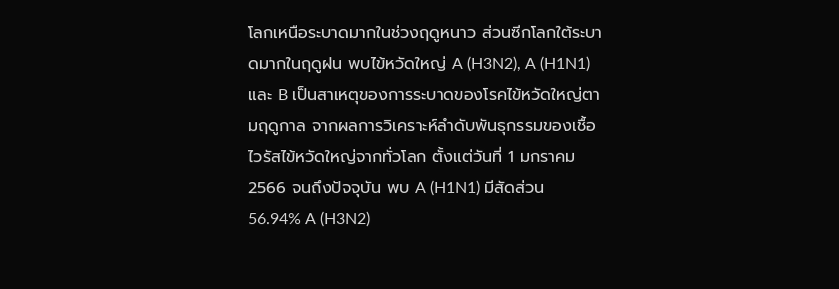โลกเหนือระบาดมากในช่วงฤดูหนาว ส่วนซีกโลกใต้ระบาดมากในฤดูฝน พบไข้หวัดใหญ่ A (H3N2), A (H1N1) และ B เป็นสาเหตุของการระบาดของโรคไข้หวัดใหญ่ตามฤดูกาล จากผลการวิเคราะห์ลำดับพันธุกรรมของเชื้อไวรัสไข้หวัดใหญ่จากทั่วโลก ตั้งแต่วันที่ 1 มกราคม 2566 จนถึงปัจจุบัน พบ A (H1N1) มีสัดส่วน 56.94% A (H3N2)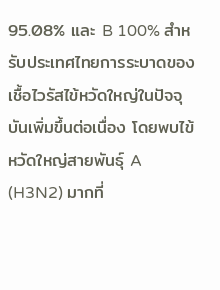95.08% และ B 100% สำหรับประเทศไทยการระบาดของเชื้อไวรัสไข้หวัดใหญ่ในปัจจุบันเพิ่มขึ้นต่อเนื่อง โดยพบไข้หวัดใหญ่สายพันธุ์ A (H3N2) มากที่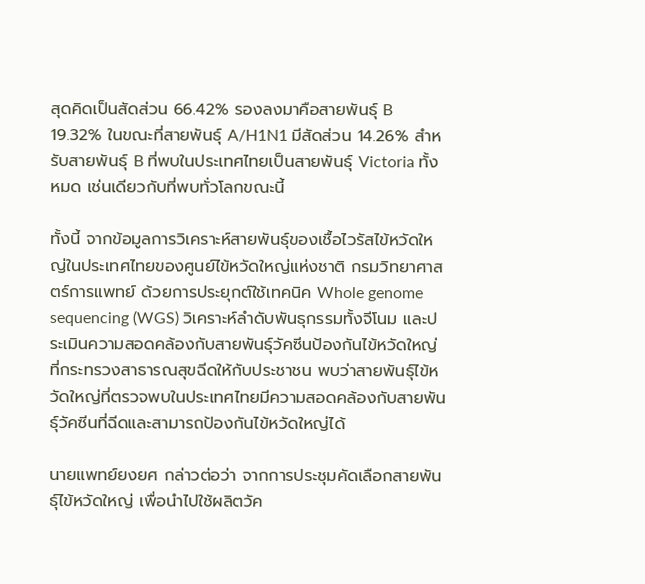สุดคิดเป็นสัดส่วน 66.42% รองลงมาคือสายพันธุ์ B 19.32% ในขณะที่สายพันธุ์ A/H1N1 มีสัดส่วน 14.26% สำหรับสายพันธุ์ B ที่พบในประเทศไทยเป็นสายพันธุ์ Victoria ทั้งหมด เช่นเดียวกับที่พบทั่วโลกขณะนี้

ทั้งนี้ จากข้อมูลการวิเคราะห์สายพันธุ์ของเชื้อไวรัสไข้หวัดใหญ่ในประเทศไทยของศูนย์ไข้หวัดใหญ่แห่งชาติ กรมวิทยาศาสตร์การแพทย์ ด้วยการประยุกต์ใช้เทคนิค Whole genome sequencing (WGS) วิเคราะห์ลำดับพันธุกรรมทั้งจีโนม และประเมินความสอดคล้องกับสายพันธุ์วัคซีนป้องกันไข้หวัดใหญ่ที่กระทรวงสาธารณสุขฉีดให้กับประชาชน พบว่าสายพันธุ์ไข้หวัดใหญ่ที่ตรวจพบในประเทศไทยมีความสอดคล้องกับสายพันธุ์วัคซีนที่ฉีดและสามารถป้องกันไข้หวัดใหญ่ได้

นายแพทย์ยงยศ กล่าวต่อว่า จากการประชุมคัดเลือกสายพันธุ์ไข้หวัดใหญ่ เพื่อนำไปใช้ผลิตวัค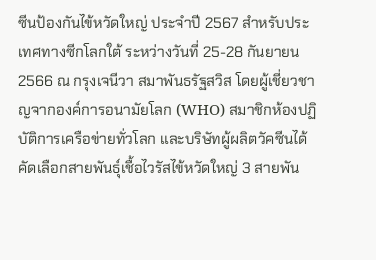ซีนป้องกันไข้หวัดใหญ่ ประจำปี 2567 สำหรับประเทศทางซีกโลกใต้ ระหว่างวันที่ 25-28 กันยายน 2566 ณ กรุงเจนีวา สมาพันธรัฐสวิส โดยผู้เชี่ยวชาญจากองค์การอนามัยโลก (WHO) สมาชิกห้องปฏิบัติการเครือข่ายทั่วโลก และบริษัทผู้ผลิตวัคซีนได้คัดเลือกสายพันธุ์เชื้อไวรัสไข้หวัดใหญ่ 3 สายพัน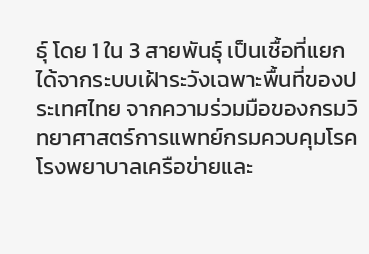ธุ์ โดย 1 ใน 3 สายพันธุ์ เป็นเชื้อที่แยกได้จากระบบเฝ้าระวังเฉพาะพื้นที่ของประเทศไทย จากความร่วมมือของกรมวิทยาศาสตร์การแพทย์กรมควบคุมโรค โรงพยาบาลเครือข่ายและ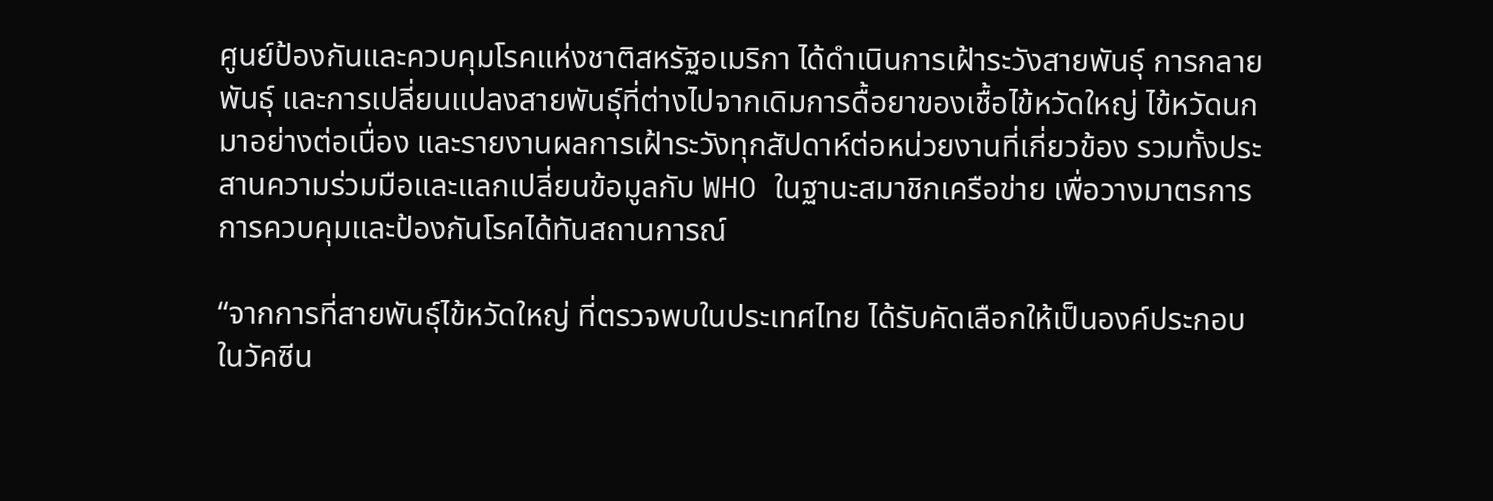ศูนย์ป้องกันและควบคุมโรคแห่งชาติสหรัฐอเมริกา ได้ดำเนินการเฝ้าระวังสายพันธุ์ การกลายพันธุ์ และการเปลี่ยนแปลงสายพันธุ์ที่ต่างไปจากเดิมการดื้อยาของเชื้อไข้หวัดใหญ่ ไข้หวัดนก มาอย่างต่อเนื่อง และรายงานผลการเฝ้าระวังทุกสัปดาห์ต่อหน่วยงานที่เกี่ยวข้อง รวมทั้งประสานความร่วมมือและแลกเปลี่ยนข้อมูลกับ WHO ในฐานะสมาชิกเครือข่าย เพื่อวางมาตรการการควบคุมและป้องกันโรคได้ทันสถานการณ์

“จากการที่สายพันธุ์ไข้หวัดใหญ่ ที่ตรวจพบในประเทศไทย ได้รับคัดเลือกให้เป็นองค์ประกอบในวัคซีน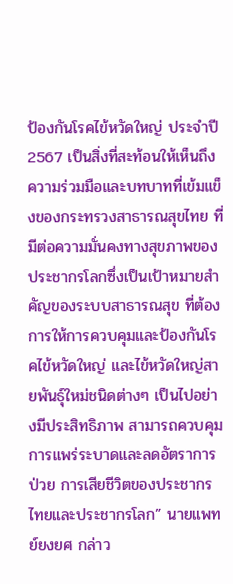ป้องกันโรคไข้หวัดใหญ่ ประจำปี 2567 เป็นสิ่งที่สะท้อนให้เห็นถึงความร่วมมือและบทบาทที่เข้มแข็งของกระทรวงสาธารณสุขไทย ที่มีต่อความมั่นคงทางสุขภาพของประชากรโลกซึ่งเป็นเป้าหมายสำคัญของระบบสาธารณสุข ที่ต้องการให้การควบคุมและป้องกันโรคไข้หวัดใหญ่ และไข้หวัดใหญ่สายพันธุ์ใหม่ชนิดต่างๆ เป็นไปอย่างมีประสิทธิภาพ สามารถควบคุมการแพร่ระบาดและลดอัตราการป่วย การเสียชีวิตของประชากรไทยและประชากรโลก” นายแพทย์ยงยศ กล่าว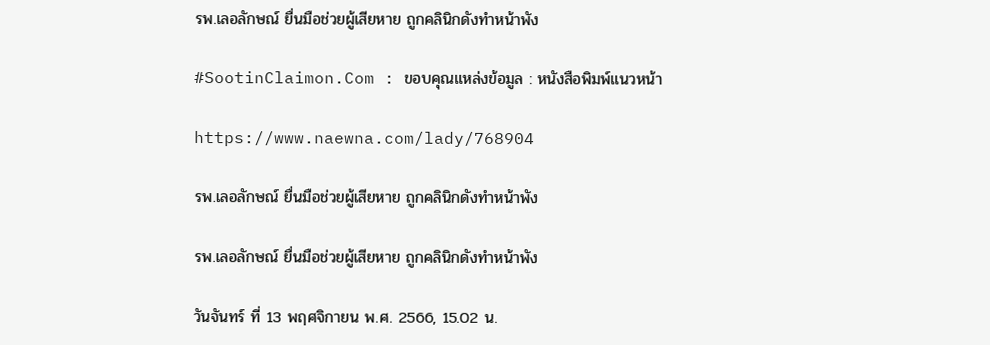รพ.เลอลักษณ์ ยื่นมือช่วยผู้เสียหาย ถูกคลินิกดังทำหน้าพัง

#SootinClaimon.Com : ขอบคุณแหล่งข้อมูล : หนังสือพิมพ์แนวหน้า

https://www.naewna.com/lady/768904

รพ.เลอลักษณ์ ยื่นมือช่วยผู้เสียหาย ถูกคลินิกดังทำหน้าพัง

รพ.เลอลักษณ์ ยื่นมือช่วยผู้เสียหาย ถูกคลินิกดังทำหน้าพัง

วันจันทร์ ที่ 13 พฤศจิกายน พ.ศ. 2566, 15.02 น.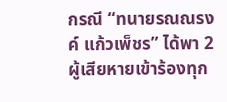กรณี “ทนายรณณรงค์ แก้วเพ็ชร” ได้พา 2 ผู้เสียหายเข้าร้องทุก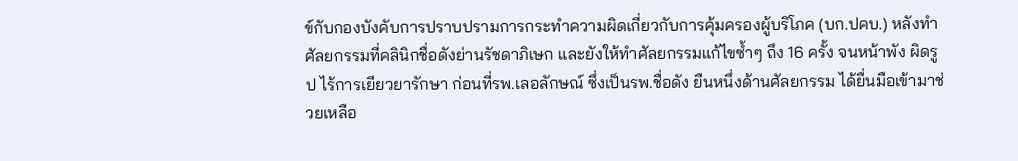ข์กับกองบังคับการปราบปรามการกระทำความผิดเกี่ยวกับการคุ้มครองผู้บริโภค (บก.ปคบ.) หลังทำศัลยกรรมที่คลินิกชื่อดังย่านรัชดาภิเษก และยังให้ทำศัลยกรรมแก้ไขซ้ำๆ ถึง 16 ครั้ง จนหน้าพัง ผิดรูป ไร้การเยียวยารักษา ก่อนที่รพ.เลอลักษณ์ ซึ่งเป็นรพ.ชื่อดัง ยืนหนึ่งด้านศัลยกรรม ได้ยื่นมือเข้ามาช่วยเหลือ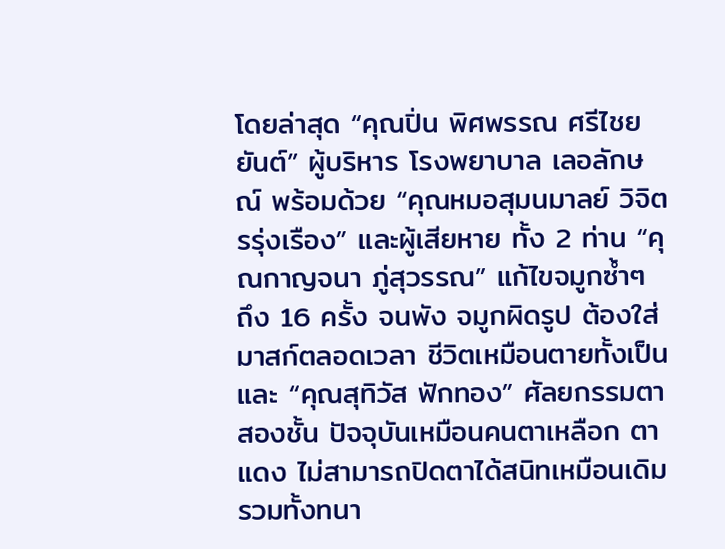โดยล่าสุด “คุณปิ่น พิศพรรณ ศรีไชยยันต์” ผู้บริหาร โรงพยาบาล เลอลักษณ์ พร้อมด้วย “คุณหมอสุมนมาลย์ วิจิตรรุ่งเรือง” และผู้เสียหาย ทั้ง 2 ท่าน “คุณกาญจนา ภู่สุวรรณ” แก้ไขจมูกซ้ำๆ ถึง 16 ครั้ง จนพัง จมูกผิดรูป ต้องใส่มาสก์ตลอดเวลา ชีวิตเหมือนตายทั้งเป็น และ “คุณสุทิวัส ฟักทอง” ศัลยกรรมตาสองชั้น ปัจจุบันเหมือนคนตาเหลือก ตาแดง ไม่สามารถปิดตาได้สนิทเหมือนเดิม รวมทั้งทนา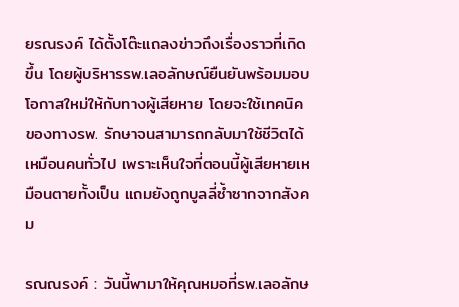ยรณรงค์ ได้ตั้งโต๊ะแถลงข่าวถึงเรื่องราวที่เกิดขึ้น โดยผู้บริหารรพ.เลอลักษณ์ยืนยันพร้อมมอบโอกาสใหม่ให้กับทางผู้เสียหาย โดยจะใช้เทคนิคของทางรพ. รักษาจนสามารถกลับมาใช้ชีวิตได้เหมือนคนทั่วไป เพราะเห็นใจที่ตอนนี้ผู้เสียหายเหมือนตายทั้งเป็น แถมยังถูกบูลลี่ซ้ำซากจากสังคม

รณณรงค์ : วันนี้พามาให้คุณหมอที่รพ.เลอลักษ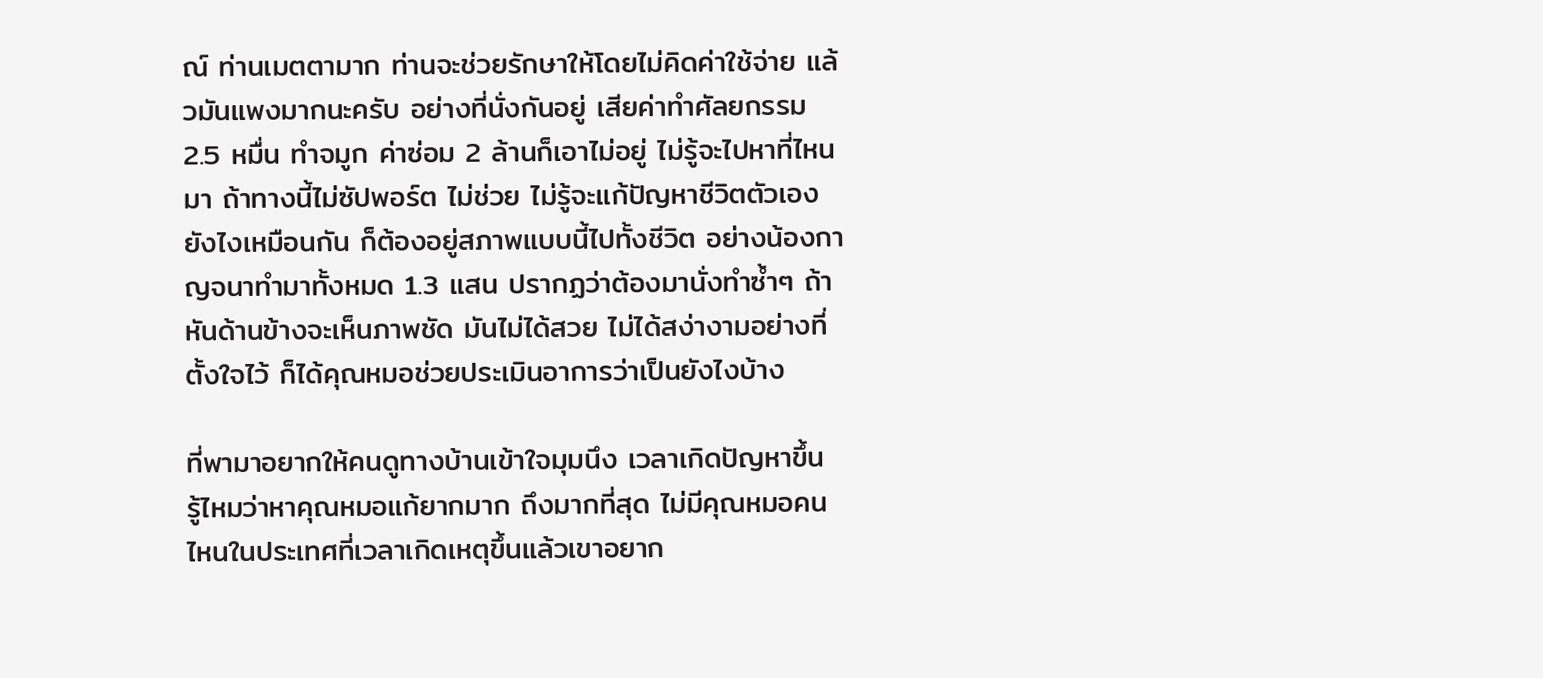ณ์ ท่านเมตตามาก ท่านจะช่วยรักษาให้โดยไม่คิดค่าใช้จ่าย แล้วมันแพงมากนะครับ อย่างที่นั่งกันอยู่ เสียค่าทำศัลยกรรม 2.5 หมื่น ทำจมูก ค่าซ่อม 2 ล้านก็เอาไม่อยู่ ไม่รู้จะไปหาที่ไหนมา ถ้าทางนี้ไม่ซัปพอร์ต ไม่ช่วย ไม่รู้จะแก้ปัญหาชีวิตตัวเองยังไงเหมือนกัน ก็ต้องอยู่สภาพแบบนี้ไปทั้งชีวิต อย่างน้องกาญจนาทำมาทั้งหมด 1.3 แสน ปรากฏว่าต้องมานั่งทำซ้ำๆ ถ้าหันด้านข้างจะเห็นภาพชัด มันไม่ได้สวย ไม่ได้สง่างามอย่างที่ตั้งใจไว้ ก็ได้คุณหมอช่วยประเมินอาการว่าเป็นยังไงบ้าง

ที่พามาอยากให้คนดูทางบ้านเข้าใจมุมนึง เวลาเกิดปัญหาขึ้น รู้ไหมว่าหาคุณหมอแก้ยากมาก ถึงมากที่สุด ไม่มีคุณหมอคนไหนในประเทศที่เวลาเกิดเหตุขึ้นแล้วเขาอยาก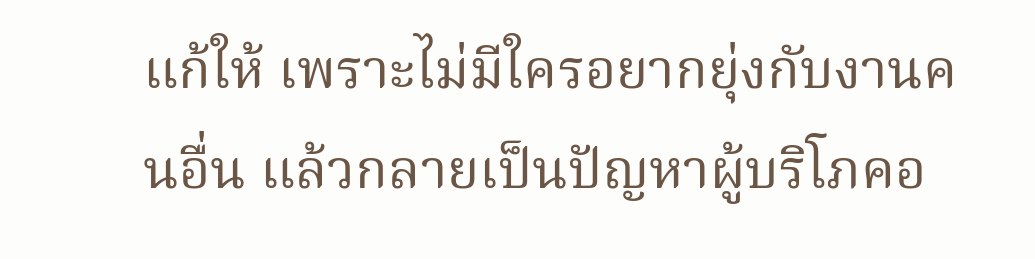แก้ให้ เพราะไม่มีใครอยากยุ่งกับงานคนอื่น แล้วกลายเป็นปัญหาผู้บริโภคอ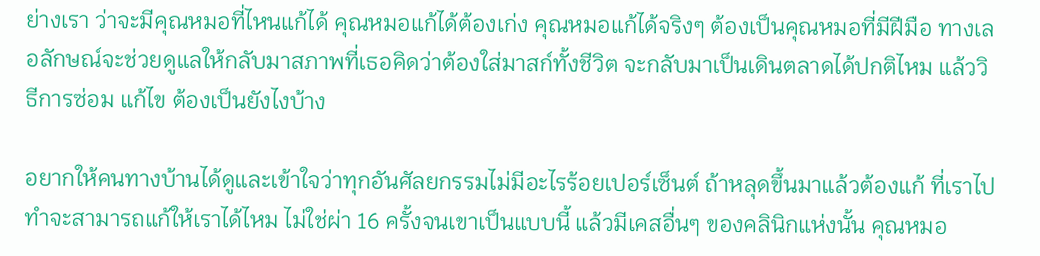ย่างเรา ว่าจะมีคุณหมอที่ไหนแก้ได้ คุณหมอแก้ได้ต้องเก่ง คุณหมอแก้ได้จริงๆ ต้องเป็นคุณหมอที่มีฝีมือ ทางเลอลักษณ์จะช่วยดูแลให้กลับมาสภาพที่เธอคิดว่าต้องใส่มาสก์ทั้งชีวิต จะกลับมาเป็นเดินตลาดได้ปกติไหม แล้ววิธีการซ่อม แก้ไข ต้องเป็นยังไงบ้าง

อยากให้คนทางบ้านได้ดูและเข้าใจว่าทุกอันศัลยกรรมไม่มีอะไรร้อยเปอร์เซ็นต์ ถ้าหลุดขึ้นมาแล้วต้องแก้ ที่เราไปทำจะสามารถแก้ให้เราได้ไหม ไม่ใช่ผ่า 16 ครั้งจนเขาเป็นแบบนี้ แล้วมีเคสอื่นๆ ของคลินิกแห่งนั้น คุณหมอ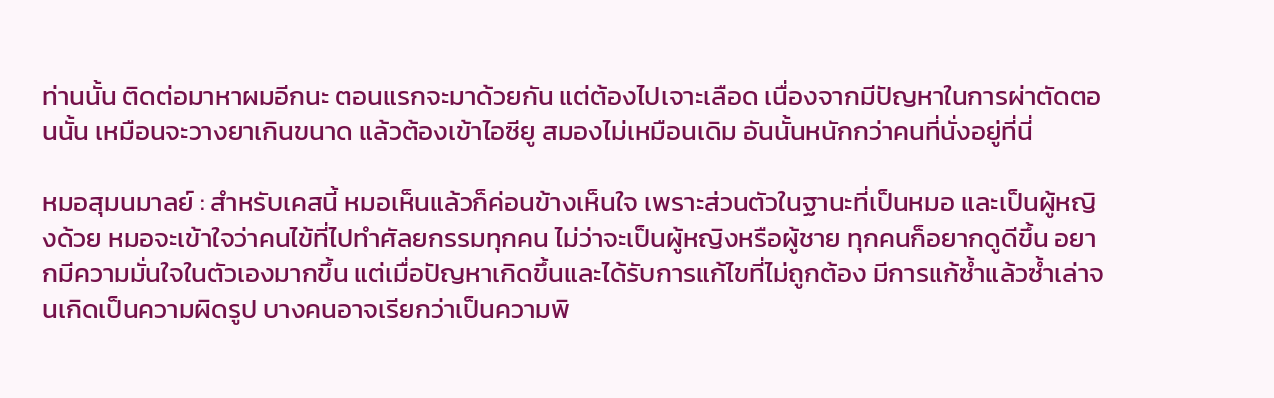ท่านนั้น ติดต่อมาหาผมอีกนะ ตอนแรกจะมาด้วยกัน แต่ต้องไปเจาะเลือด เนื่องจากมีปัญหาในการผ่าตัดตอนนั้น เหมือนจะวางยาเกินขนาด แล้วต้องเข้าไอซียู สมองไม่เหมือนเดิม อันนั้นหนักกว่าคนที่นั่งอยู่ที่นี่

หมอสุมนมาลย์ : สำหรับเคสนี้ หมอเห็นแล้วก็ค่อนข้างเห็นใจ เพราะส่วนตัวในฐานะที่เป็นหมอ และเป็นผู้หญิงด้วย หมอจะเข้าใจว่าคนไข้ที่ไปทำศัลยกรรมทุกคน ไม่ว่าจะเป็นผู้หญิงหรือผู้ชาย ทุกคนก็อยากดูดีขึ้น อยากมีความมั่นใจในตัวเองมากขึ้น แต่เมื่อปัญหาเกิดขึ้นและได้รับการแก้ไขที่ไม่ถูกต้อง มีการแก้ซ้ำแล้วซ้ำเล่าจนเกิดเป็นความผิดรูป บางคนอาจเรียกว่าเป็นความพิ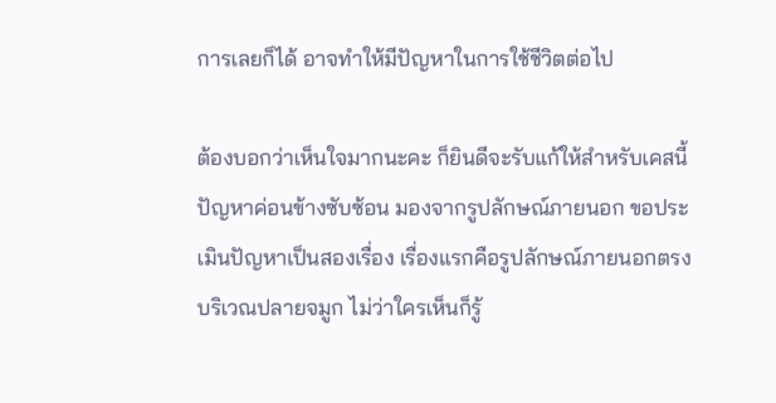การเลยก็ได้ อาจทำให้มีปัญหาในการใช้ชีวิตต่อไป

ต้องบอกว่าเห็นใจมากนะคะ ก็ยินดีจะรับแก้ให้สำหรับเคสนี้ ปัญหาค่อนข้างซับซ้อน มองจากรูปลักษณ์ภายนอก ขอประเมินปัญหาเป็นสองเรื่อง เรื่องแรกคือรูปลักษณ์ภายนอกตรงบริเวณปลายจมูก ไม่ว่าใครเห็นก็รู้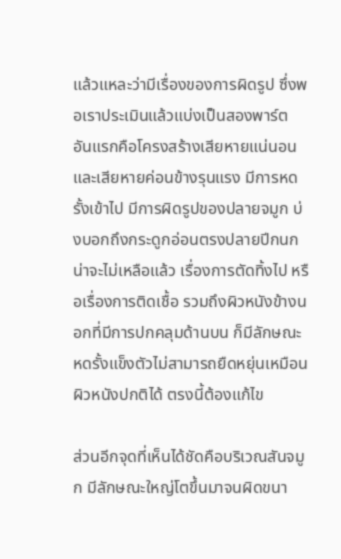แล้วแหละว่ามีเรื่องของการผิดรูป ซึ่งพอเราประเมินแล้วแบ่งเป็นสองพาร์ต อันแรกคือโครงสร้างเสียหายแน่นอน และเสียหายค่อนข้างรุนแรง มีการหดรั้งเข้าไป มีการผิดรูปของปลายจมูก บ่งบอกถึงกระดูกอ่อนตรงปลายปีกนกน่าจะไม่เหลือแล้ว เรื่องการตัดทิ้งไป หรือเรื่องการติดเชื้อ รวมถึงผิวหนังข้างนอกที่มีการปกคลุมด้านบน ก็มีลักษณะหดรั้งแข็งตัวไม่สามารถยืดหยุ่นเหมือนผิวหนังปกติได้ ตรงนี้ต้องแก้ไข

ส่วนอีกจุดที่เห็นได้ชัดคือบริเวณสันจมูก มีลักษณะใหญ่โตขึ้นมาจนผิดขนา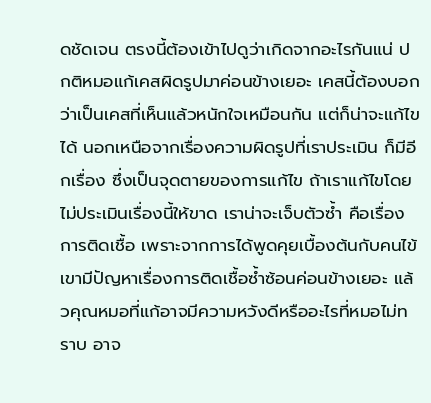ดชัดเจน ตรงนี้ต้องเข้าไปดูว่าเกิดจากอะไรกันแน่ ปกติหมอแก้เคสผิดรูปมาค่อนข้างเยอะ เคสนี้ต้องบอกว่าเป็นเคสที่เห็นแล้วหนักใจเหมือนกัน แต่ก็น่าจะแก้ไขได้ นอกเหนือจากเรื่องความผิดรูปที่เราประเมิน ก็มีอีกเรื่อง ซึ่งเป็นจุดตายของการแก้ไข ถ้าเราแก้ไขโดยไม่ประเมินเรื่องนี้ให้ขาด เราน่าจะเจ็บตัวซ้ำ คือเรื่องการติดเชื้อ เพราะจากการได้พูดคุยเบื้องต้นกับคนไข้ เขามีปัญหาเรื่องการติดเชื้อซ้ำซ้อนค่อนข้างเยอะ แล้วคุณหมอที่แก้อาจมีความหวังดีหรืออะไรที่หมอไม่ทราบ อาจ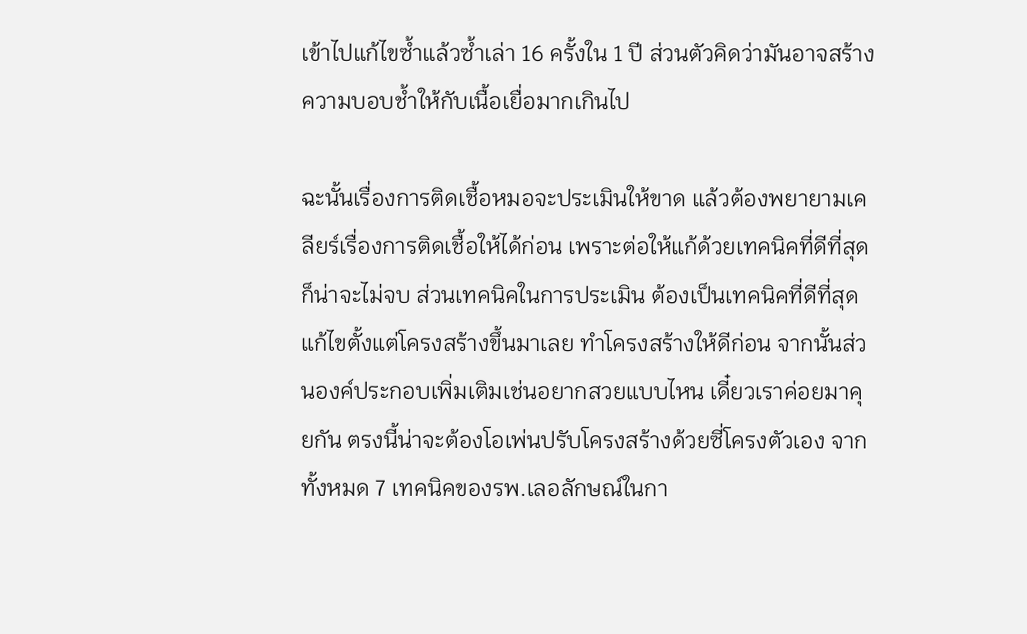เข้าไปแก้ไขซ้ำแล้วซ้ำเล่า 16 ครั้งใน 1 ปี ส่วนตัวคิดว่ามันอาจสร้างความบอบช้ำให้กับเนื้อเยื่อมากเกินไป

ฉะนั้นเรื่องการติดเชื้อหมอจะประเมินให้ขาด แล้วต้องพยายามเคลียร์เรื่องการติดเชื้อให้ได้ก่อน เพราะต่อให้แก้ด้วยเทคนิคที่ดีที่สุดก็น่าจะไม่จบ ส่วนเทคนิคในการประเมิน ต้องเป็นเทคนิคที่ดีที่สุด แก้ไขตั้งแต่โครงสร้างขึ้นมาเลย ทำโครงสร้างให้ดีก่อน จากนั้นส่วนองค์ประกอบเพิ่มเติมเช่นอยากสวยแบบไหน เดี๋ยวเราค่อยมาคุยกัน ตรงนี้น่าจะต้องโอเพ่นปรับโครงสร้างด้วยซี่โครงตัวเอง จากทั้งหมด 7 เทคนิคของรพ.เลอลักษณ์ในกา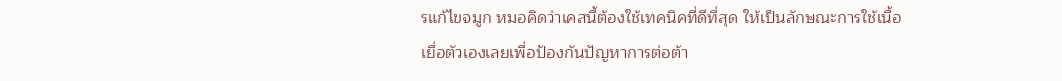รแก้ไขจมูก หมอคิดว่าเคสนี้ต้องใช้เทคนิคที่ดีที่สุด ให้เป็นลักษณะการใช้เนื้อเยื่อตัวเองเลยเพื่อป้องกันปัญหาการต่อต้า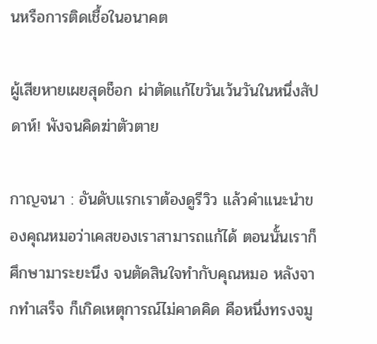นหรือการติดเชื้อในอนาคต

ผู้เสียหายเผยสุดช็อก ผ่าตัดแก้ไขวันเว้นวันในหนึ่งสัปดาห์! พังจนคิดฆ่าตัวตาย

กาญจนา : อันดับแรกเราต้องดูรีวิว แล้วคำแนะนำของคุณหมอว่าเคสของเราสามารถแก้ได้ ตอนนั้นเราก็ศึกษามาระยะนึง จนตัดสินใจทำกับคุณหมอ หลังจากทำเสร็จ ก็เกิดเหตุการณ์ไม่คาดคิด คือหนึ่งทรงจมู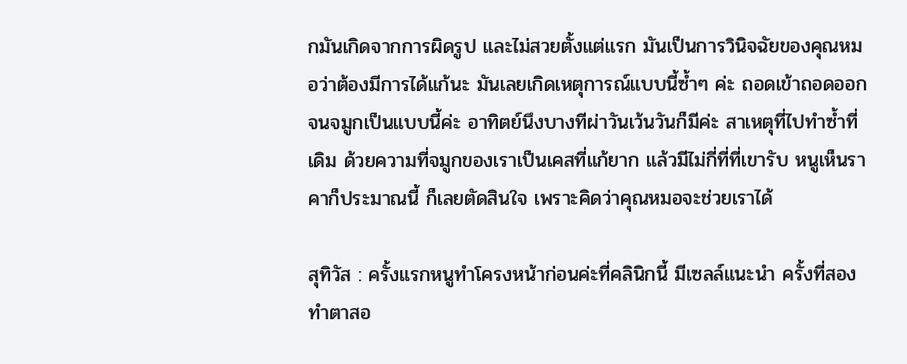กมันเกิดจากการผิดรูป และไม่สวยตั้งแต่แรก มันเป็นการวินิจฉัยของคุณหมอว่าต้องมีการได้แก้นะ มันเลยเกิดเหตุการณ์แบบนี้ซ้ำๆ ค่ะ ถอดเข้าถอดออก จนจมูกเป็นแบบนี้ค่ะ อาทิตย์นึงบางทีผ่าวันเว้นวันก็มีค่ะ สาเหตุที่ไปทำซ้ำที่เดิม ด้วยความที่จมูกของเราเป็นเคสที่แก้ยาก แล้วมีไม่กี่ที่ที่เขารับ หนูเห็นราคาก็ประมาณนี้ ก็เลยตัดสินใจ เพราะคิดว่าคุณหมอจะช่วยเราได้

สุทิวัส : ครั้งแรกหนูทำโครงหน้าก่อนค่ะที่คลินิกนี้ มีเซลล์แนะนำ ครั้งที่สองทำตาสอ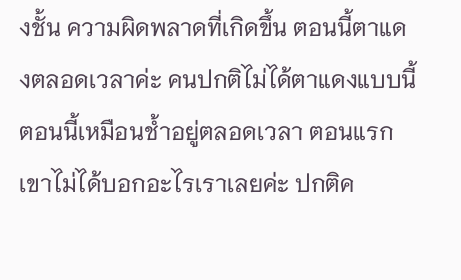งชั้น ความผิดพลาดที่เกิดขึ้น ตอนนี้ตาแดงตลอดเวลาค่ะ คนปกติไม่ได้ตาแดงแบบนี้ ตอนนี้เหมือนช้ำอยู่ตลอดเวลา ตอนแรกเขาไม่ได้บอกอะไรเราเลยค่ะ ปกติค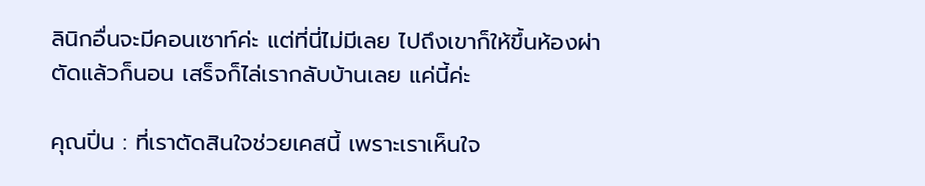ลินิกอื่นจะมีคอนเซาท์ค่ะ แต่ที่นี่ไม่มีเลย ไปถึงเขาก็ให้ขึ้นห้องผ่าตัดแล้วก็นอน เสร็จก็ไล่เรากลับบ้านเลย แค่นี้ค่ะ

คุณปิ่น : ที่เราตัดสินใจช่วยเคสนี้ เพราะเราเห็นใจ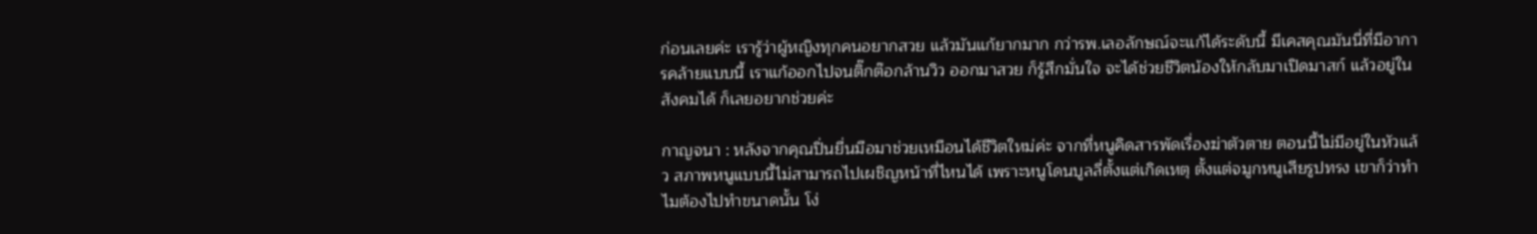ก่อนเลยค่ะ เรารู้ว่าผู้หญิงทุกคนอยากสวย แล้วมันแก้ยากมาก กว่ารพ.เลอลักษณ์จะแก้ได้ระดับนี้ มีเคสคุณมันนี่ที่มีอาการคล้ายแบบนี้ เราแก้ออกไปจนติ๊กต๊อกล้านวิว ออกมาสวย ก็รู้สึกมั่นใจ จะได้ช่วยชีวิตน้องให้กลับมาเปิดมาสก์ แล้วอยู่ในสังคมได้ ก็เลยอยากช่วยค่ะ

กาญจนา : หลังจากคุณปิ่นยื่นมือมาช่วยเหมือนได้ชีวิตใหม่ค่ะ จากที่หนูคิดสารพัดเรื่องฆ่าตัวตาย ตอนนี้ไม่มีอยู่ในหัวแล้ว สภาพหนูแบบนี้ไม่สามารถไปเผชิญหน้าที่ไหนได้ เพราะหนูโดนบูลลี่ตั้งแต่เกิดเหตุ ตั้งแต่จมูกหนูเสียรูปทรง เขาก็ว่าทำไมต้องไปทำขนาดนั้น โง่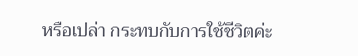หรือเปล่า กระทบกับการใช้ชีวิตค่ะ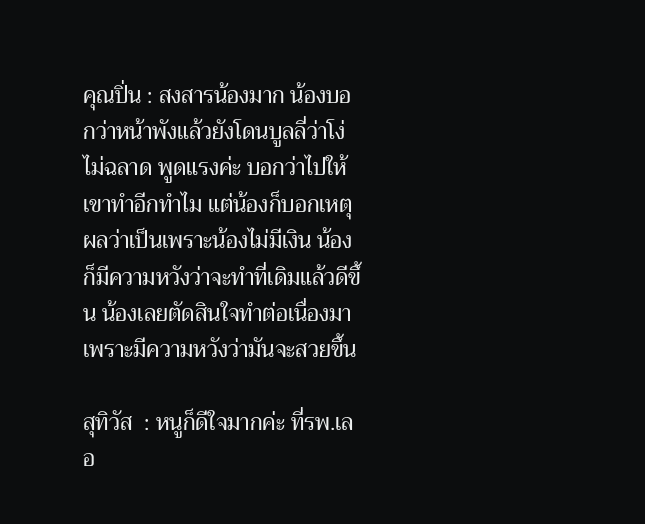คุณปิ่น : สงสารน้องมาก น้องบอกว่าหน้าพังแล้วยังโดนบูลลี่ว่าโง่ ไม่ฉลาด พูดแรงค่ะ บอกว่าไปให้เขาทำอีกทำไม แต่น้องก็บอกเหตุผลว่าเป็นเพราะน้องไม่มีเงิน น้องก็มีความหวังว่าจะทำที่เดิมแล้วดีขึ้น น้องเลยตัดสินใจทำต่อเนื่องมา เพราะมีความหวังว่ามันจะสวยขึ้น

สุทิวัส  : หนูก็ดีใจมากค่ะ ที่รพ.เลอ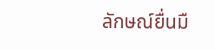ลักษณ์ยื่นมื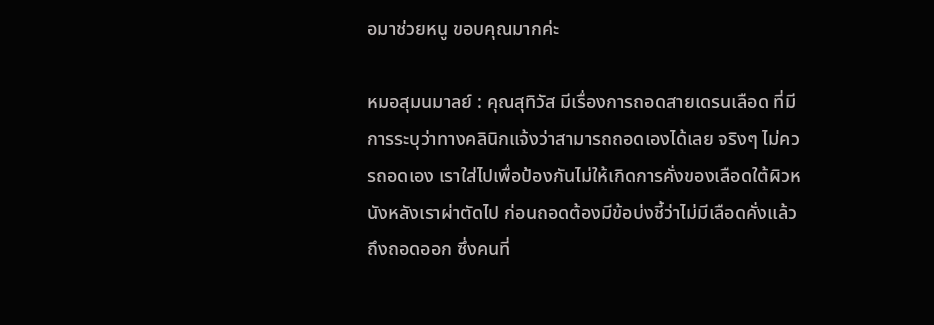อมาช่วยหนู ขอบคุณมากค่ะ

หมอสุมนมาลย์ : คุณสุทิวัส มีเรื่องการถอดสายเดรนเลือด ที่มีการระบุว่าทางคลินิกแจ้งว่าสามารถถอดเองได้เลย จริงๆ ไม่ควรถอดเอง เราใส่ไปเพื่อป้องกันไม่ให้เกิดการคั่งของเลือดใต้ผิวหนังหลังเราผ่าตัดไป ก่อนถอดต้องมีข้อบ่งชี้ว่าไม่มีเลือดคั่งแล้วถึงถอดออก ซึ่งคนที่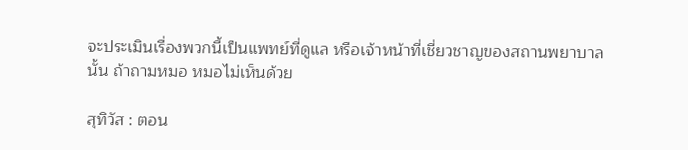จะประเมินเรื่องพวกนี้เป็นแพทย์ที่ดูแล หรือเจ้าหน้าที่เชี่ยวชาญของสถานพยาบาลนั้น ถ้าถามหมอ หมอไม่เห็นด้วย

สุทิวัส : ตอน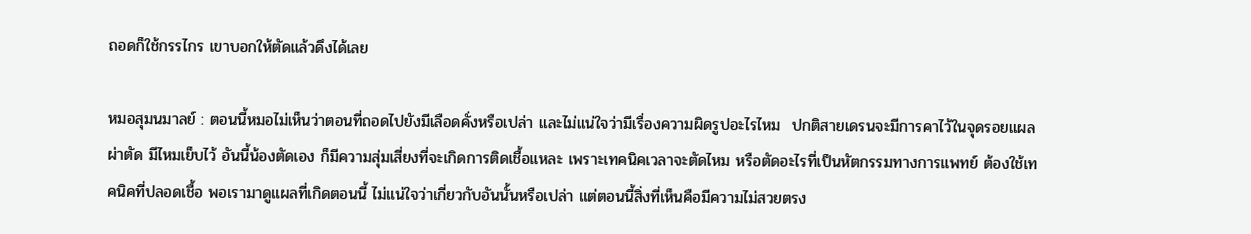ถอดก็ใช้กรรไกร เขาบอกให้ตัดแล้วดึงได้เลย

หมอสุมนมาลย์ : ตอนนี้หมอไม่เห็นว่าตอนที่ถอดไปยังมีเลือดคั่งหรือเปล่า และไม่แน่ใจว่ามีเรื่องความผิดรูปอะไรไหม  ปกติสายเดรนจะมีการคาไว้ในจุดรอยแผลผ่าตัด มีไหมเย็บไว้ อันนี้น้องตัดเอง ก็มีความสุ่มเสี่ยงที่จะเกิดการติดเชื้อแหละ เพราะเทคนิคเวลาจะตัดไหม หรือตัดอะไรที่เป็นหัตกรรมทางการแพทย์ ต้องใช้เทคนิคที่ปลอดเชื้อ พอเรามาดูแผลที่เกิดตอนนี้ ไม่แน่ใจว่าเกี่ยวกับอันนั้นหรือเปล่า แต่ตอนนี้สิ่งที่เห็นคือมีความไม่สวยตรง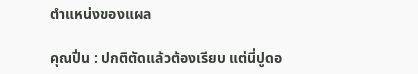ตำแหน่งของแผล

คุณปิ่น : ปกติตัดแล้วต้องเรียบ แต่นี่ปูดอ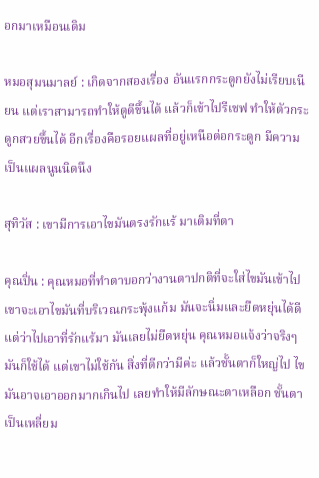อกมาเหมือนเดิม

หมอสุมนมาลย์ : เกิดจากสองเรื่อง อันแรกกระดูกยังไม่เรียบเนียน แต่เราสามารถทำให้ดูดีขึ้นได้ แล้วก็เข้าไปรีเชฟ ทำให้ตัวกระดูกสวยขึ้นได้ อีกเรื่องคือรอยแผลที่อยู่เหนือต่อกระดูก มีความเป็นแผลนูนนิดนึง

สุทิวัส : เขามีการเอาไขมันตรงรักแร้ มาเติมที่ตา

คุณปิ่น : คุณหมอที่ทำตาบอกว่างานตาปกติที่จะใส่ไขมันเข้าไป เขาจะเอาไขมันที่บริเวณกระพุ้งแก้ม มันจะนิ่มและยืดหยุ่นได้ดี แต่ว่าไปเอาที่รักแร้มา มันเลยไม่ยืดหยุ่น คุณหมอแจ้งว่าจริงๆ มันก็ใช้ได้ แต่เขาไม่ใช้กัน สิ่งที่ดีกว่ามีค่ะ แล้วชั้นตาก็ใหญ่ไป ไขมันอาจเอาออกมากเกินไป เลยทำให้มีลักษณะตาเหลือก ชั้นตาเป็นเหลี่ยม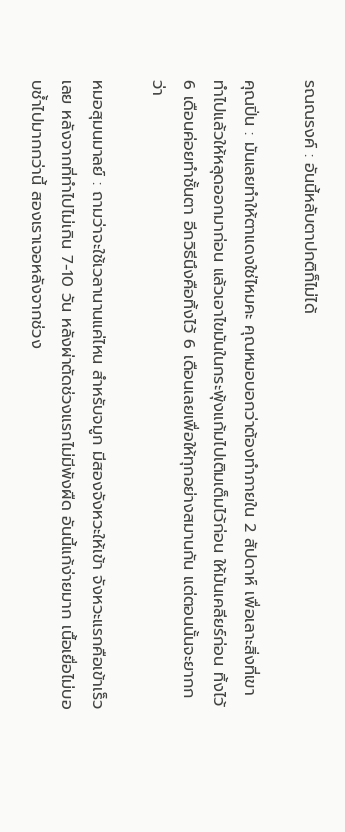รณณรงค์ : อันนี้หลับตาปกติก็ไม่ได้

คุณปิ่น : มันเลยทำให้ตาแดงใช่ไหมคะ คุณหมอบอกว่าต้องทำภายใน 2 สัปดาห์ เพื่อเลาะสิ่งที่เขาทำไปแล้วให้หลุดออกมาก่อน แล้วเอาไขมันในกระพุ้งแก้มไปเติมเต็มไว้ก่อน ให้มันเคลียร์ก่อน ทิ้งไว้ 6 เดือนค่อยทำชั้นตา อีกวิธีนึงคือทิ้งไว้ 6 เดือนเลยเพื่อให้ทุกอย่างสมานกัน แต่ตอนนั้นจะยากกว่า

หมอสุมนมาลย์ : ถามว่าจะใช้เวลานานแค่ไหน สำหรับจมูก มีสองจังหวะให้เข้า จังหวะแรกคือเข้าเร็วเลย หลังจากที่ทำไปไม่เกิน 7-10 วัน หลังผ่าตัดช่วงแรกไม่มีพังผืด อันนี้แก้ง่ายมาก เนื้อเยื่อไม่บอบช้ำไปมากกว่านี้ สองเราเจอหลังจากช่วง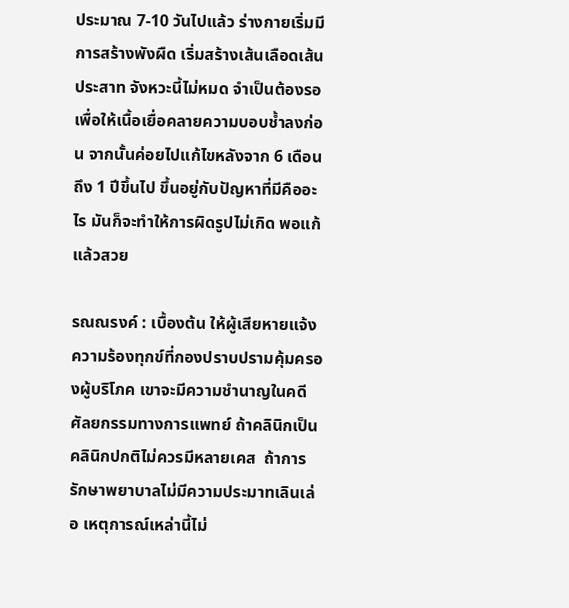ประมาณ 7-10 วันไปแล้ว ร่างกายเริ่มมีการสร้างพังผืด เริ่มสร้างเส้นเลือดเส้นประสาท จังหวะนี้ไม่หมด จำเป็นต้องรอ เพื่อให้เนื้อเยื่อคลายความบอบช้ำลงก่อน จากนั้นค่อยไปแก้ไขหลังจาก 6 เดือนถึง 1 ปีขึ้นไป ขึ้นอยู่กับปัญหาที่มีคืออะไร มันก็จะทำให้การผิดรูปไม่เกิด พอแก้แล้วสวย

รณณรงค์ : เบื้องต้น ให้ผู้เสียหายแจ้งความร้องทุกข์ที่กองปราบปรามคุ้มครองผู้บริโภค เขาจะมีความชำนาญในคดีศัลยกรรมทางการแพทย์ ถ้าคลินิกเป็นคลินิกปกติไม่ควรมีหลายเคส  ถ้าการรักษาพยาบาลไม่มีความประมาทเลินเล่อ เหตุการณ์เหล่านี้ไม่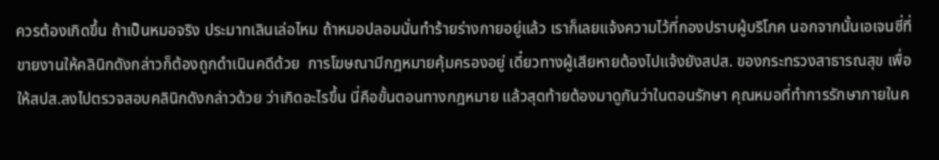ควรต้องเกิดขึ้น ถ้าเป็นหมอจริง ประมาทเลินเล่อไหม ถ้าหมอปลอมนั่นทำร้ายร่างกายอยู่แล้ว เราก็เลยแจ้งความไว้ที่กองปราบผู้บริโภค นอกจากนั้นเอเจนซี่ที่ขายงานให้คลินิกดังกล่าวก็ต้องถูกดำเนินคดีด้วย  การโฆษณามีกฎหมายคุ้มครองอยู่ เดี๋ยวทางผู้เสียหายต้องไปแจ้งยังสปส. ของกระทรวงสาธารณสุข เพื่อให้สปส.ลงไปตรวจสอบคลินิกดังกล่าวด้วย ว่าเกิดอะไรขึ้น นี่คือขั้นตอนทางกฎหมาย แล้วสุดท้ายต้องมาดูกันว่าในตอนรักษา คุณหมอที่ทำการรักษาภายในค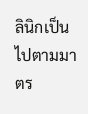ลินิกเป็นไปตามมาตร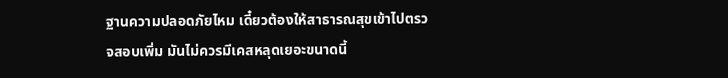ฐานความปลอดภัยไหม เดี๋ยวต้องให้สาธารณสุขเข้าไปตรวจสอบเพิ่ม มันไม่ควรมีเคสหลุดเยอะขนาดนี้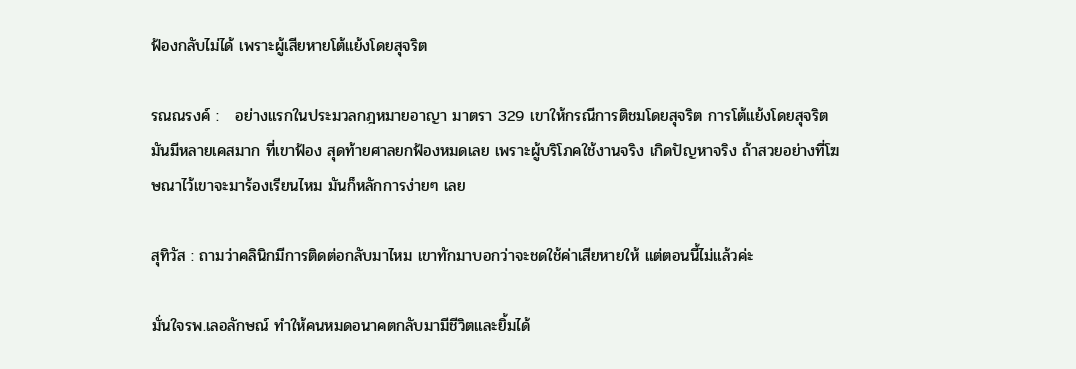ฟ้องกลับไม่ได้ เพราะผู้เสียหายโต้แย้งโดยสุจริต

รณณรงค์ :   อย่างแรกในประมวลกฎหมายอาญา มาตรา 329 เขาให้กรณีการติชมโดยสุจริต การโต้แย้งโดยสุจริต มันมีหลายเคสมาก ที่เขาฟ้อง สุดท้ายศาลยกฟ้องหมดเลย เพราะผู้บริโภคใช้งานจริง เกิดปัญหาจริง ถ้าสวยอย่างที่โฆษณาไว้เขาจะมาร้องเรียนไหม มันก็หลักการง่ายๆ เลย

สุทิวัส : ถามว่าคลินิกมีการติดต่อกลับมาไหม เขาทักมาบอกว่าจะชดใช้ค่าเสียหายให้ แต่ตอนนี้ไม่แล้วค่ะ

มั่นใจรพ.เลอลักษณ์ ทำให้คนหมดอนาคตกลับมามีชีวิตและยิ้มได้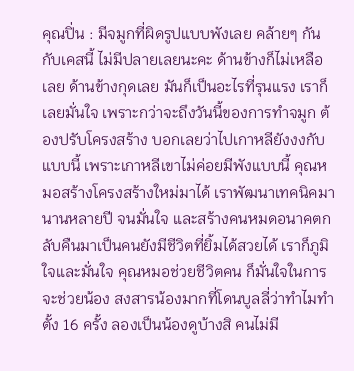คุณปิ่น : มีจมูกที่ผิดรูปแบบพังเลย คล้ายๆ กันกับเคสนี้ ไม่มีปลายเลยนะคะ ด้านข้างก็ไม่เหลือเลย ด้านข้างกุดเลย มันก็เป็นอะไรที่รุนแรง เราก็เลยมั่นใจ เพราะกว่าจะถึงวันนี้ของการทำจมูก ต้องปรับโครงสร้าง บอกเลยว่าไปเกาหลียังงงกับแบบนี้ เพราะเกาหลีเขาไม่ค่อยมีพังแบบนี้ คุณหมอสร้างโครงสร้างใหม่มาได้ เราพัฒนาเทคนิคมานานหลายปี จนมั่นใจ และสร้างคนหมดอนาคตกลับคืนมาเป็นคนยังมีชีวิตที่ยิ้มได้สวยได้ เราก็ภูมิใจและมั่นใจ คุณหมอช่วยชีวิตคน ก็มั่นใจในการจะช่วยน้อง สงสารน้องมากที่โดนบูลลี่ว่าทำไมทำตั้ง 16 ครั้ง ลองเป็นน้องดูบ้างสิ คนไม่มี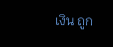เงิน ถูก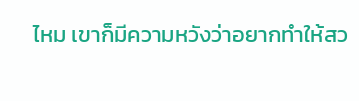ไหม เขาก็มีความหวังว่าอยากทำให้สว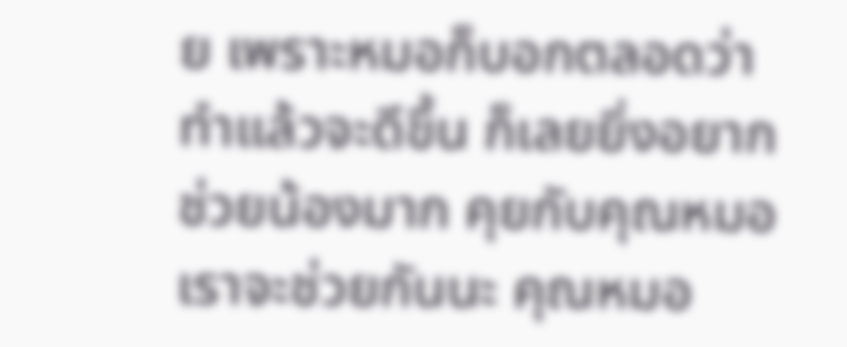ย เพราะหมอก็บอกตลอดว่าทำแล้วจะดีขึ้น ก็เลยยิ่งอยากช่วยน้องมาก คุยกับคุณหมอเราจะช่วยกันนะ คุณหมอ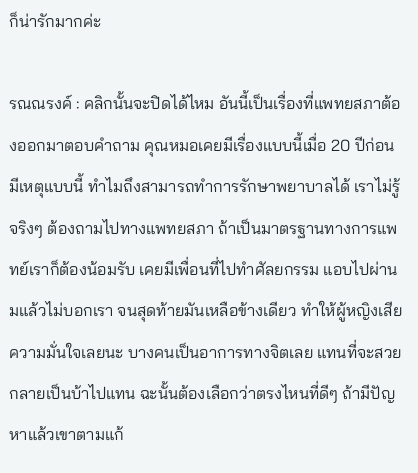ก็น่ารักมากค่ะ

รณณรงค์ : คลิกนั้นจะปิดได้ไหม อันนี้เป็นเรื่องที่แพทยสภาต้องออกมาตอบคำถาม คุณหมอเคยมีเรื่องแบบนี้เมื่อ 20 ปีก่อน มีเหตุแบบนี้ ทำไมถึงสามารถทำการรักษาพยาบาลได้ เราไม่รู้จริงๆ ต้องถามไปทางแพทยสภา ถ้าเป็นมาตรฐานทางการแพทย์เราก็ต้องน้อมรับ เคยมีเพื่อนที่ไปทำศัลยกรรม แอบไปผ่านมแล้วไม่บอกเรา จนสุดท้ายมันเหลือข้างเดียว ทำให้ผู้หญิงเสียความมั่นใจเลยนะ บางคนเป็นอาการทางจิตเลย แทนที่จะสวยกลายเป็นบ้าไปแทน ฉะนั้นต้องเลือกว่าตรงไหนที่ดีๆ ถ้ามีปัญหาแล้วเขาตามแก้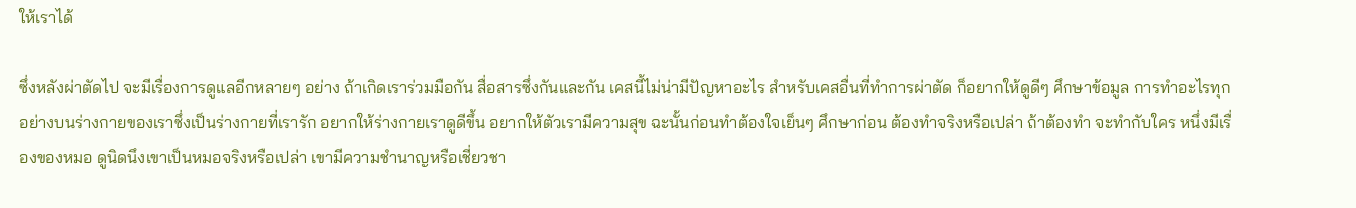ให้เราได้

ซึ่งหลังผ่าตัดไป จะมีเรื่องการดูแลอีกหลายๆ อย่าง ถ้าเกิดเราร่วมมือกัน สื่อสารซึ่งกันและกัน เคสนี้ไม่น่ามีปัญหาอะไร สำหรับเคสอื่นที่ทำการผ่าตัด ก็อยากให้ดูดีๆ ศึกษาข้อมูล การทำอะไรทุกอย่างบนร่างกายของเราซึ่งเป็นร่างกายที่เรารัก อยากให้ร่างกายเราดูดีขึ้น อยากให้ตัวเรามีความสุข ฉะนั้นก่อนทำต้องใจเย็นๆ ศึกษาก่อน ต้องทำจริงหรือเปล่า ถ้าต้องทำ จะทำกับใคร หนึ่งมีเรื่องของหมอ ดูนิดนึงเขาเป็นหมอจริงหรือเปล่า เขามีความชำนาญหรือเชี่ยวชา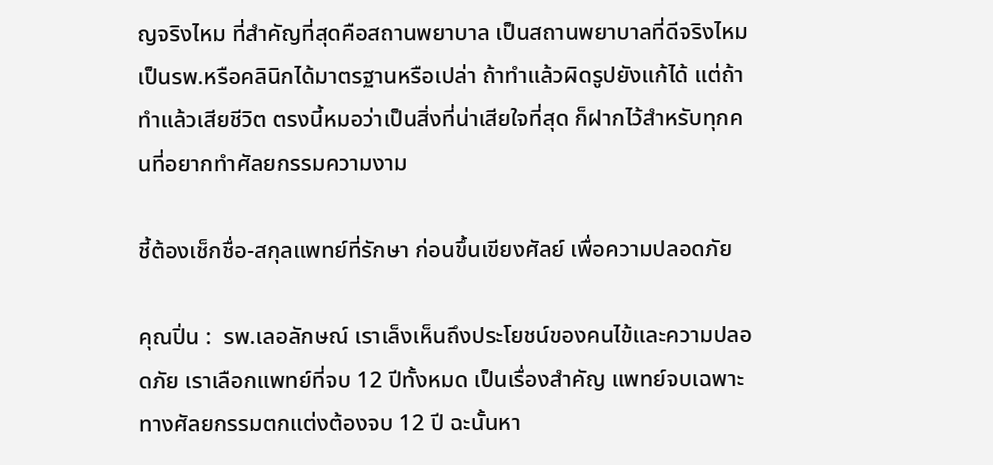ญจริงไหม ที่สำคัญที่สุดคือสถานพยาบาล เป็นสถานพยาบาลที่ดีจริงไหม เป็นรพ.หรือคลินิกได้มาตรฐานหรือเปล่า ถ้าทำแล้วผิดรูปยังแก้ได้ แต่ถ้าทำแล้วเสียชีวิต ตรงนี้หมอว่าเป็นสิ่งที่น่าเสียใจที่สุด ก็ฝากไว้สำหรับทุกคนที่อยากทำศัลยกรรมความงาม

ชี้ต้องเช็กชื่อ-สกุลแพทย์ที่รักษา ก่อนขึ้นเขียงศัลย์ เพื่อความปลอดภัย

คุณปิ่น :  รพ.เลอลักษณ์ เราเล็งเห็นถึงประโยชน์ของคนไข้และความปลอดภัย เราเลือกแพทย์ที่จบ 12 ปีทั้งหมด เป็นเรื่องสำคัญ แพทย์จบเฉพาะทางศัลยกรรมตกแต่งต้องจบ 12 ปี ฉะนั้นหา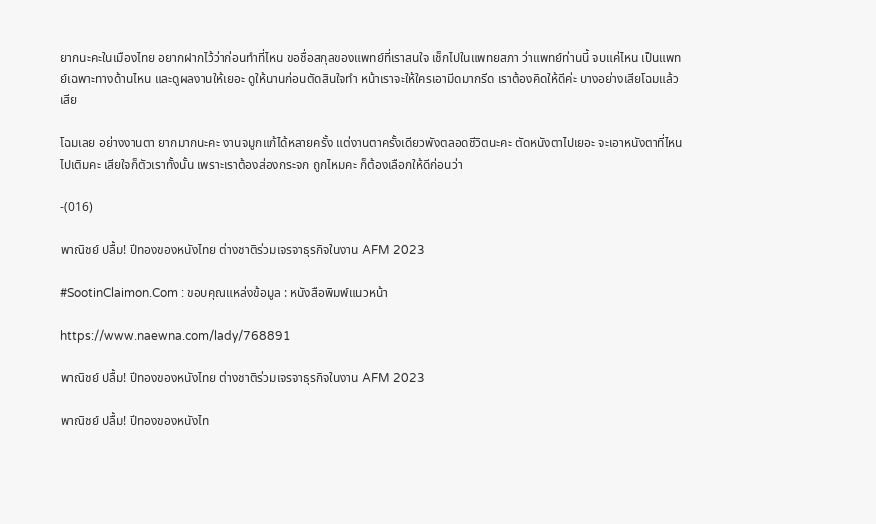ยากนะคะในเมืองไทย อยากฝากไว้ว่าก่อนทำที่ไหน ขอชื่อสกุลของแพทย์ที่เราสนใจ เช็กไปในแพทยสภา ว่าแพทย์ท่านนี้ จบแค่ไหน เป็นแพทย์เฉพาะทางด้านไหน และดูผลงานให้เยอะ ดูให้นานก่อนตัดสินใจทำ หน้าเราจะให้ใครเอามีดมากรีด เราต้องคิดให้ดีค่ะ บางอย่างเสียโฉมแล้วเสีย

โฉมเลย อย่างงานตา ยากมากนะคะ งานจมูกแก้ได้หลายครั้ง แต่งานตาครั้งเดียวพังตลอดชีวิตนะคะ ตัดหนังตาไปเยอะ จะเอาหนังตาที่ไหนไปเติมคะ เสียใจก็ตัวเราทั้งนั้น เพราะเราต้องส่องกระจก ถูกไหมคะ ก็ต้องเลือกให้ดีก่อนว่า

-(016)

พาณิชย์ ปลื้ม! ปีทองของหนังไทย ต่างชาติร่วมเจรจาธุรกิจในงาน AFM 2023

#SootinClaimon.Com : ขอบคุณแหล่งข้อมูล : หนังสือพิมพ์แนวหน้า

https://www.naewna.com/lady/768891

พาณิชย์ ปลื้ม! ปีทองของหนังไทย ต่างชาติร่วมเจรจาธุรกิจในงาน AFM 2023

พาณิชย์ ปลื้ม! ปีทองของหนังไท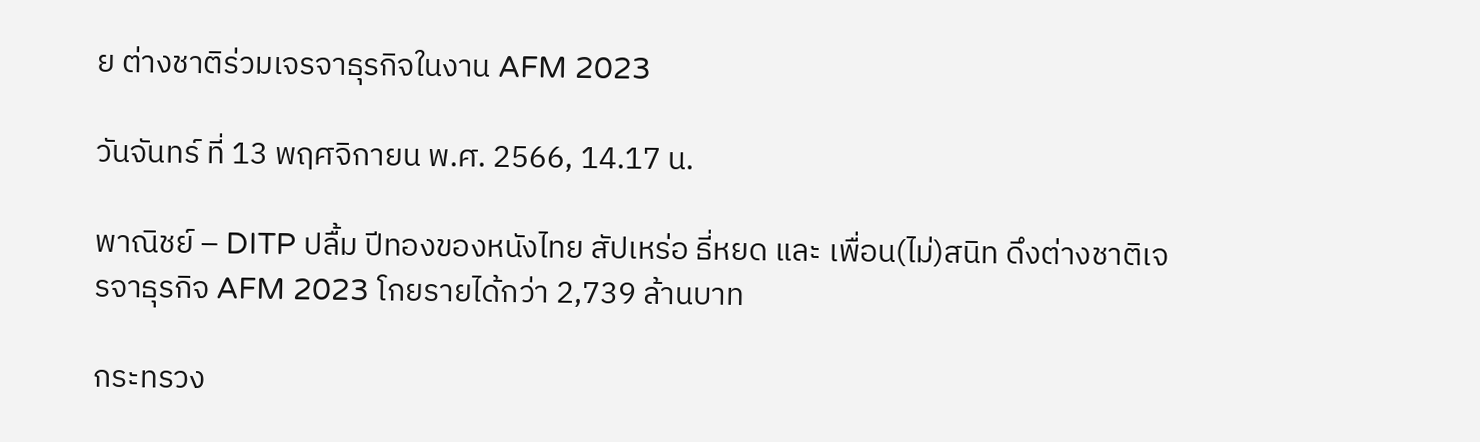ย ต่างชาติร่วมเจรจาธุรกิจในงาน AFM 2023

วันจันทร์ ที่ 13 พฤศจิกายน พ.ศ. 2566, 14.17 น.

พาณิชย์ – DITP ปลื้ม ปีทองของหนังไทย สัปเหร่อ ธี่หยด และ เพื่อน(ไม่)สนิท ดึงต่างชาติเจรจาธุรกิจ AFM 2023 โกยรายได้กว่า 2,739 ล้านบาท

กระทรวง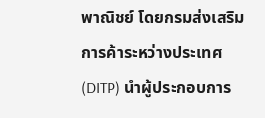พาณิชย์ โดยกรมส่งเสริมการค้าระหว่างประเทศ (DITP) นำผู้ประกอบการ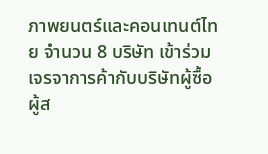ภาพยนตร์และคอนเทนต์ไทย จำนวน 8 บริษัท เข้าร่วมเจรจาการค้ากับบริษัทผู้ซื้อ ผู้ส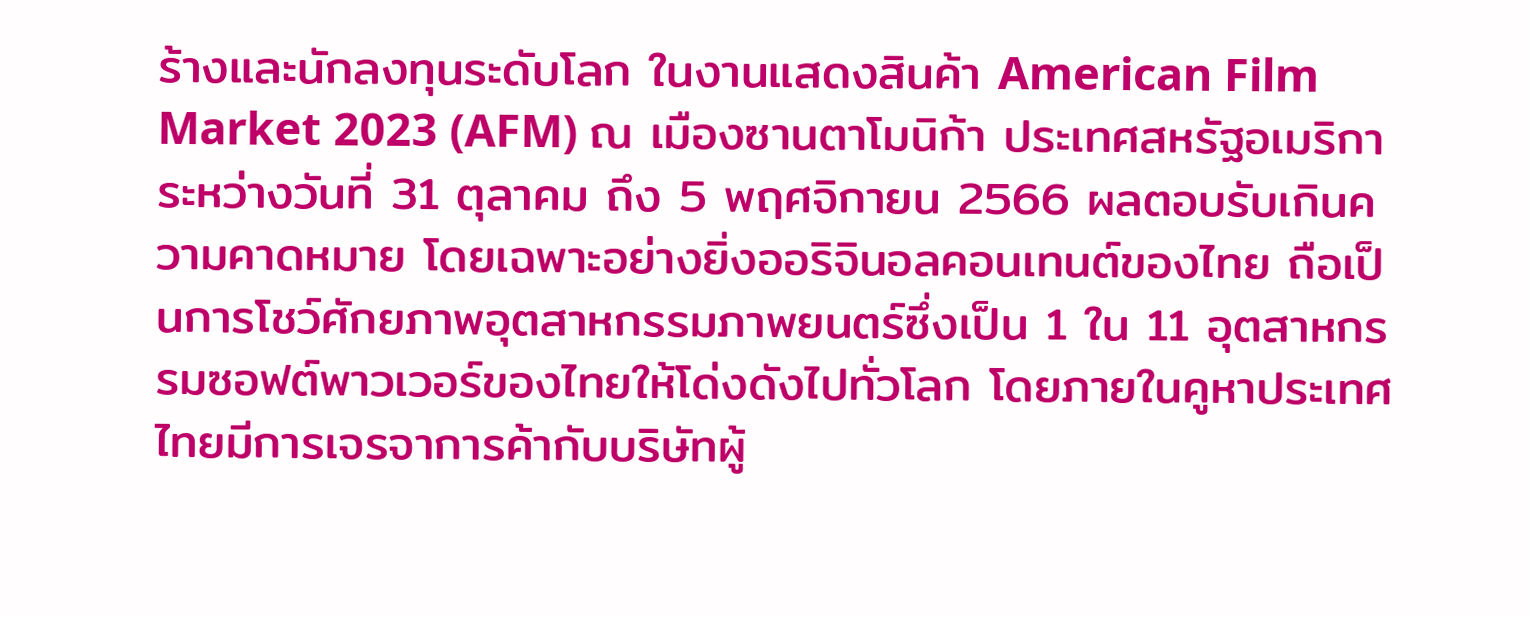ร้างและนักลงทุนระดับโลก ในงานแสดงสินค้า American Film Market 2023 (AFM) ณ เมืองซานตาโมนิก้า ประเทศสหรัฐอเมริกา ระหว่างวันที่ 31 ตุลาคม ถึง 5 พฤศจิกายน 2566 ผลตอบรับเกินความคาดหมาย โดยเฉพาะอย่างยิ่งออริจินอลคอนเทนต์ของไทย ถือเป็นการโชว์ศักยภาพอุตสาหกรรมภาพยนตร์ซึ่งเป็น 1 ใน 11 อุตสาหกรรมซอฟต์พาวเวอร์ของไทยให้โด่งดังไปทั่วโลก โดยภายในคูหาประเทศไทยมีการเจรจาการค้ากับบริษัทผู้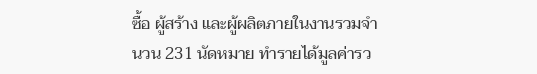ซื้อ ผู้สร้าง และผู้ผลิตภายในงานรวมจำนวน 231 นัดหมาย ทำรายได้มูลค่ารว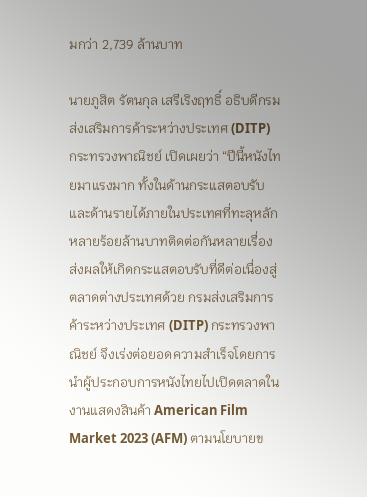มกว่า 2,739 ล้านบาท

นายภูสิต รัตนกุล เสรีเริงฤทธิ์ อธิบดีกรมส่งเสริมการค้าระหว่างประเทศ (DITP) กระทรวงพาณิชย์ เปิดเผยว่า “ปีนี้หนังไทยมาแรงมาก ทั้งในด้านกระแสตอบรับและด้านรายได้ภายในประเทศที่ทะลุหลักหลายร้อยล้านบาทติดต่อกันหลายเรื่อง ส่งผลให้เกิดกระแสตอบรับที่ดีต่อเนื่องสู่ตลาดต่างประเทศด้วย กรมส่งเสริมการค้าระหว่างประเทศ (DITP) กระทรวงพาณิชย์ จึงเร่งต่อยอดความสำเร็จโดยการนำผู้ประกอบการหนังไทยไปเปิดตลาดในงานแสดงสินค้า American Film Market 2023 (AFM) ตามนโยบายข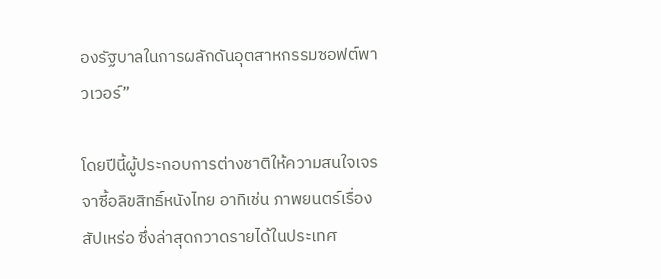องรัฐบาลในการผลักดันอุตสาหกรรมซอฟต์พาวเวอร์”

โดยปีนี้ผู้ประกอบการต่างชาติให้ความสนใจเจรจาซี้อลิขสิทธิ์หนังไทย อาทิเช่น ภาพยนตร์เรื่อง สัปเหร่อ ซึ่งล่าสุดกวาดรายได้ในประเทศ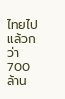ไทยไปแล้วกว่า 700 ล้าน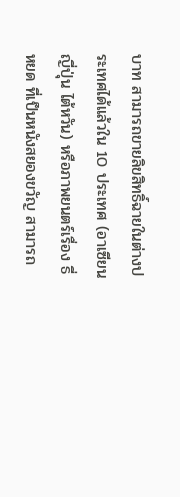บาท สามารถขายลิขสิทธิ์ฉายในต่างประเทศได้แล้วใน 10 ประเทศ (อาเซียน ญี่ปุ่น ไต้หวัน) หรือภาพยนตร์เรื่อง ธี่หยด ที่เป็นหนังสยองขวัญ สามารถ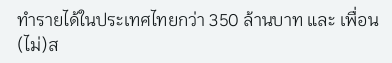ทำรายได้ในประเทศไทยกว่า 350 ล้านบาท และ เพื่อน(ไม่)ส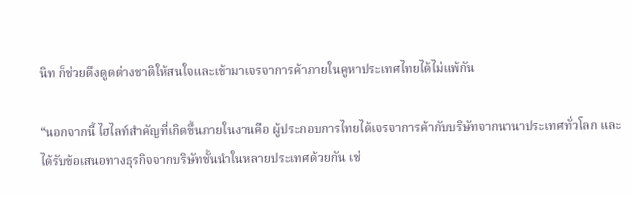นิท ก็ช่วยดึงดูดต่างชาติให้สนใจและเข้ามาเจรจาการค้าภายในคูหาประเทศไทยได้ไม่แพ้กัน

“นอกจากนี้ ไฮไลท์สำคัญที่เกิดขึ้นภายในงานคือ ผู้ประกอบการไทยได้เจรจาการค้ากับบริษัทจากนานาประเทศทั่วโลก และได้รับข้อเสนอทางธุรกิจจากบริษัทชั้นนำในหลายประเทศด้วยกัน เช่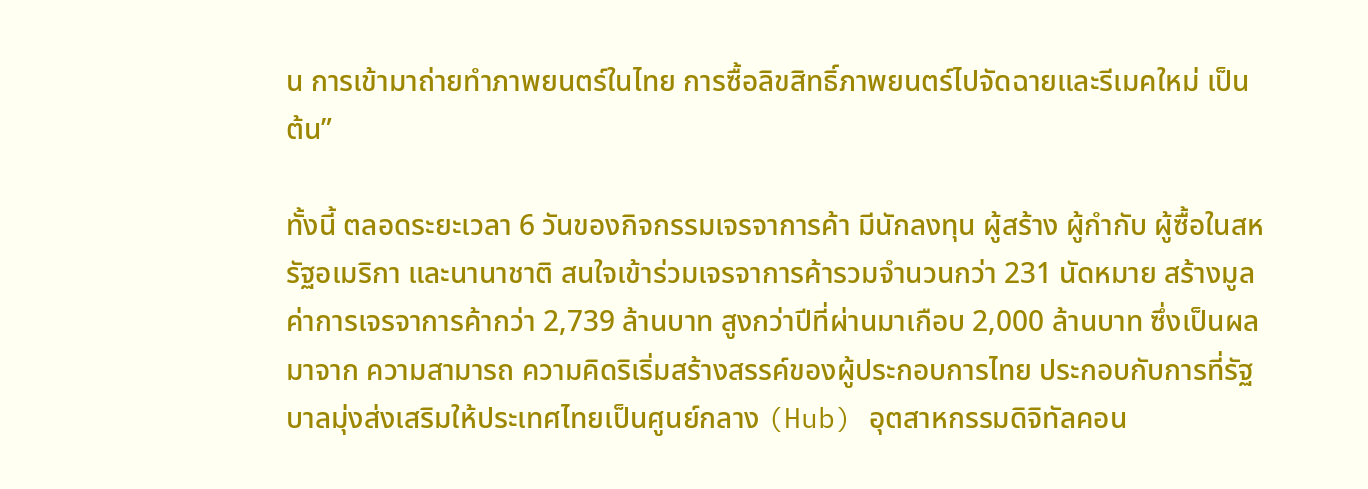น การเข้ามาถ่ายทำภาพยนตร์ในไทย การซื้อลิขสิทธิ์ภาพยนตร์ไปจัดฉายและรีเมคใหม่ เป็นต้น”

ทั้งนี้ ตลอดระยะเวลา 6 วันของกิจกรรมเจรจาการค้า มีนักลงทุน ผู้สร้าง ผู้กำกับ ผู้ซื้อในสหรัฐอเมริกา และนานาชาติ สนใจเข้าร่วมเจรจาการค้ารวมจำนวนกว่า 231 นัดหมาย สร้างมูลค่าการเจรจาการค้ากว่า 2,739 ล้านบาท สูงกว่าปีที่ผ่านมาเกือบ 2,000 ล้านบาท ซึ่งเป็นผลมาจาก ความสามารถ ความคิดริเริ่มสร้างสรรค์ของผู้ประกอบการไทย ประกอบกับการที่รัฐบาลมุ่งส่งเสริมให้ประเทศไทยเป็นศูนย์กลาง (Hub) อุตสาหกรรมดิจิทัลคอน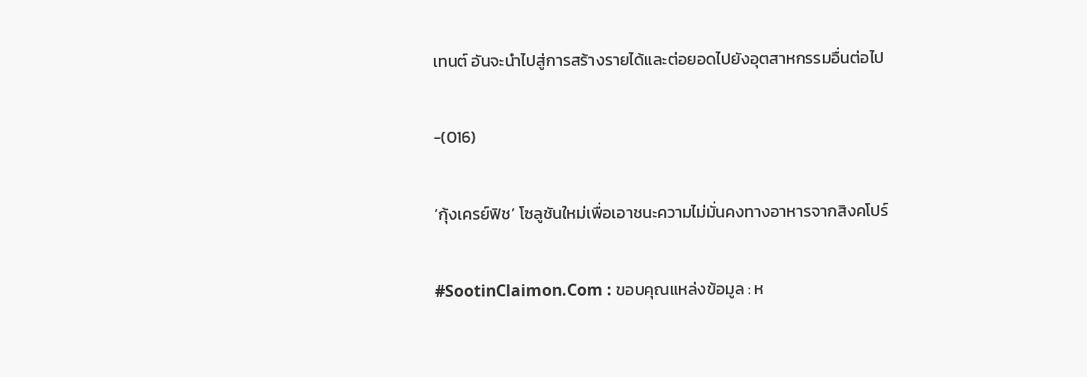เทนต์ อันจะนำไปสู่การสร้างรายได้และต่อยอดไปยังอุตสาหกรรมอื่นต่อไป

-(016)

‘กุ้งเครย์ฟิช’ โซลูชันใหม่เพื่อเอาชนะความไม่มั่นคงทางอาหารจากสิงคโปร์

#SootinClaimon.Com : ขอบคุณแหล่งข้อมูล : ห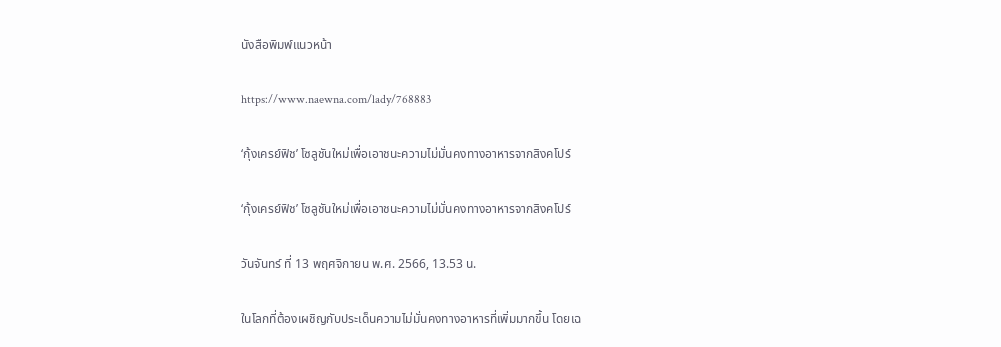นังสือพิมพ์แนวหน้า

https://www.naewna.com/lady/768883

‘กุ้งเครย์ฟิช’ โซลูชันใหม่เพื่อเอาชนะความไม่มั่นคงทางอาหารจากสิงคโปร์

‘กุ้งเครย์ฟิช’ โซลูชันใหม่เพื่อเอาชนะความไม่มั่นคงทางอาหารจากสิงคโปร์

วันจันทร์ ที่ 13 พฤศจิกายน พ.ศ. 2566, 13.53 น.

ในโลกที่ต้องเผชิญกับประเด็นความไม่มั่นคงทางอาหารที่เพิ่มมากขึ้น โดยเฉ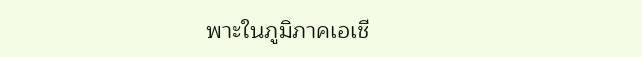พาะในภูมิภาคเอเชี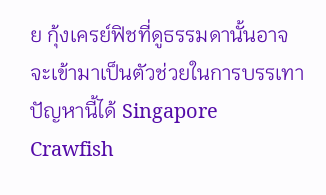ย กุ้งเครย์ฟิชที่ดูธรรมดานั้นอาจจะเข้ามาเป็นตัวช่วยในการบรรเทาปัญหานี้ได้ Singapore Crawfish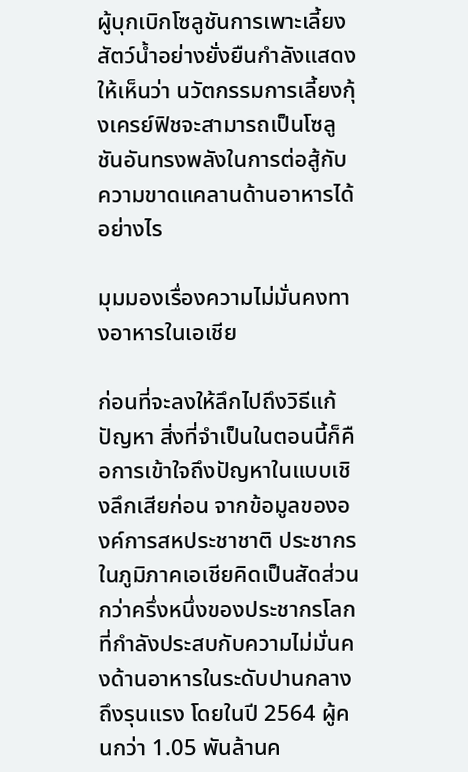ผู้บุกเบิกโซลูชันการเพาะเลี้ยงสัตว์น้ำอย่างยั่งยืนกำลังแสดงให้เห็นว่า นวัตกรรมการเลี้ยงกุ้งเครย์ฟิชจะสามารถเป็นโซลูชันอันทรงพลังในการต่อสู้กับความขาดแคลานด้านอาหารได้อย่างไร

มุมมองเรื่องความไม่มั่นคงทางอาหารในเอเชีย

ก่อนที่จะลงให้ลึกไปถึงวิธีแก้ปัญหา สิ่งที่จำเป็นในตอนนี้ก็คือการเข้าใจถึงปัญหาในแบบเชิงลึกเสียก่อน จากข้อมูลขององค์การสหประชาชาติ ประชากรในภูมิภาคเอเชียคิดเป็นสัดส่วนกว่าครึ่งหนึ่งของประชากรโลกที่กำลังประสบกับความไม่มั่นคงด้านอาหารในระดับปานกลางถึงรุนแรง โดยในปี 2564 ผู้คนกว่า 1.05 พันล้านค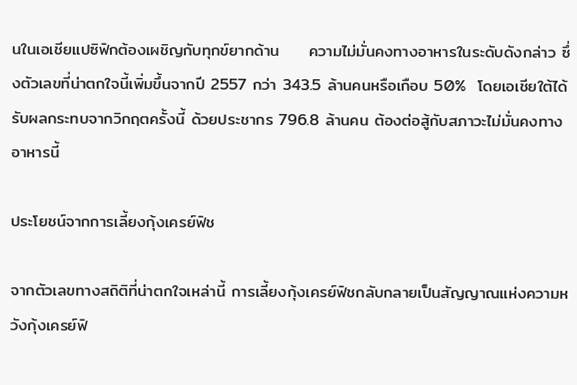นในเอเชียแปซิฟิกต้องเผชิญกับทุกข์ยากด้าน     ความไม่มั่นคงทางอาหารในระดับดังกล่าว ซึ่งตัวเลขที่น่าตกใจนี้เพิ่มขึ้นจากปี 2557 กว่า 343.5 ล้านคนหรือเกือบ 50%  โดยเอเชียใต้ได้รับผลกระทบจากวิกฤตครั้งนี้ ด้วยประชากร 796.8 ล้านคน ต้องต่อสู้กับสภาวะไม่มั่นคงทางอาหารนี้

ประโยชน์จากการเลี้ยงกุ้งเครย์ฟิช

จากตัวเลขทางสถิติที่น่าตกใจเหล่านี้ การเลี้ยงกุ้งเครย์ฟิชกลับกลายเป็นสัญญาณแห่งความหวังกุ้งเครย์ฟิ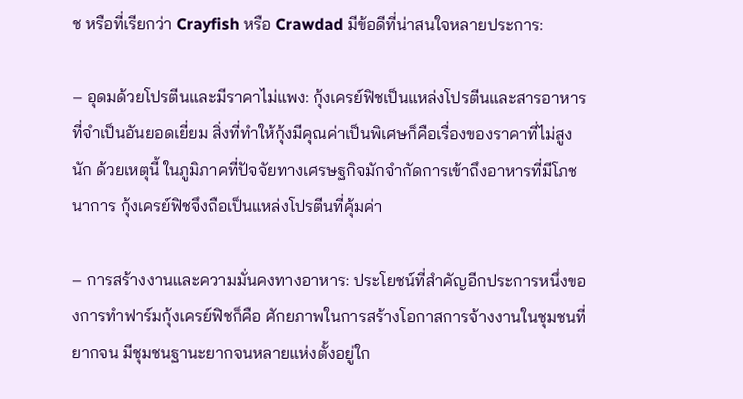ช หรือที่เรียกว่า Crayfish หรือ Crawdad มีข้อดีที่น่าสนใจหลายประการ:

– อุดมด้วยโปรตีนและมีราคาไม่แพง: กุ้งเครย์ฟิชเป็นแหล่งโปรตีนและสารอาหารที่จำเป็นอันยอดเยี่ยม สิ่งที่ทำให้กุ้งมีคุณค่าเป็นพิเศษก็คือเรื่องของราคาที่ไม่สูงนัก ด้วยเหตุนี้ ในภูมิภาคที่ปัจจัยทางเศรษฐกิจมักจำกัดการเข้าถึงอาหารที่มีโภชนาการ กุ้งเครย์ฟิชจึงถือเป็นแหล่งโปรตีนที่คุ้มค่า

– การสร้างงานและความมั่นคงทางอาหาร: ประโยชน์ที่สำคัญอีกประการหนึ่งของการทำฟาร์มกุ้งเครย์ฟิชก็คือ ศักยภาพในการสร้างโอกาสการจ้างงานในชุมชนที่ยากจน มีชุมชนฐานะยากจนหลายแห่งตั้งอยู่ใก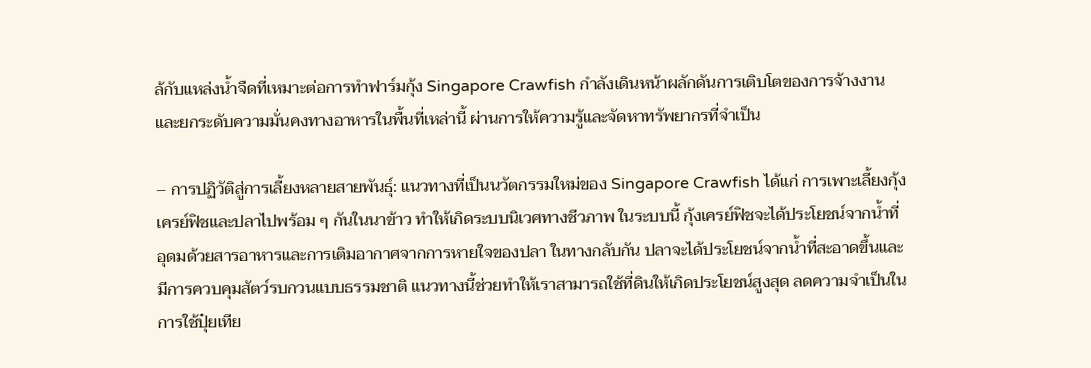ล้กับแหล่งน้ำจืดที่เหมาะต่อการทำฟาร์มกุ้ง Singapore Crawfish กำลังเดินหน้าผลักดันการเติบโตของการจ้างงานและยกระดับความมั่นคงทางอาหารในพื้นที่เหล่านี้ ผ่านการให้ความรู้และจัดหาทรัพยากรที่จำเป็น

– การปฏิวัติสู่การเลี้ยงหลายสายพันธุ์: แนวทางที่เป็นนวัตกรรมใหม่ของ Singapore Crawfish ได้แก่ การเพาะเลี้ยงกุ้งเครย์ฟิชและปลาไปพร้อม ๆ กันในนาข้าว ทำให้เกิดระบบนิเวศทางชีวภาพ ในระบบนี้ กุ้งเครย์ฟิชจะได้ประโยชน์จากน้ำที่อุดมด้วยสารอาหารและการเติมอากาศจากการหายใจของปลา ในทางกลับกัน ปลาจะได้ประโยชน์จากน้ำที่สะอาดขึ้นและมีการควบคุมสัตว์รบกวนแบบธรรมชาติ แนวทางนี้ช่วยทำให้เราสามารถใช้ที่ดินให้เกิดประโยชน์สูงสุด ลดความจำเป็นในการใช้ปุ๋ยเทีย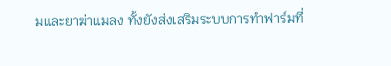มและยาฆ่าแมลง ทั้งยังส่งเสริมระบบการทำฟาร์มที่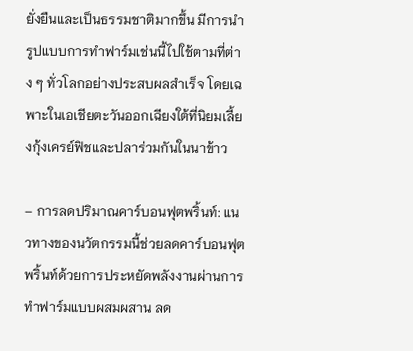ยั่งยืนและเป็นธรรมชาติมากขึ้น มีการนำรูปแบบการทำฟาร์มเช่นนี้ไปใช้ตามที่ต่าง ๆ ทั่วโลกอย่างประสบผลสำเร็จ โดยเฉพาะในเอเชียตะวันออกเฉียงใต้ที่นิยมเลี้ยงกุ้งเครย์ฟิชและปลาร่วมกันในนาข้าว

– การลดปริมาณคาร์บอนฟุตพริ้นท์: แนวทางของนวัตกรรมนี้ช่วยลดคาร์บอนฟุตพริ้นท์ด้วยการประหยัดพลังงานผ่านการทำฟาร์มแบบผสมผสาน ลด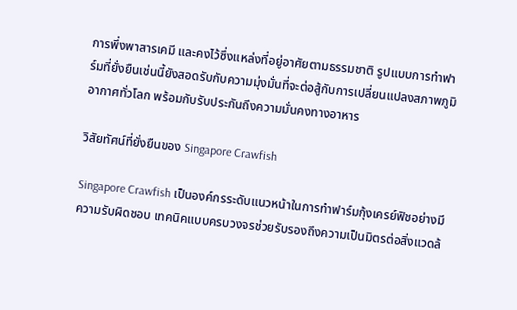การพึ่งพาสารเคมี และคงไว้ซึ่งแหล่งที่อยู่อาศัยตามธรรมชาติ รูปแบบการทำฟาร์มที่ยั่งยืนเช่นนี้ยังสอดรับกับความมุ่งมั่นที่จะต่อสู้กับการเปลี่ยนแปลงสภาพภูมิอากาศทั่วโลก พร้อมกับรับประกันถึงความมั่นคงทางอาหาร

วิสัยทัศน์ที่ยั่งยืนของ Singapore Crawfish

Singapore Crawfish เป็นองค์กรระดับแนวหน้าในการทำฟาร์มกุ้งเครย์ฟิชอย่างมีความรับผิดชอบ เทคนิคแบบครบวงจรช่วยรับรองถึงความเป็นมิตรต่อสิ่งแวดล้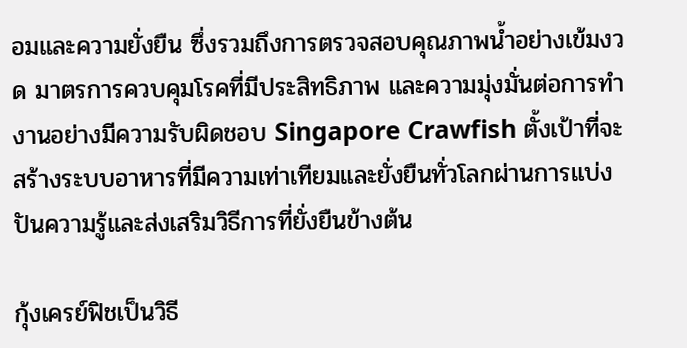อมและความยั่งยืน ซึ่งรวมถึงการตรวจสอบคุณภาพน้ำอย่างเข้มงวด มาตรการควบคุมโรคที่มีประสิทธิภาพ และความมุ่งมั่นต่อการทำงานอย่างมีความรับผิดชอบ Singapore Crawfish ตั้งเป้าที่จะสร้างระบบอาหารที่มีความเท่าเทียมและยั่งยืนทั่วโลกผ่านการแบ่งปันความรู้และส่งเสริมวิธีการที่ยั่งยืนข้างต้น

กุ้งเครย์ฟิชเป็นวิธี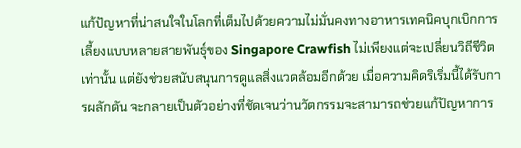แก้ปัญหาที่น่าสนใจในโลกที่เต็มไปด้วยความไม่มั่นคงทางอาหารเทคนิคบุกเบิกการเลี้ยงแบบหลายสายพันธุ์ของ Singapore Crawfish ไม่เพียงแต่จะเปลี่ยนวิถีชีวิตเท่านั้น แต่ยังช่วยสนับสนุนการดูแลสิ่งแวดล้อมอีกด้วย เมื่อความคิดริเริ่มนี้ได้รับการผลักดัน จะกลายเป็นตัวอย่างที่ชัดเจนว่านวัตกรรมจะสามารถช่วยแก้ปัญหาการ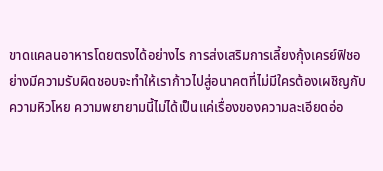ขาดแคลนอาหารโดยตรงได้อย่างไร การส่งเสริมการเลี้ยงกุ้งเครย์ฟิชอย่างมีความรับผิดชอบจะทำให้เราก้าวไปสู่อนาคตที่ไม่มีใครต้องเผชิญกับความหิวโหย ความพยายามนี้ไม่ได้เป็นแค่เรื่องของความละเอียดอ่อ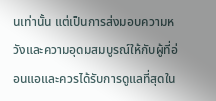นเท่านั้น แต่เป็นการส่งมอบความหวังและความอุดมสมบูรณ์ให้กับผู้ที่อ่อนแอและควรได้รับการดูแลที่สุดใน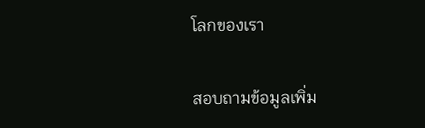โลกของเรา

สอบถามข้อมูลเพิ่ม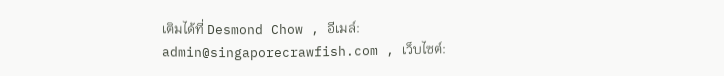เติมได้ที่ Desmond Chow , อีเมล์: admin@singaporecrawfish.com , เว็บไซต์: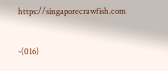https://singaporecrawfish.com

-(016)